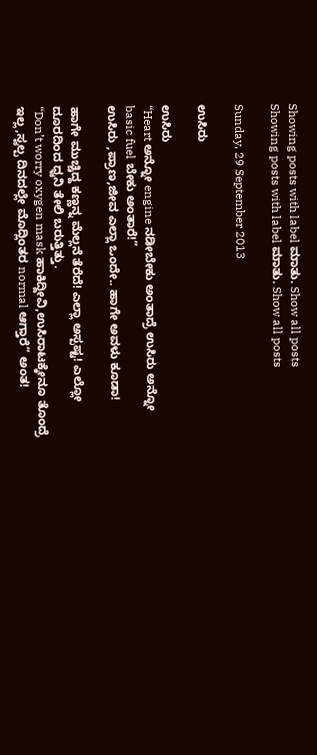Showing posts with label ಮಾತು. Show all posts
Showing posts with label ಮಾತು. Show all posts

Sunday, 29 September 2013

ಉಸಿರು

ಉಸಿರು
“Heart ಅನ್ನೋ engine ನಡೀಬೇಕು ಅಂತಾದ್ರೆ ಉಸಿರು ಅನ್ನೋ basic fuel ಬೇಕು ಅಂತಾರೆ!”
ಉಸಿರು ,ಪ್ರಾಣ,ಜೀವ ಎಲ್ಲಾ ಒಂದೇ.. ಹಾಗೇ ಅವಳು ಕೂಡಾ!

ಹಾಗೇ ಮುಚ್ಚಿದ್ದ ಕಣ್ಣನ್ನ ಮೆಲ್ಲನೆ ತೆರೆದೆ! ಎಲ್ಲಾ ಅಸ್ಪಷ್ಟ! ಎಲ್ಲೋ ದೂರದಿಂದ ಧ್ವನಿ ತೇಲಿ ಬರುತ್ತಿತ್ತು.
“Don’t worry oxygen mask ಹಾಕಿದ್ದೀವಿ,ಉಸಿರಾಟಕ್ಕೇನೂ ತೊಂದ್ರೆ ಇಲ್ಲ,ಸ್ವಲ್ಪ ದಿನದಲ್ಲೇ ಮೊದ್ಲಿಂತರ normal ಆಗ್ತಾರೆ” ಅಂತ!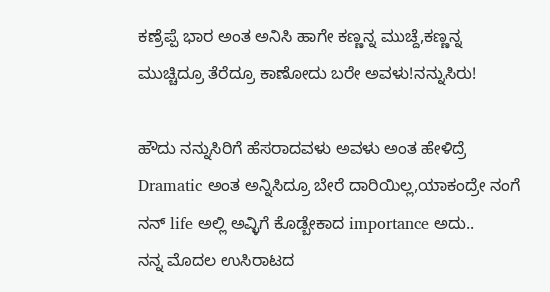ಕಣ್ರೆಪ್ಪೆ ಭಾರ ಅಂತ ಅನಿಸಿ ಹಾಗೇ ಕಣ್ಣನ್ನ ಮುಚ್ದೆ,ಕಣ್ಣನ್ನ ಮುಚ್ಚಿದ್ರೂ ತೆರೆದ್ರೂ ಕಾಣೋದು ಬರೇ ಅವಳು!ನನ್ನುಸಿರು!

ಹೌದು ನನ್ನುಸಿರಿಗೆ ಹೆಸರಾದವಳು ಅವಳು ಅಂತ ಹೇಳಿದ್ರೆ Dramatic ಅಂತ ಅನ್ನಿಸಿದ್ರೂ ಬೇರೆ ದಾರಿಯಿಲ್ಲ,ಯಾಕಂದ್ರೇ ನಂಗೆ ನನ್ life ಅಲ್ಲಿ ಅವ್ಳಿಗೆ ಕೊಡ್ಬೇಕಾದ importance ಅದು..
ನನ್ನ ಮೊದಲ ಉಸಿರಾಟದ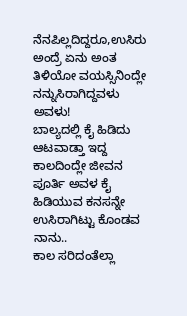ನೆನಪಿಲ್ಲದಿದ್ದರೂ,ಉಸಿರು ಅಂದ್ರೆ ಏನು ಅಂತ ತಿಳಿಯೋ ವಯಸ್ಸಿನಿಂದ್ಲೇ ನನ್ನುಸಿರಾಗಿದ್ದವಳು ಅವಳು!
ಬಾಲ್ಯದಲ್ಲಿ ಕೈ ಹಿಡಿದು ಆಟವಾಡ್ತಾ ಇದ್ದ ಕಾಲದಿಂದ್ಲೇ ಜೀವನ ಪೂರ್ತಿ ಅವಳ ಕೈ ಹಿಡಿಯುವ ಕನಸನ್ನೇ ಉಸಿರಾಗಿಟ್ಟು ಕೊಂಡವ ನಾನು..
ಕಾಲ ಸರಿದಂತೆಲ್ಲಾ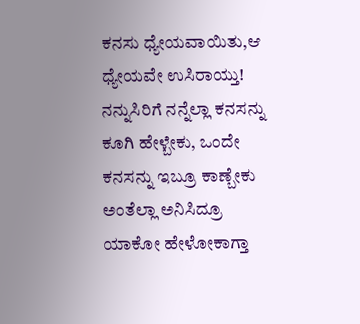ಕನಸು ಧ್ಯೇಯವಾಯಿತು,ಆ ಧ್ಯೇಯವೇ ಉಸಿರಾಯ್ತು! ನನ್ನುಸಿರಿಗೆ ನನ್ನೆಲ್ಲಾ ಕನಸನ್ನು ಕೂಗಿ ಹೇಳ್ಬೇಕು, ಒಂದೇ ಕನಸನ್ನು ಇಬ್ರೂ ಕಾಣ್ಬೇಕು ಅಂತೆಲ್ಲಾ ಅನಿಸಿದ್ರೂ ಯಾಕೋ ಹೇಳೋಕಾಗ್ತಾ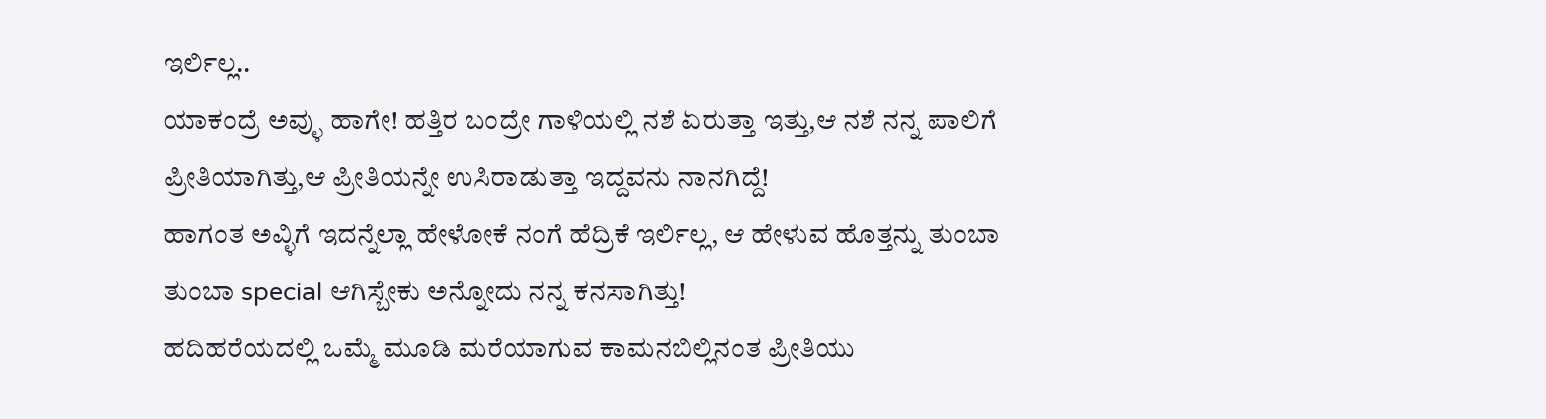ಇರ್ಲಿಲ್ಲ..
ಯಾಕಂದ್ರೆ ಅವ್ಳು ಹಾಗೇ! ಹತ್ತಿರ ಬಂದ್ರೇ ಗಾಳಿಯಲ್ಲಿ ನಶೆ ಏರುತ್ತಾ ಇತ್ತು,ಆ ನಶೆ ನನ್ನ ಪಾಲಿಗೆ ಪ್ರೀತಿಯಾಗಿತ್ತು,ಆ ಪ್ರೀತಿಯನ್ನೇ ಉಸಿರಾಡುತ್ತಾ ಇದ್ದವನು ನಾನಗಿದ್ದೆ!
ಹಾಗಂತ ಅವ್ಳಿಗೆ ಇದನ್ನೆಲ್ಲಾ ಹೇಳೋಕೆ ನಂಗೆ ಹೆದ್ರಿಕೆ ಇರ್ಲಿಲ್ಲ, ಆ ಹೇಳುವ ಹೊತ್ತನ್ನು ತುಂಬಾ ತುಂಬಾ special ಆಗಿಸ್ಬೇಕು ಅನ್ನೋದು ನನ್ನ ಕನಸಾಗಿತ್ತು!
ಹದಿಹರೆಯದಲ್ಲಿ ಒಮ್ಮೆ ಮೂಡಿ ಮರೆಯಾಗುವ ಕಾಮನಬಿಲ್ಲಿನಂತ ಪ್ರೀತಿಯು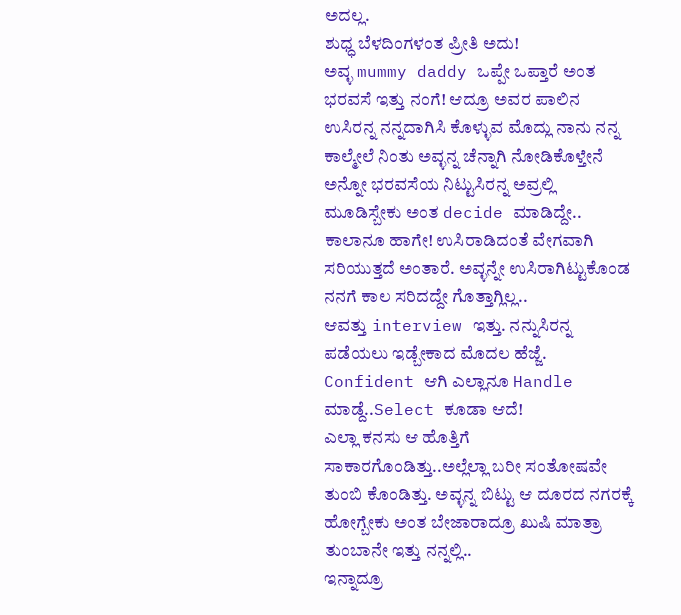ಅದಲ್ಲ.
ಶುಧ್ಧ ಬೆಳದಿಂಗಳಂತ ಪ್ರೀತಿ ಅದು!
ಅವ್ಳ mummy daddy ಒಪ್ಪೇ ಒಪ್ತಾರೆ ಅಂತ ಭರವಸೆ ಇತ್ತು ನಂಗೆ! ಆದ್ರೂ ಅವರ ಪಾಲಿನ ಉಸಿರನ್ನ ನನ್ನದಾಗಿಸಿ ಕೊಳ್ಳುವ ಮೊದ್ಲು ನಾನು ನನ್ನ ಕಾಲ್ಮೇಲೆ ನಿಂತು ಅವ್ಳನ್ನ ಚೆನ್ನಾಗಿ ನೋಡಿಕೊಳ್ತೇನೆ ಅನ್ನೋ ಭರವಸೆಯ ನಿಟ್ಟುಸಿರನ್ನ ಅವ್ರಲ್ಲಿ ಮೂಡಿಸ್ಬೇಕು ಅಂತ decide ಮಾಡಿದ್ದೇ..
ಕಾಲಾನೂ ಹಾಗೇ! ಉಸಿರಾಡಿದಂತೆ ವೇಗವಾಗಿ ಸರಿಯುತ್ತದೆ ಅಂತಾರೆ. ಅವ್ಳನ್ನೇ ಉಸಿರಾಗಿಟ್ಟುಕೊಂಡ ನನಗೆ ಕಾಲ ಸರಿದದ್ದೇ ಗೊತ್ತಾಗ್ಲಿಲ್ಲ..
ಆವತ್ತು interview ಇತ್ತು. ನನ್ನುಸಿರನ್ನ ಪಡೆಯಲು ಇಡ್ಬೇಕಾದ ಮೊದಲ ಹೆಜ್ಜೆ. Confident ಆಗಿ ಎಲ್ಲಾನೂ Handle ಮಾಡ್ದೆ..Select ಕೂಡಾ ಆದೆ!
ಎಲ್ಲಾ ಕನಸು ಆ ಹೊತ್ತಿಗೆ ಸಾಕಾರಗೊಂಡಿತ್ತು..ಅಲ್ಲೆಲ್ಲಾ ಬರೀ ಸಂತೋಷವೇ ತುಂಬಿ ಕೊಂಡಿತ್ತು. ಅವ್ಳನ್ನ ಬಿಟ್ಟು ಆ ದೂರದ ನಗರಕ್ಕೆ ಹೋಗ್ಬೇಕು ಅಂತ ಬೇಜಾರಾದ್ರೂ ಖುಷಿ ಮಾತ್ರಾ ತುಂಬಾನೇ ಇತ್ತು ನನ್ನಲ್ಲಿ..
ಇನ್ನಾದ್ರೂ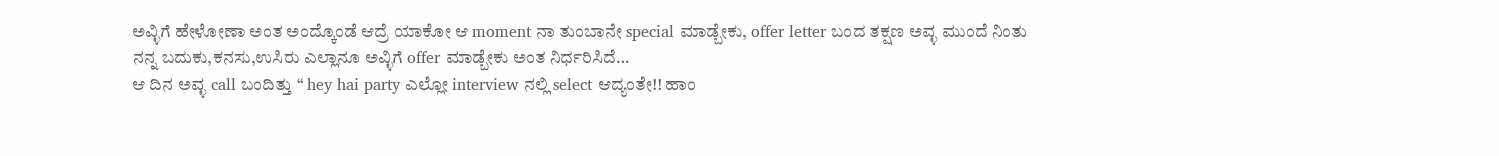ಅವ್ಳಿಗೆ ಹೇಳೋಣಾ ಅಂತ ಅಂದ್ಕೊಂಡೆ ಆದ್ರೆ ಯಾಕೋ ಆ moment ನಾ ತುಂಬಾನೇ special ಮಾಡ್ಬೇಕು, offer letter ಬಂದ ತಕ್ಷಣ ಅವ್ಳ ಮುಂದೆ ನಿಂತು ನನ್ನ ಬದುಕು,ಕನಸು,ಉಸಿರು ಎಲ್ಲಾನೂ ಅವ್ಳಿಗೆ offer ಮಾಡ್ಬೇಕು ಅಂತ ನಿರ್ಧರಿಸಿದೆ…
ಆ ದಿನ ಅವ್ಳ call ಬಂದಿತ್ತು “ hey hai party ಎಲ್ಲೋ interview ನಲ್ಲಿ select ಆದ್ಯಂತೇ!! ಹಾಂ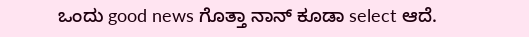ಒಂದು good news ಗೊತ್ತಾ ನಾನ್ ಕೂಡಾ select ಆದೆ.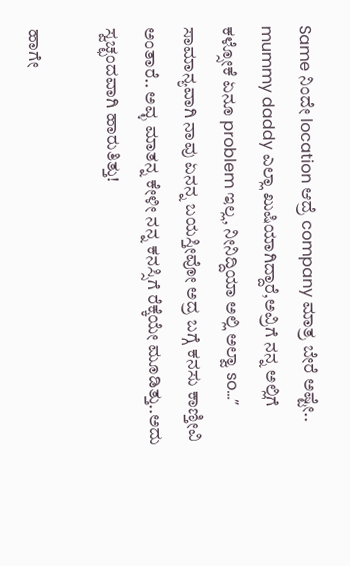Same ನಿಂದೇ location ಆದ್ರೆ company ಮಾತ್ರ ಬೇರೆ ಅಷ್ಟೇ.. mummy daddy ಎಲ್ಲಾ ಖುಷಿಯಾಗಿದ್ದಾರೆ,ಅವ್ರಿಗೆ ನನ್ನ ಅಲ್ಲಿಗೆ ಕಳ್ಸೋಕೆ ಏನೂ problem ಇಲ್ಲ, ನೀನಿದ್ದಿಯಾ ಅಲ್ಲಿ ಅಲ್ವಾ so…”
ಸಾಮಾನ್ಯವಾಗಿ ನಾವು ಏನನ್ನ ಬಯಸ್ತೀವೋ ಅದ್ರ ಬಗ್ಗೆ ಕನಸು ಕಾಣ್ತೀವಿ ಅಂತಾರೆ.. ಅವ್ಳ ಮಾತನ್ನ ಕೇಳೀ ನನ್ನ ಕನಸ್ಸಿಗೆ ರೆಕ್ಕೆಯೇ ಮೂಡಿತ್ತು..ಅದು ಸ್ವಚ್ಛಂದವಾಗಿ ಹಾರುತಿತ್ತು!

ಹಾಗೇ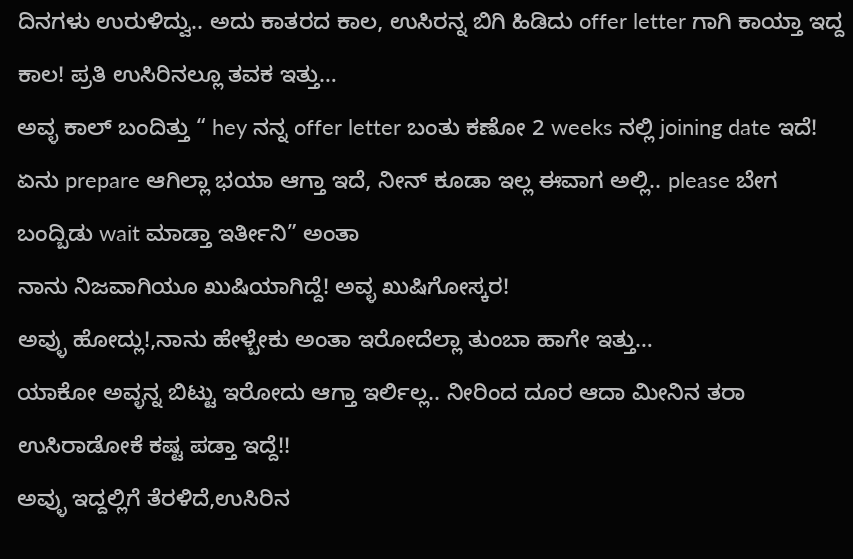ದಿನಗಳು ಉರುಳಿದ್ವು.. ಅದು ಕಾತರದ ಕಾಲ, ಉಸಿರನ್ನ ಬಿಗಿ ಹಿಡಿದು offer letter ಗಾಗಿ ಕಾಯ್ತಾ ಇದ್ದ ಕಾಲ! ಪ್ರತಿ ಉಸಿರಿನಲ್ಲೂ ತವಕ ಇತ್ತು…
ಅವ್ಳ ಕಾಲ್ ಬಂದಿತ್ತು “ hey ನನ್ನ offer letter ಬಂತು ಕಣೋ 2 weeks ನಲ್ಲಿ joining date ಇದೆ! ಏನು prepare ಆಗಿಲ್ಲಾ ಭಯಾ ಆಗ್ತಾ ಇದೆ, ನೀನ್ ಕೂಡಾ ಇಲ್ಲ ಈವಾಗ ಅಲ್ಲಿ.. please ಬೇಗ ಬಂದ್ಬಿಡು wait ಮಾಡ್ತಾ ಇರ್ತೀನಿ” ಅಂತಾ
ನಾನು ನಿಜವಾಗಿಯೂ ಖುಷಿಯಾಗಿದ್ದೆ! ಅವ್ಳ ಖುಷಿಗೋಸ್ಕರ!
ಅವ್ಳು ಹೋದ್ಲು!,ನಾನು ಹೇಳ್ಬೇಕು ಅಂತಾ ಇರೋದೆಲ್ಲಾ ತುಂಬಾ ಹಾಗೇ ಇತ್ತು…
ಯಾಕೋ ಅವ್ಳನ್ನ ಬಿಟ್ಟು ಇರೋದು ಆಗ್ತಾ ಇರ್ಲಿಲ್ಲ.. ನೀರಿಂದ ದೂರ ಆದಾ ಮೀನಿನ ತರಾ ಉಸಿರಾಡೋಕೆ ಕಷ್ಟ ಪಡ್ತಾ ಇದ್ದೆ!!
ಅವ್ಳು ಇದ್ದಲ್ಲಿಗೆ ತೆರಳಿದೆ,ಉಸಿರಿನ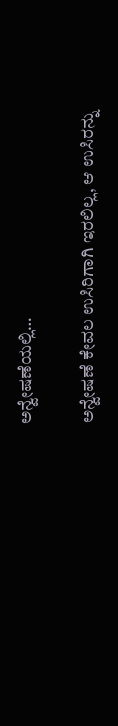ಅನ್ವೇಷಣೆಯಲ್ಲಿ…

ಅನ್ವೇಷಣೆ ಕೇವಲ ಉಸಿರಿಗಾಗಿ ಇರಲಿಲ್ಲ, ಆ ಉಸಿರನ್ನು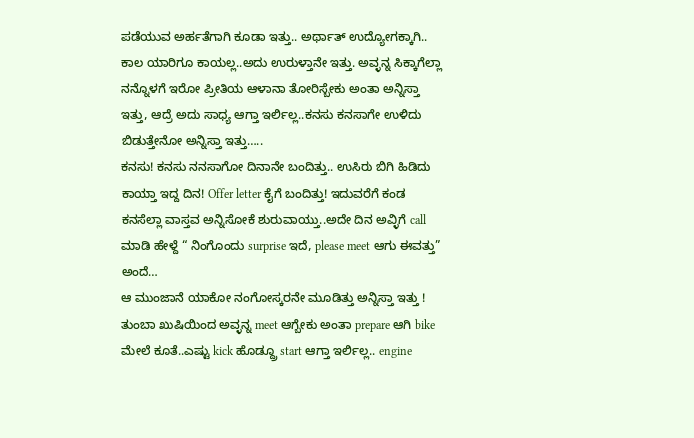ಪಡೆಯುವ ಅರ್ಹತೆಗಾಗಿ ಕೂಡಾ ಇತ್ತು.. ಅರ್ಥಾತ್ ಉದ್ಯೋಗಕ್ಕಾಗಿ..
ಕಾಲ ಯಾರಿಗೂ ಕಾಯಲ್ಲ..ಅದು ಉರುಳ್ತಾನೇ ಇತ್ತು. ಅವ್ಳನ್ನ ಸಿಕ್ಕಾಗೆಲ್ಲಾ ನನ್ನೊಳಗೆ ಇರೋ ಪ್ರೀತಿಯ ಆಳಾನಾ ತೋರಿಸ್ಬೇಕು ಅಂತಾ ಅನ್ನಿಸ್ತಾ ಇತ್ತು, ಆದ್ರೆ ಅದು ಸಾಧ್ಯ ಆಗ್ತಾ ಇರ್ಲಿಲ್ಲ..ಕನಸು ಕನಸಾಗೇ ಉಳಿದು ಬಿಡುತ್ತೇನೋ ಅನ್ನಿಸ್ತಾ ಇತ್ತು…..
ಕನಸು! ಕನಸು ನನಸಾಗೋ ದಿನಾನೇ ಬಂದಿತ್ತು.. ಉಸಿರು ಬಿಗಿ ಹಿಡಿದು ಕಾಯ್ತಾ ಇದ್ದ ದಿನ! Offer letter ಕೈಗೆ ಬಂದಿತ್ತು! ಇದುವರೆಗೆ ಕಂಡ ಕನಸೆಲ್ಲಾ ವಾಸ್ತವ ಅನ್ನಿಸೋಕೆ ಶುರುವಾಯ್ತು..ಅದೇ ದಿನ ಅವ್ಳಿಗೆ call ಮಾಡಿ ಹೇಳ್ದೆ “ ನಿಂಗೊಂದು surprise ಇದೆ, please meet ಆಗು ಈವತ್ತು” ಅಂದೆ…
ಆ ಮುಂಜಾನೆ ಯಾಕೋ ನಂಗೋಸ್ಕರನೇ ಮೂಡಿತ್ತು ಅನ್ನಿಸ್ತಾ ಇತ್ತು ! ತುಂಬಾ ಖುಷಿಯಿಂದ ಅವ್ಳನ್ನ meet ಆಗ್ಬೇಕು ಅಂತಾ prepare ಆಗಿ bike ಮೇಲೆ ಕೂತೆ..ಎಷ್ಟು kick ಹೊಡ್ದ್ರೂ start ಆಗ್ತಾ ಇರ್ಲಿಲ್ಲ.. engine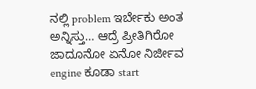ನಲ್ಲಿ problem ಇರ್ಬೇಕು ಅಂತ ಅನ್ನಿಸ್ತು… ಆದ್ರೆ ಪ್ರೀತಿಗಿರೋ ಜಾದೂನೋ ಏನೋ ನಿರ್ಜೀವ engine ಕೂಡಾ start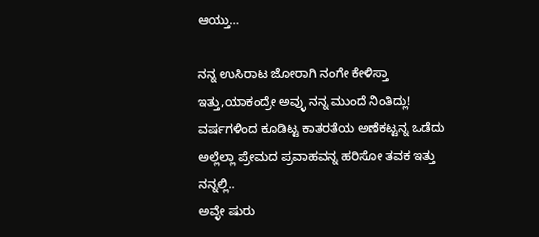ಆಯ್ತು…

ನನ್ನ ಉಸಿರಾಟ ಜೋರಾಗಿ ನಂಗೇ ಕೇಳಿಸ್ತಾ ಇತ್ತು,ಯಾಕಂದ್ರೇ ಅವ್ಳು ನನ್ನ ಮುಂದೆ ನಿಂತಿದ್ಲು! ವರ್ಷಗಳಿಂದ ಕೂಡಿಟ್ಟ ಕಾತರತೆಯ ಅಣೆಕಟ್ಟನ್ನ ಒಡೆದು ಅಲ್ಲೆಲ್ಲಾ ಪ್ರೇಮದ ಪ್ರವಾಹವನ್ನ ಹರಿಸೋ ತವಕ ಇತ್ತು ನನ್ನಲ್ಲಿ..
ಅವ್ಳೇ ಷುರು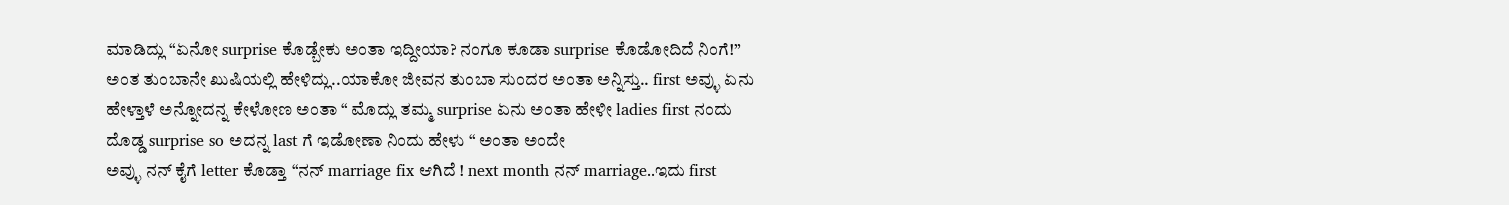ಮಾಡಿದ್ಲು “ಏನೋ surprise ಕೊಡ್ಬೇಕು ಅಂತಾ ಇದ್ದೀಯಾ? ನಂಗೂ ಕೂಡಾ surprise ಕೊಡೋದಿದೆ ನಿಂಗೆ!”
ಅಂತ ತುಂಬಾನೇ ಖುಷಿಯಲ್ಲಿ ಹೇಳಿದ್ಲು..ಯಾಕೋ ಜೀವನ ತುಂಬಾ ಸುಂದರ ಅಂತಾ ಅನ್ನಿಸ್ತು.. first ಅವ್ಳು ಏನು ಹೇಳ್ತಾಳೆ ಅನ್ನೋದನ್ನ ಕೇಳೋಣ ಅಂತಾ “ ಮೊದ್ಲು ತಮ್ಮ surprise ಏನು ಅಂತಾ ಹೇಳೀ ladies first ನಂದು ದೊಡ್ಡ surprise so ಅದನ್ನ last ಗೆ ಇಡೋಣಾ ನಿಂದು ಹೇಳು “ ಅಂತಾ ಅಂದೇ
ಅವ್ಳು ನನ್ ಕೈಗೆ letter ಕೊಡ್ತಾ “ನನ್ marriage fix ಆಗಿದೆ ! next month ನನ್ marriage..ಇದು first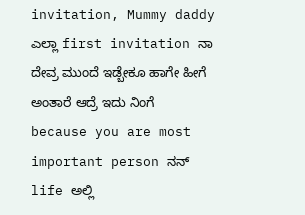invitation, Mummy daddy ಎಲ್ಲಾ first invitation ನಾ ದೇವ್ರ ಮುಂದೆ ಇಡ್ಬೇಕೂ ಹಾಗೇ ಹೀಗೆ ಅಂತಾರೆ ಆದ್ರೆ ಇದು ನಿಂಗೆ because you are most important person ನನ್ life ಅಲ್ಲಿ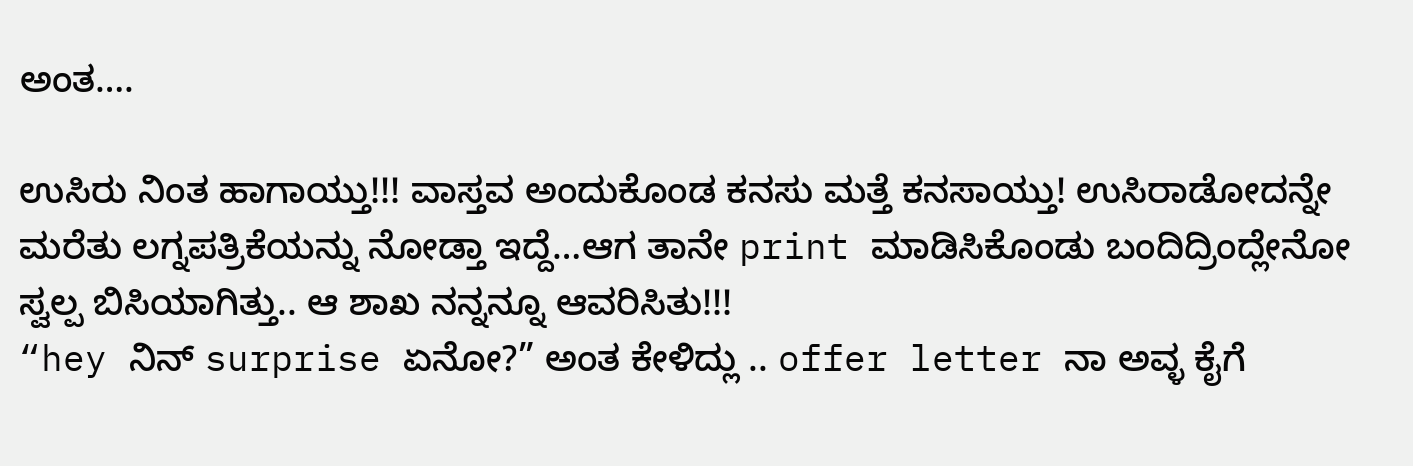ಅಂತ….

ಉಸಿರು ನಿಂತ ಹಾಗಾಯ್ತು!!! ವಾಸ್ತವ ಅಂದುಕೊಂಡ ಕನಸು ಮತ್ತೆ ಕನಸಾಯ್ತು! ಉಸಿರಾಡೋದನ್ನೇ ಮರೆತು ಲಗ್ನಪತ್ರಿಕೆಯನ್ನು ನೋಡ್ತಾ ಇದ್ದೆ…ಆಗ ತಾನೇ print ಮಾಡಿಸಿಕೊಂಡು ಬಂದಿದ್ರಿಂದ್ಲೇನೋ ಸ್ವಲ್ಪ ಬಿಸಿಯಾಗಿತ್ತು.. ಆ ಶಾಖ ನನ್ನನ್ನೂ ಆವರಿಸಿತು!!!
“hey ನಿನ್ surprise ಏನೋ?” ಅಂತ ಕೇಳಿದ್ಲು .. offer letter ನಾ ಅವ್ಳ ಕೈಗೆ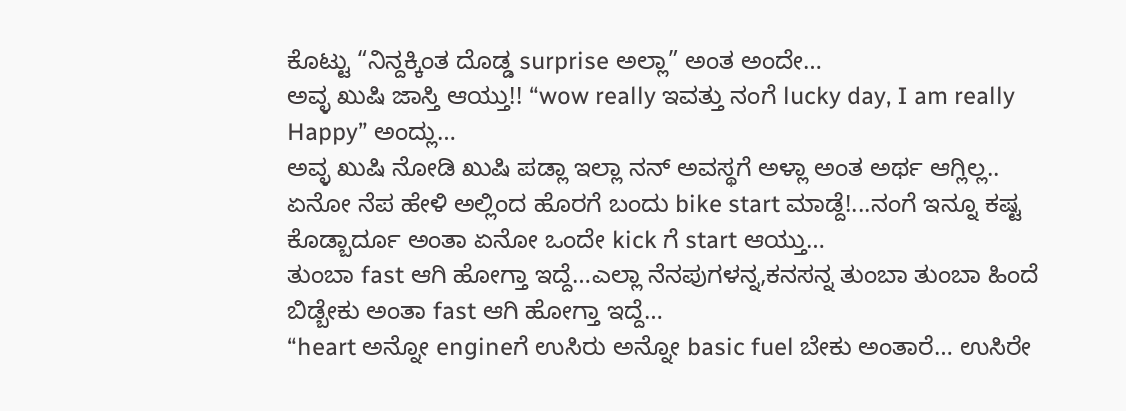ಕೊಟ್ಟು “ನಿನ್ದಕ್ಕಿಂತ ದೊಡ್ಡ surprise ಅಲ್ಲಾ” ಅಂತ ಅಂದೇ…
ಅವ್ಳ ಖುಷಿ ಜಾಸ್ತಿ ಆಯ್ತು!! “wow really ಇವತ್ತು ನಂಗೆ lucky day, I am really Happy” ಅಂದ್ಲು…
ಅವ್ಳ ಖುಷಿ ನೋಡಿ ಖುಷಿ ಪಡ್ಲಾ ಇಲ್ಲಾ ನನ್ ಅವಸ್ಥಗೆ ಅಳ್ಲಾ ಅಂತ ಅರ್ಥ ಆಗ್ಲಿಲ್ಲ..
ಏನೋ ನೆಪ ಹೇಳಿ ಅಲ್ಲಿಂದ ಹೊರಗೆ ಬಂದು bike start ಮಾಡ್ದೆ!...ನಂಗೆ ಇನ್ನೂ ಕಷ್ಟ ಕೊಡ್ಬಾರ್ದೂ ಅಂತಾ ಏನೋ ಒಂದೇ kick ಗೆ start ಆಯ್ತು…
ತುಂಬಾ fast ಆಗಿ ಹೋಗ್ತಾ ಇದ್ದೆ…ಎಲ್ಲಾ ನೆನಪುಗಳನ್ನ,ಕನಸನ್ನ ತುಂಬಾ ತುಂಬಾ ಹಿಂದೆ ಬಿಡ್ಬೇಕು ಅಂತಾ fast ಆಗಿ ಹೋಗ್ತಾ ಇದ್ದೆ…
“heart ಅನ್ನೋ engineಗೆ ಉಸಿರು ಅನ್ನೋ basic fuel ಬೇಕು ಅಂತಾರೆ… ಉಸಿರೇ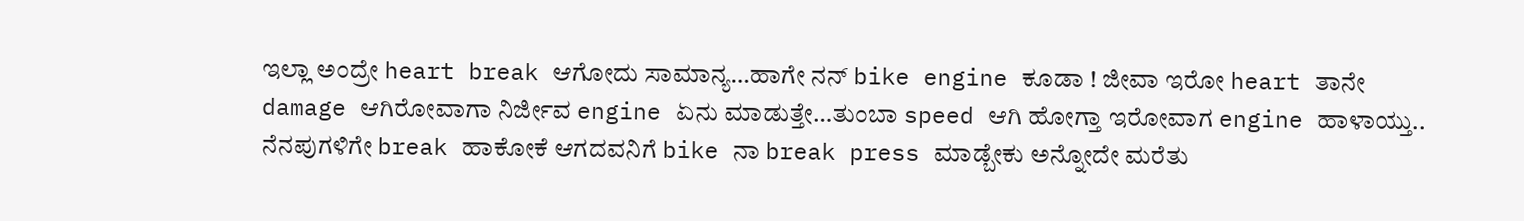ಇಲ್ಲಾ ಅಂದ್ರೇ heart break ಆಗೋದು ಸಾಮಾನ್ಯ…ಹಾಗೇ ನನ್ bike engine ಕೂಡಾ ! ಜೀವಾ ಇರೋ heart ತಾನೇ damage ಆಗಿರೋವಾಗಾ ನಿರ್ಜೀವ engine ಏನು ಮಾಡುತ್ತೇ…ತುಂಬಾ speed ಆಗಿ ಹೋಗ್ತಾ ಇರೋವಾಗ engine ಹಾಳಾಯ್ತು.. ನೆನಪುಗಳಿಗೇ break ಹಾಕೋಕೆ ಆಗದವನಿಗೆ bike ನಾ break press ಮಾಡ್ಬೇಕು ಅನ್ನೋದೇ ಮರೆತು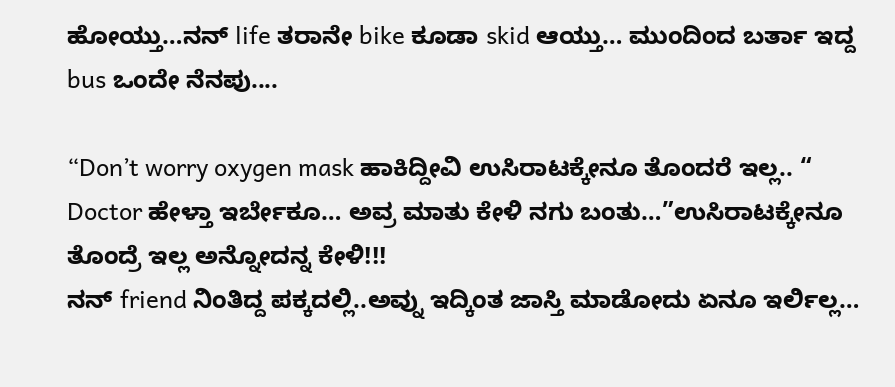ಹೋಯ್ತು…ನನ್ life ತರಾನೇ bike ಕೂಡಾ skid ಆಯ್ತು… ಮುಂದಿಂದ ಬರ್ತಾ ಇದ್ದ bus ಒಂದೇ ನೆನಪು....

“Don’t worry oxygen mask ಹಾಕಿದ್ದೀವಿ ಉಸಿರಾಟಕ್ಕೇನೂ ತೊಂದರೆ ಇಲ್ಲ.. “
Doctor ಹೇಳ್ತಾ ಇರ್ಬೇಕೂ… ಅವ್ರ ಮಾತು ಕೇಳಿ ನಗು ಬಂತು…”ಉಸಿರಾಟಕ್ಕೇನೂ ತೊಂದ್ರೆ ಇಲ್ಲ ಅನ್ನೋದನ್ನ ಕೇಳಿ!!!
ನನ್ friend ನಿಂತಿದ್ದ ಪಕ್ಕದಲ್ಲಿ..ಅವ್ನು ಇದ್ಕಿಂತ ಜಾಸ್ತಿ ಮಾಡೋದು ಏನೂ ಇರ್ಲಿಲ್ಲ…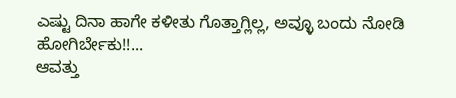ಎಷ್ಟು ದಿನಾ ಹಾಗೇ ಕಳೀತು ಗೊತ್ತಾಗ್ಲಿಲ್ಲ, ಅವ್ಳೂ ಬಂದು ನೋಡಿ ಹೋಗಿರ್ಬೇಕು!!...
ಆವತ್ತು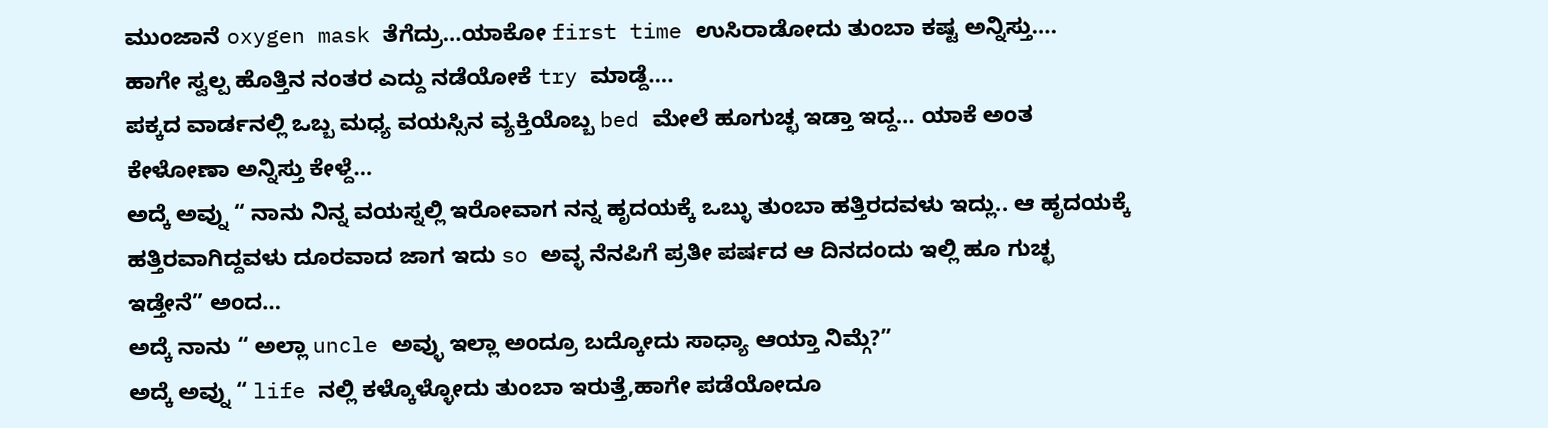ಮುಂಜಾನೆ oxygen mask ತೆಗೆದ್ರು…ಯಾಕೋ first time ಉಸಿರಾಡೋದು ತುಂಬಾ ಕಷ್ಟ ಅನ್ನಿಸ್ತು….
ಹಾಗೇ ಸ್ವಲ್ಪ ಹೊತ್ತಿನ ನಂತರ ಎದ್ದು ನಡೆಯೋಕೆ try ಮಾಡ್ದೆ….
ಪಕ್ಕದ ವಾರ್ಡನಲ್ಲಿ ಒಬ್ಬ ಮಧ್ಯ ವಯಸ್ಸಿನ ವ್ಯಕ್ತಿಯೊಬ್ಬ bed ಮೇಲೆ ಹೂಗುಚ್ಛ ಇಡ್ತಾ ಇದ್ದ… ಯಾಕೆ ಅಂತ ಕೇಳೋಣಾ ಅನ್ನಿಸ್ತು ಕೇಳ್ದೆ…
ಅದ್ಕೆ ಅವ್ನು “ ನಾನು ನಿನ್ನ ವಯಸ್ನಲ್ಲಿ ಇರೋವಾಗ ನನ್ನ ಹೃದಯಕ್ಕೆ ಒಬ್ಳು ತುಂಬಾ ಹತ್ತಿರದವಳು ಇದ್ಲು.. ಆ ಹೃದಯಕ್ಕೆ ಹತ್ತಿರವಾಗಿದ್ದವಳು ದೂರವಾದ ಜಾಗ ಇದು so ಅವ್ಳ ನೆನಪಿಗೆ ಪ್ರತೀ ಪರ್ಷದ ಆ ದಿನದಂದು ಇಲ್ಲಿ ಹೂ ಗುಚ್ಛ ಇಡ್ತೇನೆ” ಅಂದ…
ಅದ್ಕೆ ನಾನು “ ಅಲ್ಲಾ uncle ಅವ್ಳು ಇಲ್ಲಾ ಅಂದ್ರೂ ಬದ್ಕೋದು ಸಾಧ್ಯಾ ಆಯ್ತಾ ನಿಮ್ಗೆ?”
ಅದ್ಕೆ ಅವ್ನು “ life ನಲ್ಲಿ ಕಳ್ಕೊಳ್ಳೋದು ತುಂಬಾ ಇರುತ್ತೆ,ಹಾಗೇ ಪಡೆಯೋದೂ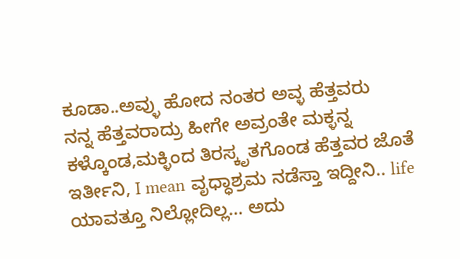ಕೂಡಾ..ಅವ್ಳು ಹೋದ ನಂತರ ಅವ್ಳ ಹೆತ್ತವರು
ನನ್ನ ಹೆತ್ತವರಾದ್ರು ಹೀಗೇ ಅವ್ರಂತೇ ಮಕ್ಳನ್ನ ಕಳ್ಕೊಂಡ,ಮಕ್ಳಿಂದ ತಿರಸ್ಕೃತಗೊಂಡ ಹೆತ್ತವರ ಜೊತೆ ಇರ್ತೀನಿ, I mean ವೃಧ್ಧಾಶ್ರಮ ನಡೆಸ್ತಾ ಇದ್ದೀನಿ.. life ಯಾವತ್ತೂ ನಿಲ್ಲೋದಿಲ್ಲ… ಅದು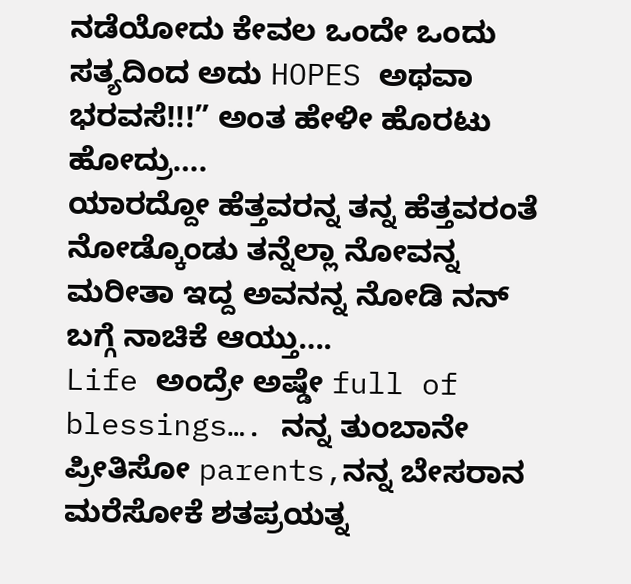ನಡೆಯೋದು ಕೇವಲ ಒಂದೇ ಒಂದು ಸತ್ಯದಿಂದ ಅದು HOPES ಅಥವಾ ಭರವಸೆ!!!” ಅಂತ ಹೇಳೀ ಹೊರಟು ಹೋದ್ರು….
ಯಾರದ್ದೋ ಹೆತ್ತವರನ್ನ ತನ್ನ ಹೆತ್ತವರಂತೆ ನೋಡ್ಕೊಂಡು ತನ್ನೆಲ್ಲಾ ನೋವನ್ನ ಮರೀತಾ ಇದ್ದ ಅವನನ್ನ ನೋಡಿ ನನ್ ಬಗ್ಗೆ ನಾಚಿಕೆ ಆಯ್ತು….
Life ಅಂದ್ರೇ ಅಷ್ಡೇ full of blessings…. ನನ್ನ ತುಂಬಾನೇ ಪ್ರೀತಿಸೋ parents,ನನ್ನ ಬೇಸರಾನ ಮರೆಸೋಕೆ ಶತಪ್ರಯತ್ನ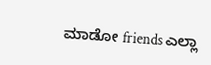ಮಾಡೋ friends ಎಲ್ಲಾ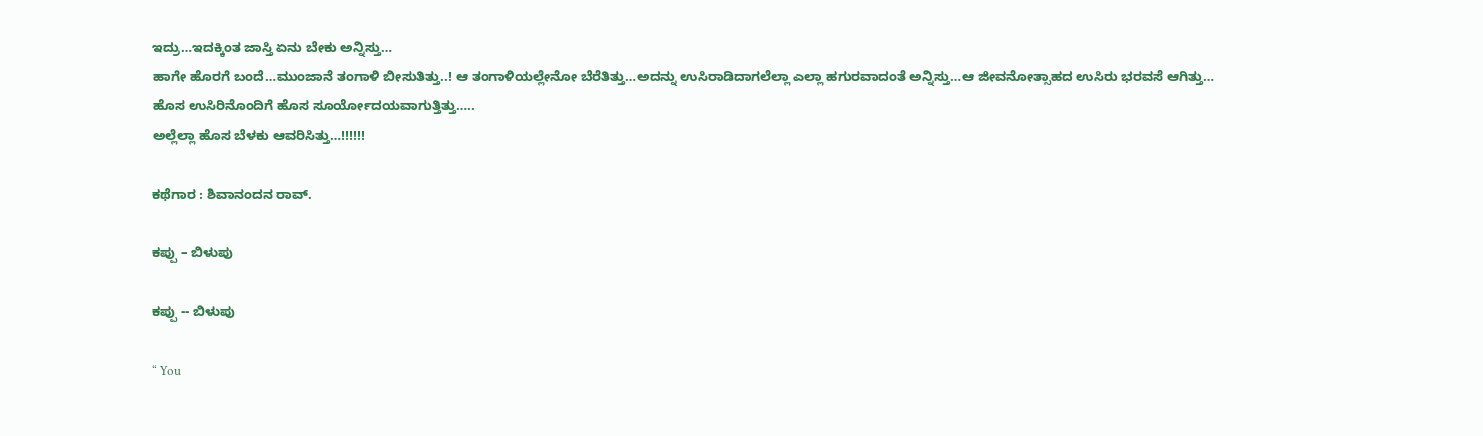ಇದ್ರು…ಇದಕ್ಕಿಂತ ಜಾಸ್ತಿ ಏನು ಬೇಕು ಅನ್ನಿಸ್ತು…
ಹಾಗೇ ಹೊರಗೆ ಬಂದೆ…ಮುಂಜಾನೆ ತಂಗಾಳಿ ಬೀಸುತಿತ್ತು..! ಆ ತಂಗಾಳಿಯಲ್ಲೇನೋ ಬೆರೆತಿತ್ತು…ಅದನ್ನು ಉಸಿರಾಡಿದಾಗಲೆಲ್ಲಾ ಎಲ್ಲಾ ಹಗುರವಾದಂತೆ ಅನ್ನಿಸ್ತು…ಆ ಜೀವನೋತ್ಸಾಹದ ಉಸಿರು ಭರವಸೆ ಆಗಿತ್ತು…
ಹೊಸ ಉಸಿರಿನೊಂದಿಗೆ ಹೊಸ ಸೂರ್ಯೋದಯವಾಗುತ್ತಿತ್ತು…..
ಅಲ್ಲೆಲ್ಲಾ ಹೊಸ ಬೆಳಕು ಆವರಿಸಿತ್ತು…!!!!!!

ಕಥೆಗಾರ : ಶಿವಾನಂದನ ರಾವ್.

ಕಪ್ಪು – ಬಿಳುಪು

ಕಪ್ಪು -- ಬಿಳುಪು

“ You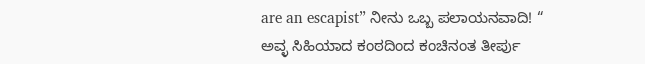are an escapist” ನೀನು ಒಬ್ಬ ಪಲಾಯನವಾದಿ! “
ಅವ್ಳ ಸಿಹಿಯಾದ ಕಂಠದಿಂದ ಕಂಚಿನಂತ ತೀರ್ಪು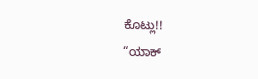ಕೊಟ್ಲು!!
“ಯಾಕ್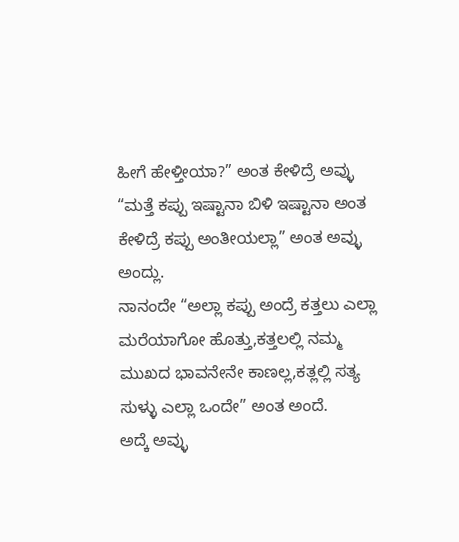ಹೀಗೆ ಹೇಳ್ತೀಯಾ?” ಅಂತ ಕೇಳಿದ್ರೆ ಅವ್ಳು “ಮತ್ತೆ ಕಪ್ಪು ಇಷ್ಟಾನಾ ಬಿಳಿ ಇಷ್ಟಾನಾ ಅಂತ ಕೇಳಿದ್ರೆ ಕಪ್ಪು ಅಂತೀಯಲ್ಲಾ” ಅಂತ ಅವ್ಳು ಅಂದ್ಲು.
ನಾನಂದೇ “ಅಲ್ಲಾ ಕಪ್ಪು ಅಂದ್ರೆ ಕತ್ತಲು ಎಲ್ಲಾ ಮರೆಯಾಗೋ ಹೊತ್ತು,ಕತ್ತಲಲ್ಲಿ ನಮ್ಮ ಮುಖದ ಭಾವನೇನೇ ಕಾಣಲ್ಲ,ಕತ್ಲಲ್ಲಿ ಸತ್ಯ ಸುಳ್ಳು ಎಲ್ಲಾ ಒಂದೇ” ಅಂತ ಅಂದೆ.
ಅದ್ಕೆ ಅವ್ಳು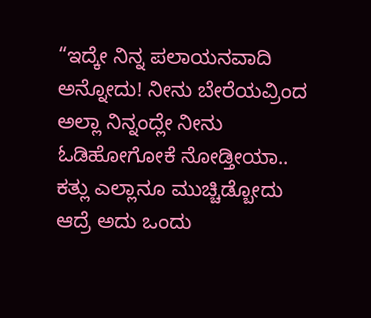“ಇದ್ಕೇ ನಿನ್ನ ಪಲಾಯನವಾದಿ ಅನ್ನೋದು! ನೀನು ಬೇರೆಯವ್ರಿಂದ ಅಲ್ಲಾ ನಿನ್ನಂದ್ಲೇ ನೀನು ಓಡಿಹೋಗೋಕೆ ನೋಡ್ತೀಯಾ.. ಕತ್ಲು ಎಲ್ಲಾನೂ ಮುಚ್ಚಿಡ್ಬೋದು ಆದ್ರೆ ಅದು ಒಂದು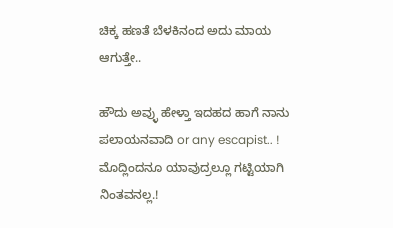ಚಿಕ್ಕ ಹಣತೆ ಬೆಳಕಿನಂದ ಅದು ಮಾಯ ಆಗುತ್ತೇ..

ಹೌದು ಅವ್ಳು ಹೇಳ್ತಾ ಇದಹದ ಹಾಗೆ ನಾನು ಪಲಾಯನವಾದಿ or any escapist.. ! ಮೊದ್ಲಿಂದನೂ ಯಾವುದ್ರಲ್ಲೂ ಗಟ್ಟಿಯಾಗಿ ನಿಂತವನಲ್ಲ.!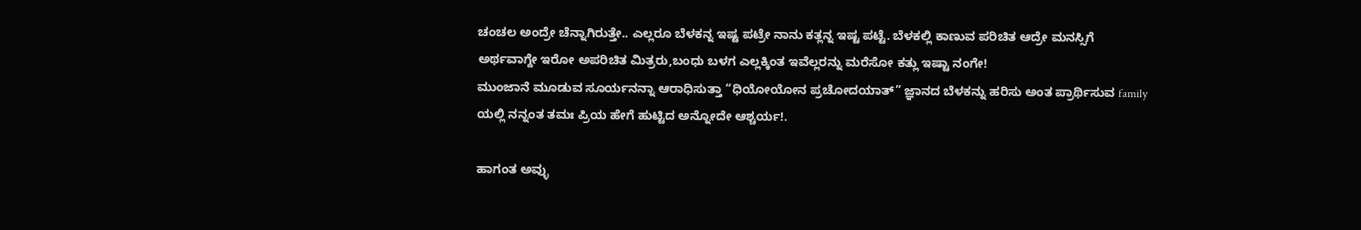ಚಂಚಲ ಅಂದ್ರೇ ಚೆನ್ನಾಗಿರುತ್ತೇ.. ಎಲ್ಲರೂ ಬೆಳಕನ್ನ ಇಷ್ಟ ಪಟ್ರೇ ನಾನು ಕತ್ಲನ್ನ ಇಷ್ಟ ಪಟ್ಟೆ. ಬೆಳಕಲ್ಲಿ ಕಾಣುವ ಪರಿಚಿತ ಆದ್ರೇ ಮನಸ್ಸಿಗೆ ಅರ್ಥವಾಗ್ದೇ ಇರೋ ಅಪರಿಚಿತ ಮಿತ್ರರು,ಬಂಧು ಬಳಗ ಎಲ್ಲಕ್ಕಿಂತ ಇವೆಲ್ಲರನ್ನು ಮರೆಸೋ ಕತ್ಲು ಇಷ್ಟಾ ನಂಗೇ!
ಮುಂಜಾನೆ ಮೂಡುವ ಸೂರ್ಯನನ್ನಾ ಆರಾಧಿಸುತ್ತಾ “ಧಿಯೋಯೋನ ಪ್ರಚೋದಯಾತ್” ಜ್ಞಾನದ ಬೆಳಕನ್ನು ಹರಿಸು ಅಂತ ಪ್ರಾರ್ಥಿಸುವ family ಯಲ್ಲಿ ನನ್ನಂತ ತಮಃ ಪ್ರಿಯ ಹೇಗೆ ಹುಟ್ಟಿದ ಅನ್ನೋದೇ ಆಶ್ಚರ್ಯ!.

ಹಾಗಂತ ಅವ್ಳು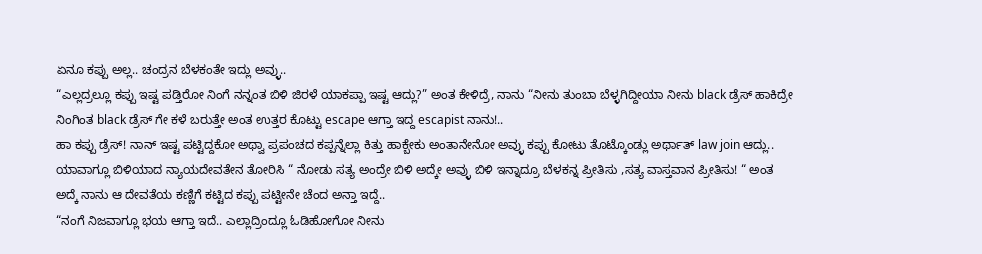ಏನೂ ಕಪ್ಪು ಅಲ್ಲ.. ಚಂದ್ರನ ಬೆಳಕಂತೇ ಇದ್ಲು ಅವ್ಳು..
“ಎಲ್ಲದ್ರಲ್ಲೂ ಕಪ್ಪು ಇಷ್ಟ ಪಡ್ತಿರೋ ನಿಂಗೆ ನನ್ನಂತ ಬಿಳಿ ಜಿರಳೆ ಯಾಕಪ್ಪಾ ಇಷ್ಟ ಆದ್ಲು?” ಅಂತ ಕೇಳಿದ್ರೆ, ನಾನು “ನೀನು ತುಂಬಾ ಬೆಳ್ಳಗಿದ್ದೀಯಾ ನೀನು black ಡ್ರೆಸ್ ಹಾಕಿದ್ರೇ ನಿಂಗಿಂತ black ಡ್ರೆಸ್ ಗೇ ಕಳೆ ಬರುತ್ತೇ ಅಂತ ಉತ್ತರ ಕೊಟ್ಟು escape ಆಗ್ತಾ ಇದ್ದ escapist ನಾನು!..
ಹಾ ಕಪ್ಪು ಡ್ರೆಸ್! ನಾನ್ ಇಷ್ಟ ಪಟ್ಟಿದ್ದಕೋ ಅಥ್ವಾ ಪ್ರಪಂಚದ ಕಪ್ಪನ್ನೆಲ್ಲಾ ಕಿತ್ತು ಹಾಕ್ಬೇಕು ಅಂತಾನೇನೋ ಅವ್ಳು ಕಪ್ಪು ಕೋಟು ತೊಟ್ಕೊಂಡ್ಲು ಅರ್ಥಾತ್ law join ಆದ್ಲು..
ಯಾವಾಗ್ಲೂ ಬಿಳಿಯಾದ ನ್ಯಾಯದೇವತೇನ ತೋರಿಸಿ “ ನೋಡು ಸತ್ಯ ಅಂದ್ರೇ ಬಿಳಿ ಅದ್ಕೇ ಅವ್ಳು ಬಿಳಿ ಇನ್ನಾದ್ರೂ ಬೆಳಕನ್ನ ಪ್ರೀತಿಸು ,ಸತ್ಯ ವಾಸ್ತವಾನ ಪ್ರೀತಿಸು! “ ಅಂತ
ಅದ್ಕೆ ನಾನು ಆ ದೇವತೆಯ ಕಣ್ಣಿಗೆ ಕಟ್ಟಿದ ಕಪ್ಪು ಪಟ್ಟೀನೇ ಚೆಂದ ಅನ್ತಾ ಇದ್ದೆ..
“ನಂಗೆ ನಿಜವಾಗ್ಲೂ ಭಯ ಆಗ್ತಾ ಇದೆ.. ಎಲ್ಲಾದ್ರಿಂದ್ಲೂ ಓಡಿಹೋಗೋ ನೀನು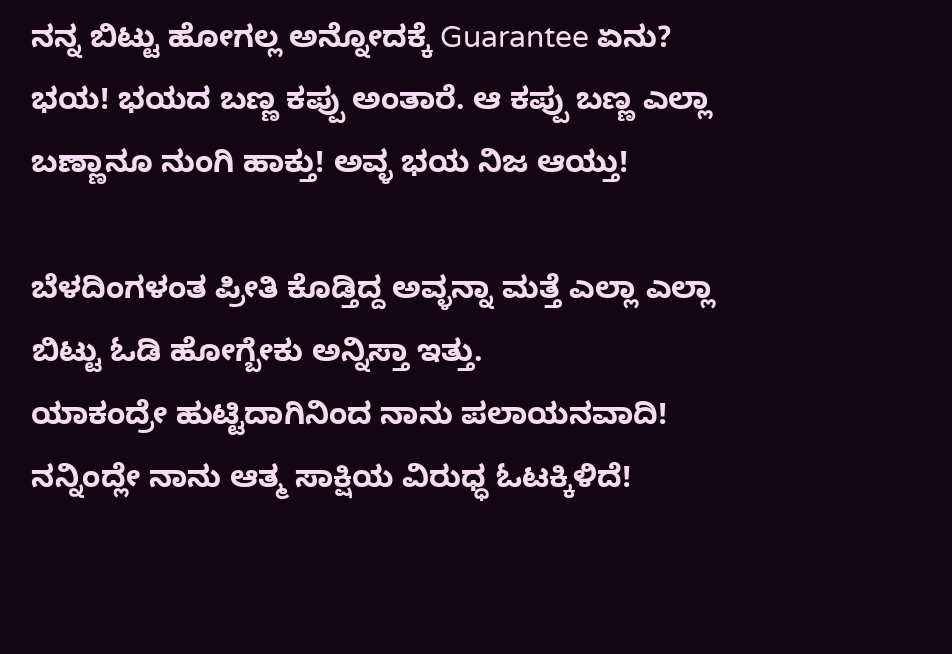ನನ್ನ ಬಿಟ್ಟು ಹೋಗಲ್ಲ ಅನ್ನೋದಕ್ಕೆ Guarantee ಏನು?
ಭಯ! ಭಯದ ಬಣ್ಣ ಕಪ್ಪು ಅಂತಾರೆ. ಆ ಕಪ್ಪು ಬಣ್ಣ ಎಲ್ಲಾ ಬಣ್ಣಾನೂ ನುಂಗಿ ಹಾಕ್ತು! ಅವ್ಳ ಭಯ ನಿಜ ಆಯ್ತು!

ಬೆಳದಿಂಗಳಂತ ಪ್ರೀತಿ ಕೊಡ್ತಿದ್ದ ಅವ್ಳನ್ನಾ ಮತ್ತೆ ಎಲ್ಲಾ ಎಲ್ಲಾ ಬಿಟ್ಟು ಓಡಿ ಹೋಗ್ಬೇಕು ಅನ್ನಿಸ್ತಾ ಇತ್ತು.
ಯಾಕಂದ್ರೇ ಹುಟ್ಟಿದಾಗಿನಿಂದ ನಾನು ಪಲಾಯನವಾದಿ!
ನನ್ನಿಂದ್ಲೇ ನಾನು ಆತ್ಮ ಸಾಕ್ಷಿಯ ವಿರುಧ್ಧ ಓಟಕ್ಕಿಳಿದೆ!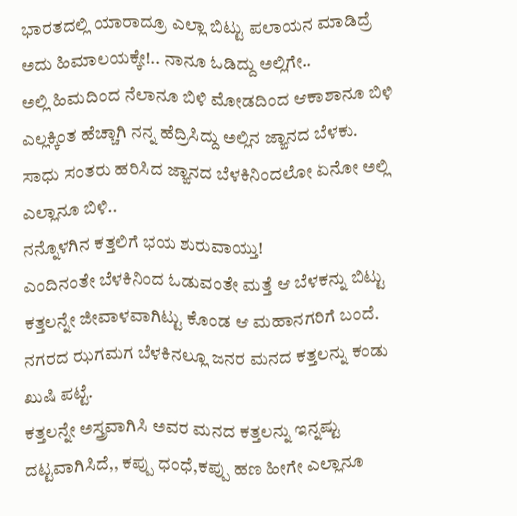ಭಾರತದಲ್ಲಿ ಯಾರಾದ್ರೂ ಎಲ್ಲಾ ಬಿಟ್ಟು ಪಲಾಯನ ಮಾಡಿದ್ರೆ ಅದು ಹಿಮಾಲಯಕ್ಕೇ!.. ನಾನೂ ಓಡಿದ್ದು ಅಲ್ಲಿಗೇ..
ಅಲ್ಲಿ ಹಿಮದಿಂದ ನೆಲಾನೂ ಬಿಳಿ ಮೋಡದಿಂದ ಆಕಾಶಾನೂ ಬಿಳಿ ಎಲ್ಲಕ್ಕಿಂತ ಹೆಚ್ಚಾಗಿ ನನ್ನ ಹೆದ್ರಿಸಿದ್ದು ಅಲ್ಲಿನ ಜ್ಙಾನದ ಬೆಳಕು.
ಸಾಧು ಸಂತರು ಹರಿಸಿದ ಜ್ಙಾನದ ಬೆಳಕಿನಿಂದಲೋ ಏನೋ ಅಲ್ಲಿ ಎಲ್ಲಾನೂ ಬಿಳಿ..
ನನ್ನೊಳಗಿನ ಕತ್ತಲಿಗೆ ಭಯ ಶುರುವಾಯ್ತು!
ಎಂದಿನಂತೇ ಬೆಳಕಿನಿಂದ ಓಡುವಂತೇ ಮತ್ತೆ ಆ ಬೆಳಕನ್ನು ಬಿಟ್ಟು ಕತ್ತಲನ್ನೇ ಜೀವಾಳವಾಗಿಟ್ಟು ಕೊಂಡ ಆ ಮಹಾನಗರಿಗೆ ಬಂದೆ.
ನಗರದ ಝಗಮಗ ಬೆಳಕಿನಲ್ಲೂ ಜನರ ಮನದ ಕತ್ತಲನ್ನು ಕಂಡು ಖುಷಿ ಪಟ್ಟೆ.
ಕತ್ತಲನ್ನೇ ಅಸ್ತ್ರವಾಗಿಸಿ ಅವರ ಮನದ ಕತ್ತಲನ್ನು ಇನ್ನಷ್ಟು ದಟ್ಟವಾಗಿಸಿದೆ,, ಕಪ್ಪು ಧಂಧೆ,ಕಪ್ಪು ಹಣ ಹೀಗೇ ಎಲ್ಲಾನೂ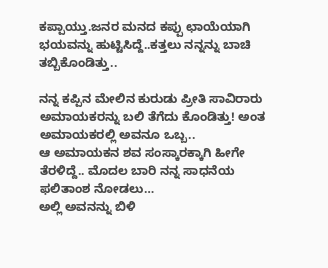ಕಪ್ಪಾಯ್ತು.ಜನರ ಮನದ ಕಪ್ಪು ಛಾಯೆಯಾಗಿ ಭಯವನ್ನು ಹುಟ್ಟಿಸಿದ್ದೆ..ಕತ್ತಲು ನನ್ನನ್ನು ಬಾಚಿ ತಬ್ಬಿಕೊಂಡಿತ್ತು..

ನನ್ನ ಕಪ್ಪಿನ ಮೇಲಿನ ಕುರುಡು ಪ್ರೀತಿ ಸಾವಿರಾರು ಅಮಾಯಕರನ್ನು ಬಲಿ ತೆಗೆದು ಕೊಂಡಿತ್ತು! ಅಂತ ಅಮಾಯಕರಲ್ಲಿ ಅವನೂ ಒಬ್ಬ..
ಆ ಅಮಾಯಕನ ಶವ ಸಂಸ್ಕಾರಕ್ಕಾಗಿ ಹೀಗೇ ತೆರಳಿದ್ದೆ.. ಮೊದಲ ಬಾರಿ ನನ್ನ ಸಾಧನೆಯ ಫಲಿತಾಂಶ ನೋಡಲು…
ಅಲ್ಲಿ ಅವನನ್ನು ಬಿಳಿ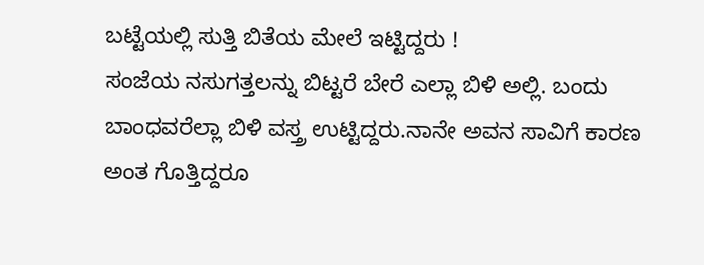ಬಟ್ಟೆಯಲ್ಲಿ ಸುತ್ತಿ ಬಿತೆಯ ಮೇಲೆ ಇಟ್ಟಿದ್ದರು !
ಸಂಜೆಯ ನಸುಗತ್ತಲನ್ನು ಬಿಟ್ಟರೆ ಬೇರೆ ಎಲ್ಲಾ ಬಿಳಿ ಅಲ್ಲಿ. ಬಂದು ಬಾಂಧವರೆಲ್ಲಾ ಬಿಳಿ ವಸ್ತ್ರ ಉಟ್ಟಿದ್ದರು.ನಾನೇ ಅವನ ಸಾವಿಗೆ ಕಾರಣ ಅಂತ ಗೊತ್ತಿದ್ದರೂ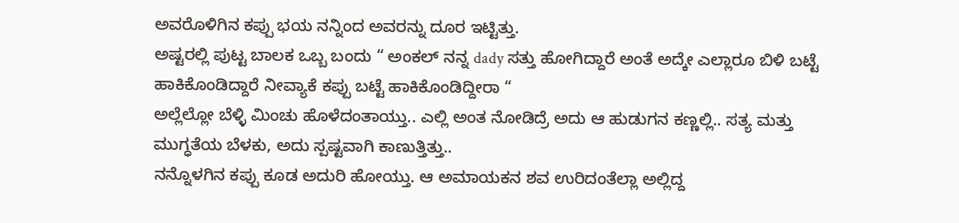ಅವರೊಳಿಗಿನ ಕಪ್ಪು ಭಯ ನನ್ನಿಂದ ಅವರನ್ನು ದೂರ ಇಟ್ಟಿತ್ತು.
ಅಷ್ಟರಲ್ಲಿ ಪುಟ್ಟ ಬಾಲಕ ಒಬ್ಬ ಬಂದು “ ಅಂಕಲ್ ನನ್ನ dady ಸತ್ತು ಹೋಗಿದ್ದಾರೆ ಅಂತೆ ಅದ್ಕೇ ಎಲ್ಲಾರೂ ಬಿಳಿ ಬಟ್ಟೆ ಹಾಕಿಕೊಂಡಿದ್ದಾರೆ ನೀವ್ಯಾಕೆ ಕಪ್ಪು ಬಟ್ಟೆ ಹಾಕಿಕೊಂಡಿದ್ದೀರಾ “
ಅಲ್ಲೆಲ್ಲೋ ಬೆಳ್ಳಿ ಮಿಂಚು ಹೊಳೆದಂತಾಯ್ತು.. ಎಲ್ಲಿ ಅಂತ ನೋಡಿದ್ರೆ ಅದು ಆ ಹುಡುಗನ ಕಣ್ಣಲ್ಲಿ.. ಸತ್ಯ ಮತ್ತು ಮುಗ್ಧತೆಯ ಬೆಳಕು, ಅದು ಸ್ಪಷ್ಟವಾಗಿ ಕಾಣುತ್ತಿತ್ತು..
ನನ್ನೊಳಗಿನ ಕಪ್ಪು ಕೂಡ ಅದುರಿ ಹೋಯ್ತು. ಆ ಅಮಾಯಕನ ಶವ ಉರಿದಂತೆಲ್ಲಾ ಅಲ್ಲಿದ್ದ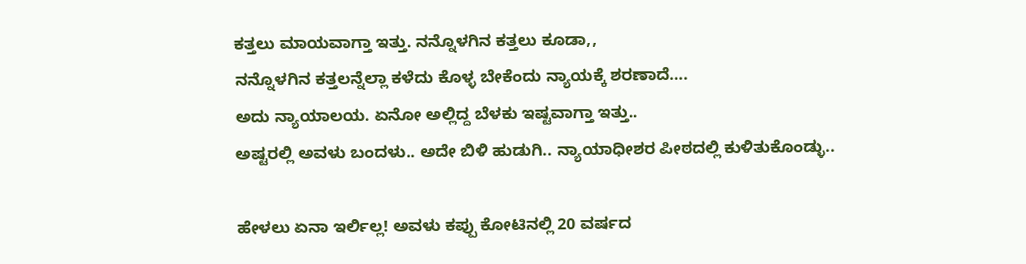ಕತ್ತಲು ಮಾಯವಾಗ್ತಾ ಇತ್ತು. ನನ್ನೊಳಗಿನ ಕತ್ತಲು ಕೂಡಾ,,
ನನ್ನೊಳಗಿನ ಕತ್ತಲನ್ನೆಲ್ಲಾ ಕಳೆದು ಕೊಳ್ಳ ಬೇಕೆಂದು ನ್ಯಾಯಕ್ಕೆ ಶರಣಾದೆ….
ಅದು ನ್ಯಾಯಾಲಯ. ಏನೋ ಅಲ್ಲಿದ್ದ ಬೆಳಕು ಇಷ್ಟವಾಗ್ತಾ ಇತ್ತು..
ಅಷ್ಟರಲ್ಲಿ ಅವಳು ಬಂದಳು.. ಅದೇ ಬಿಳಿ ಹುಡುಗಿ.. ನ್ಯಾಯಾಧೀಶರ ಪೀಠದಲ್ಲಿ ಕುಳಿತುಕೊಂಡ್ಳು..

ಹೇಳಲು ಏನಾ ಇರ್ಲಿಲ್ಲ! ಅವಳು ಕಪ್ಪು ಕೋಟಿನಲ್ಲಿ 20 ವರ್ಷದ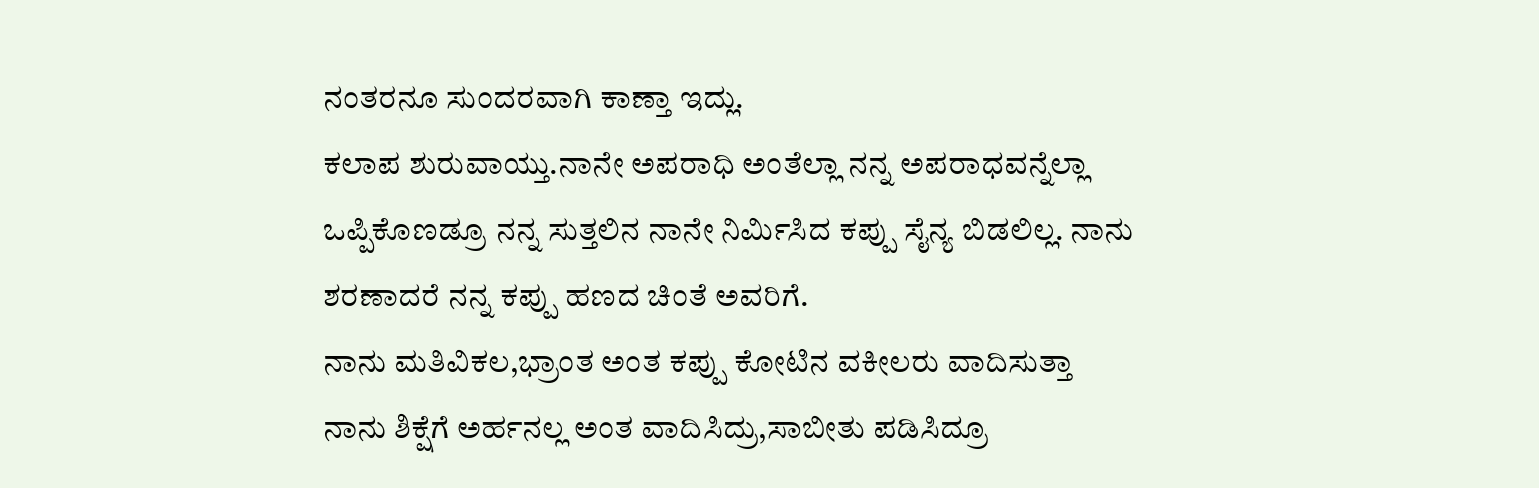ನಂತರನೂ ಸುಂದರವಾಗಿ ಕಾಣ್ತಾ ಇದ್ಲು.
ಕಲಾಪ ಶುರುವಾಯ್ತು.ನಾನೇ ಅಪರಾಧಿ ಅಂತೆಲ್ಲಾ ನನ್ನ ಅಪರಾಧವನ್ನೆಲ್ಲಾ ಒಪ್ಪಿಕೊಣಡ್ರೂ ನನ್ನ ಸುತ್ತಲಿನ ನಾನೇ ನಿರ್ಮಿಸಿದ ಕಪ್ಪು ಸೈನ್ಯ ಬಿಡಲಿಲ್ಲ. ನಾನು ಶರಣಾದರೆ ನನ್ನ ಕಪ್ಪು ಹಣದ ಚಿಂತೆ ಅವರಿಗೆ.
ನಾನು ಮತಿವಿಕಲ,ಭ್ರಾಂತ ಅಂತ ಕಪ್ಪು ಕೋಟಿನ ವಕೀಲರು ವಾದಿಸುತ್ತಾ ನಾನು ಶಿಕ್ಷೆಗೆ ಅರ್ಹನಲ್ಲ ಅಂತ ವಾದಿಸಿದ್ರು,ಸಾಬೀತು ಪಡಿಸಿದ್ರೂ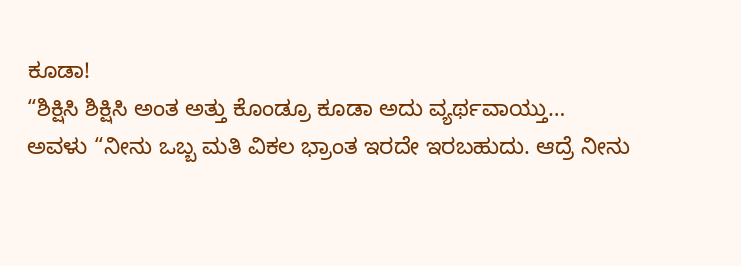ಕೂಡಾ!
“ಶಿಕ್ಷಿಸಿ ಶಿಕ್ಷಿಸಿ ಅಂತ ಅತ್ತು ಕೊಂಡ್ರೂ ಕೂಡಾ ಅದು ವ್ಯರ್ಥವಾಯ್ತು…
ಅವಳು “ನೀನು ಒಬ್ಬ ಮತಿ ವಿಕಲ ಭ್ರಾಂತ ಇರದೇ ಇರಬಹುದು. ಆದ್ರೆ ನೀನು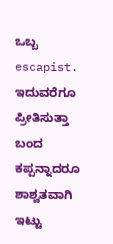ಒಬ್ಬ escapist. ಇದುವರೆಗೂ ಪ್ರೀತಿಸುತ್ತಾ ಬಂದ ಕಪ್ಪನ್ನಾದರೂ ಶಾಶ್ವತವಾಗಿ ಇಟ್ಟು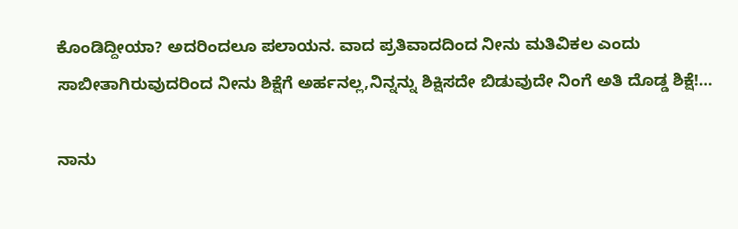ಕೊಂಡಿದ್ದೀಯಾ? ಅದರಿಂದಲೂ ಪಲಾಯನ. ವಾದ ಪ್ರತಿವಾದದಿಂದ ನೀನು ಮತಿವಿಕಲ ಎಂದು ಸಾಬೀತಾಗಿರುವುದರಿಂದ ನೀನು ಶಿಕ್ಷೆಗೆ ಅರ್ಹನಲ್ಲ,ನಿನ್ನನ್ನು ಶಿಕ್ಷಿಸದೇ ಬಿಡುವುದೇ ನಿಂಗೆ ಅತಿ ದೊಡ್ಡ ಶಿಕ್ಷೆ!…

ನಾನು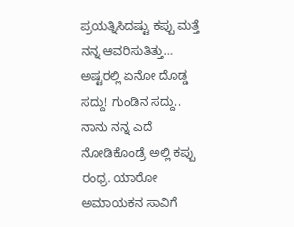ಪ್ರಯತ್ನಿಸಿದಷ್ಟು ಕಪ್ಪು ಮತ್ತೆ ನನ್ನ ಆವರಿಸುತಿತ್ತು…
ಅಷ್ಟರಲ್ಲಿ ಏನೋ ದೊಡ್ಡ ಸದ್ದು! ಗುಂಡಿನ ಸದ್ದು.. ನಾನು ನನ್ನ ಎದೆ ನೋಡಿಕೊಂಡ್ರೆ ಅಲ್ಲಿ ಕಪ್ಪು ರಂಧ್ರ. ಯಾರೋ ಅಮಾಯಕನ ಸಾವಿಗೆ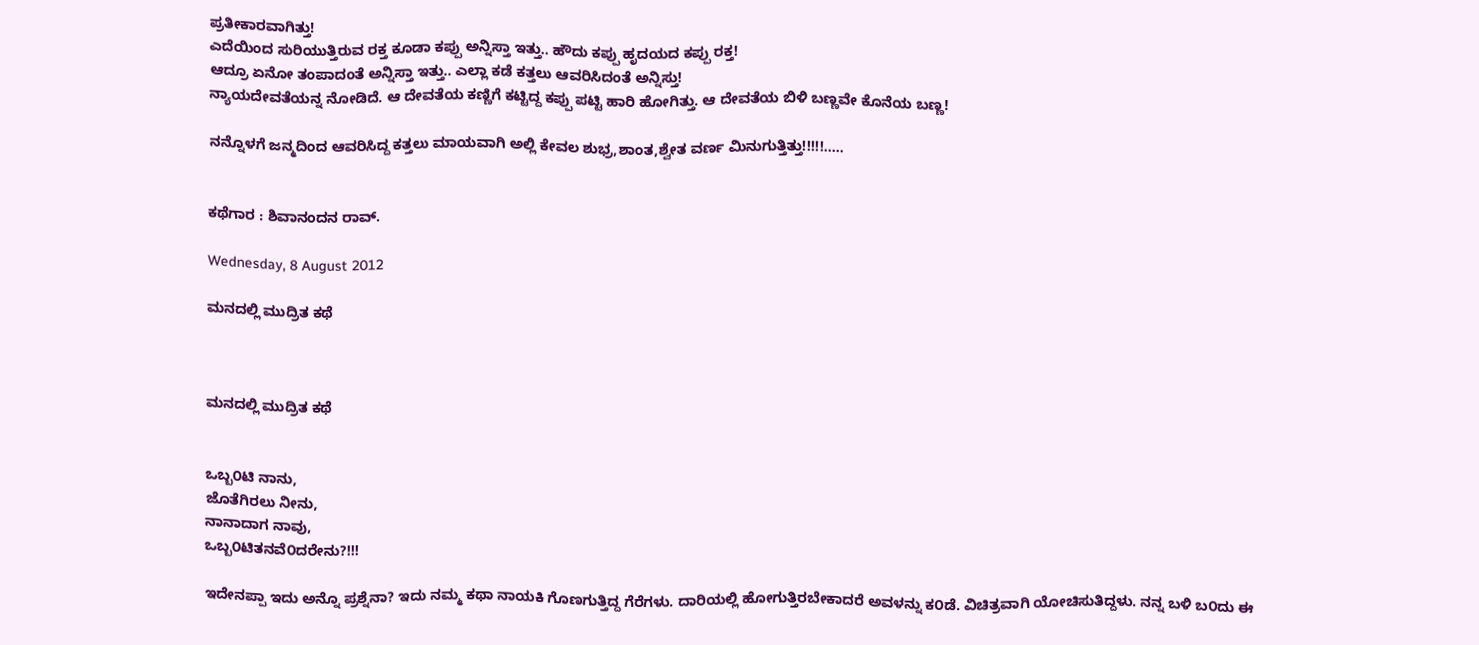ಪ್ರತೀಕಾರವಾಗಿತ್ತು!
ಎದೆಯಿಂದ ಸುರಿಯುತ್ತಿರುವ ರಕ್ತ ಕೂಡಾ ಕಪ್ಪು ಅನ್ನಿಸ್ತಾ ಇತ್ತು.. ಹೌದು ಕಪ್ಪು ಹೃದಯದ ಕಪ್ಪು ರಕ್ತ!
ಆದ್ರೂ ಏನೋ ತಂಪಾದಂತೆ ಅನ್ನಿಸ್ತಾ ಇತ್ತು.. ಎಲ್ಲಾ ಕಡೆ ಕತ್ತಲು ಆವರಿಸಿದಂತೆ ಅನ್ನಿಸ್ತು!
ನ್ಯಾಯದೇವತೆಯನ್ನ ನೋಡಿದೆ. ಆ ದೇವತೆಯ ಕಣ್ಣಿಗೆ ಕಟ್ಟಿದ್ದ ಕಪ್ಪು ಪಟ್ಟಿ ಹಾರಿ ಹೋಗಿತ್ತು. ಆ ದೇವತೆಯ ಬಿಳಿ ಬಣ್ಣವೇ ಕೊನೆಯ ಬಣ್ಣ!

ನನ್ನೊಳಗೆ ಜನ್ಮದಿಂದ ಆವರಿಸಿದ್ದ ಕತ್ತಲು ಮಾಯವಾಗಿ ಅಲ್ಲಿ ಕೇವಲ ಶುಭ್ರ,ಶಾಂತ,ಶ್ವೇತ ವರ್ಣ ಮಿನುಗುತ್ತಿತ್ತು!!!!!.....


ಕಥೆಗಾರ : ಶಿವಾನಂದನ ರಾವ್.

Wednesday, 8 August 2012

ಮನದಲ್ಲಿ ಮುದ್ರಿತ ಕಥೆ



ಮನದಲ್ಲಿ ಮುದ್ರಿತ ಕಥೆ


ಒಬ್ಬ೦ಟಿ ನಾನು,
ಜೊತೆಗಿರಲು ನೀನು,
ನಾನಾದಾಗ ನಾವು,
ಒಬ್ಬ೦ಟಿತನವೆ೦ದರೇನು?!!!

ಇದೇನಪ್ಪಾ ಇದು ಅನ್ನೊ ಪ್ರಶ್ನೆನಾ? ಇದು ನಮ್ಮ ಕಥಾ ನಾಯಕಿ ಗೊಣಗುತ್ತಿದ್ದ ಗೆರೆಗಳು. ದಾರಿಯಲ್ಲಿ ಹೋಗುತ್ತಿರಬೇಕಾದರೆ ಅವಳನ್ನು ಕ೦ಡೆ. ವಿಚಿತ್ರವಾಗಿ ಯೋಚಿಸುತಿದ್ದಳು. ನನ್ನ ಬಳಿ ಬ೦ದು ಈ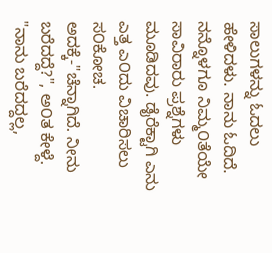ಸಾಲುಗಳನ್ನು ಓದಲು ಹೇಳಿದಳು. ನಾನು ಓದಿದೆ. ನನ್ನೊಳಗೂ ನಿಮ್ಮ೦ತೆಯೇ ಸಾವಿರಾರು ಪ್ರಶ್ನೆಗಳು ಮೂಡಿದವು. ಡೈರೆಕ್ಟಾಗಿ ಎನು ಎತ್ತ ಎ೦ದು ವಿಚಾರಿಸಲು ಸ೦ಕೋಚ. ಅದಕ್ಕೆ-"ಚೆನ್ನಾಗಿದೆ. ನೀನು ಬರೆದದ್ದೆ?", ಅ೦ತ ಕೇಳ್ದೆ.
"ನಾನು ಬರೆದದ್ದಲ್ಲ,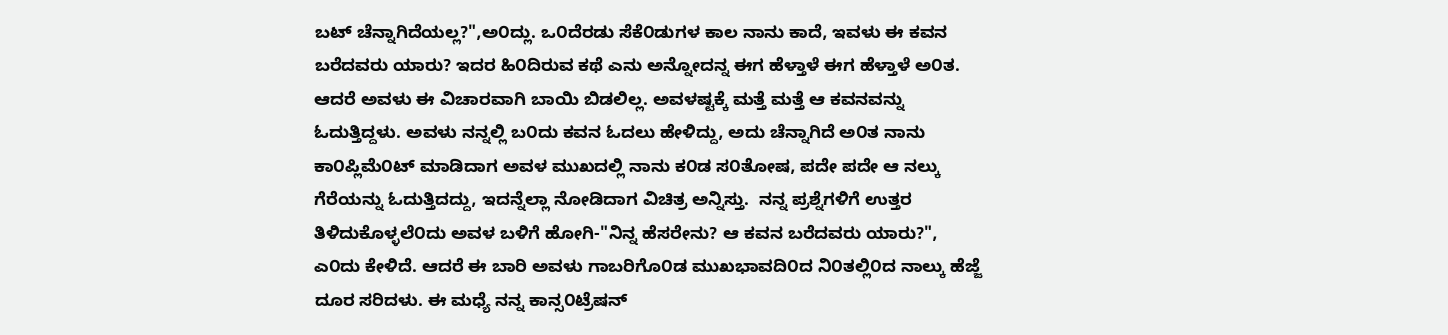ಬಟ್ ಚೆನ್ನಾಗಿದೆಯಲ್ಲ?",ಅ೦ದ್ಲು. ಒ೦ದೆರಡು ಸೆಕೆ೦ಡುಗಳ ಕಾಲ ನಾನು ಕಾದೆ, ಇವಳು ಈ ಕವನ ಬರೆದವರು ಯಾರು? ಇದರ ಹಿ೦ದಿರುವ ಕಥೆ ಎನು ಅನ್ನೋದನ್ನ ಈಗ ಹೆಳ್ತಾಳೆ ಈಗ ಹೆಳ್ತಾಳೆ ಅ೦ತ. ಆದರೆ ಅವಳು ಈ ವಿಚಾರವಾಗಿ ಬಾಯಿ ಬಿಡಲಿಲ್ಲ. ಅವಳಷ್ಟಕ್ಕೆ ಮತ್ತೆ ಮತ್ತೆ ಆ ಕವನವನ್ನು ಓದುತ್ತಿದ್ದಳು. ಅವಳು ನನ್ನಲ್ಲಿ ಬ೦ದು ಕವನ ಓದಲು ಹೇಳಿದ್ದು, ಅದು ಚೆನ್ನಾಗಿದೆ ಅ೦ತ ನಾನು ಕಾ೦ಪ್ಲಿಮೆ೦ಟ್ ಮಾಡಿದಾಗ ಅವಳ ಮುಖದಲ್ಲಿ ನಾನು ಕ೦ಡ ಸ೦ತೋಷ, ಪದೇ ಪದೇ ಆ ನಲ್ಕು ಗೆರೆಯನ್ನು ಓದುತ್ತಿದದ್ದು, ಇದನ್ನೆಲ್ಲಾ ನೋಡಿದಾಗ ವಿಚಿತ್ರ ಅನ್ನಿಸ್ತು.  ನನ್ನ ಪ್ರಶ್ನೆಗಳಿಗೆ ಉತ್ತರ ತಿಳಿದುಕೊಳ್ಳಲೆ೦ದು ಅವಳ ಬಳಿಗೆ ಹೋಗಿ-"ನಿನ್ನ ಹೆಸರೇನು? ಆ ಕವನ ಬರೆದವರು ಯಾರು?", ಎ೦ದು ಕೇಳಿದೆ. ಆದರೆ ಈ ಬಾರಿ ಅವಳು ಗಾಬರಿಗೊ೦ಡ ಮುಖಭಾವದಿ೦ದ ನಿ೦ತಲ್ಲಿ೦ದ ನಾಲ್ಕು ಹೆಜ್ಜೆ ದೂರ ಸರಿದಳು. ಈ ಮಧ್ಯೆ ನನ್ನ ಕಾನ್ಸ೦ಟ್ರೆಷನ್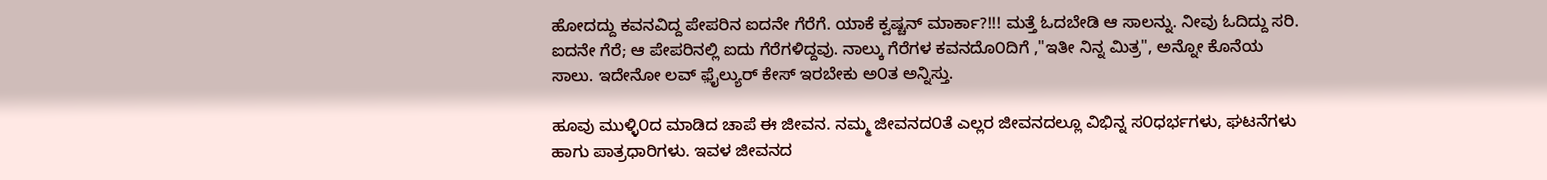ಹೋದದ್ದು ಕವನವಿದ್ದ ಪೇಪರಿನ ಐದನೇ ಗೆರೆಗೆ. ಯಾಕೆ ಕ್ವಷ್ಚನ್ ಮಾರ್ಕಾ?!!! ಮತ್ತೆ ಓದಬೇಡಿ ಆ ಸಾಲನ್ನು. ನೀವು ಓದಿದ್ದು ಸರಿ. ಐದನೇ ಗೆರೆ; ಆ ಪೇಪರಿನಲ್ಲಿ ಐದು ಗೆರೆಗಳಿದ್ದವು. ನಾಲ್ಕು ಗೆರೆಗಳ ಕವನದೊ೦ದಿಗೆ ,"ಇತೀ ನಿನ್ನ ಮಿತ್ರ", ಅನ್ನೋ ಕೊನೆಯ ಸಾಲು. ಇದೇನೋ ಲವ್ ಫ಼ೈಲ್ಯುರ್ ಕೇಸ್ ಇರಬೇಕು ಅ೦ತ ಅನ್ನಿಸ್ತು.

ಹೂವು ಮುಳ್ಳಿ೦ದ ಮಾಡಿದ ಚಾಪೆ ಈ ಜೀವನ. ನಮ್ಮ ಜೀವನದ೦ತೆ ಎಲ್ಲರ ಜೀವನದಲ್ಲೂ ವಿಭಿನ್ನ ಸ೦ಧರ್ಭಗಳು, ಘಟನೆಗಳು ಹಾಗು ಪಾತ್ರಧಾರಿಗಳು. ಇವಳ ಜೀವನದ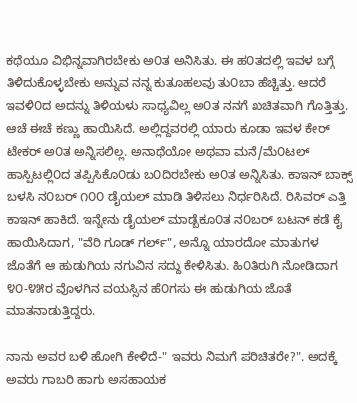ಕಥೆಯೂ ವಿಭಿನ್ನವಾಗಿರಬೇಕು ಅ೦ತ ಅನಿಸಿತು. ಈ ಹ೦ತದಲ್ಲಿ ಇವಳ ಬಗ್ಗೆ ತಿಳಿದುಕೊಳ್ಳಬೇಕು ಅನ್ನುವ ನನ್ನ ಕುತೂಹಲವು ತು೦ಬಾ ಹೆಚ್ಚಿತ್ತು. ಆದರೆ ಇವಳಿ೦ದ ಅದನ್ನು ತಿಳಿಯಳು ಸಾಧ್ಯವಿಲ್ಲ ಅ೦ತ ನನಗೆ ಖಚಿತವಾಗಿ ಗೊತ್ತಿತ್ತು. ಆಚೆ ಈಚೆ ಕಣ್ಣು ಹಾಯಿಸಿದೆ. ಅಲ್ಲಿದ್ದವರಲ್ಲಿ ಯಾರು ಕೂಡಾ ಇವಳ ಕೇರ್ ಟೇಕರ್ ಅ೦ತ ಅನ್ನಿಸಲಿಲ್ಲ. ಅನಾಥೆಯೋ ಅಥವಾ ಮನೆ/ಮೆ೦ಟಲ್ ಹಾಸ್ಪಿಟಲ್ಲಿ೦ದ ತಪ್ಪಿಸಿಕೊ೦ಡು ಬ೦ದಿರಬೇಕು ಅ೦ತ ಅನ್ನಿಸಿತು. ಕಾಇನ್ ಬಾಕ್ಸ್ ಬಳಸಿ ನ೦ಬರ್ ೧೦೦ ಡೈಯಲ್ ಮಾಡಿ ತಿಳಿಸಲು ನಿರ್ಧರಿಸಿದೆ. ರಿಸಿವರ್ ಎತ್ತಿ ಕಾಇನ್ ಹಾಕಿದೆ. ಇನ್ನೇನು ಡೈಯಲ್ ಮಾಡ್ಬೆಕೂ೦ತ ನ೦ಬರ್ ಬಟನ್ ಕಡೆ ಕೈ ಹಾಯಿಸಿದಾಗ, "ವೆರಿ ಗೂಡ್ ಗರ್ಲ್", ಅನ್ನೊ ಯಾರದೋ ಮಾತುಗಳ ಜೊತೆಗೆ ಆ ಹುಡುಗಿಯ ನಗುವಿನ ಸದ್ದು ಕೇಳಿಸಿತು. ಹಿ೦ತಿರುಗಿ ನೋಡಿದಾಗ ೪೦-೪೫ರ ವೊಳಗಿನ ವಯಸ್ಸಿನ ಹೆ೦ಗಸು ಈ ಹುಡುಗಿಯ ಜೊತೆ ಮಾತನಾಡುತ್ತಿದ್ದರು.

ನಾನು ಅವರ ಬಳಿ ಹೋಗಿ ಕೇಳಿದೆ-" ಇವರು ನಿಮಗೆ ಪರಿಚಿತರೇ?". ಅದಕ್ಕೆ ಅವರು ಗಾಬರಿ ಹಾಗು ಅಸಹಾಯಕ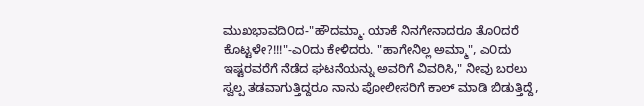ಮುಖಭಾವದಿ೦ದ-"ಹೌದಮ್ಮಾ. ಯಾಕೆ ನಿನಗೇನಾದರೂ ತೊ೦ದರೆ ಕೊಟ್ಟಳೇ?!!!"-ಎ೦ದು ಕೇಳಿದರು. "ಹಾಗೇನಿಲ್ಲ ಅಮ್ಮಾ", ಎ೦ದು ಇಷ್ಟರವರೆಗೆ ನೆಡೆದ ಘಟನೆಯನ್ನು ಅವರಿಗೆ ವಿವರಿಸಿ," ನೀವು ಬರಲು ಸ್ವಲ್ಪ ತಡವಾಗುತ್ತಿದ್ದರೂ ನಾನು ಪೋಲೀಸರಿಗೆ ಕಾಲ್ ಮಾಡಿ ಬಿಡುತ್ತಿದ್ದೆ,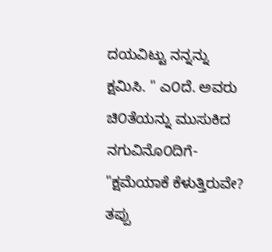ದಯವಿಟ್ಟು ನನ್ನನ್ನು ಕ್ಷಮಿಸಿ. " ಎ೦ದೆ. ಅವರು ಚಿ೦ತೆಯನ್ನು ಮುಸುಕಿದ ನಗುವಿನೊ೦ದಿಗೆ- "ಕ್ಷಮೆಯಾಕೆ ಕೆಳುತ್ತಿರುವೇ? ತಪ್ಪು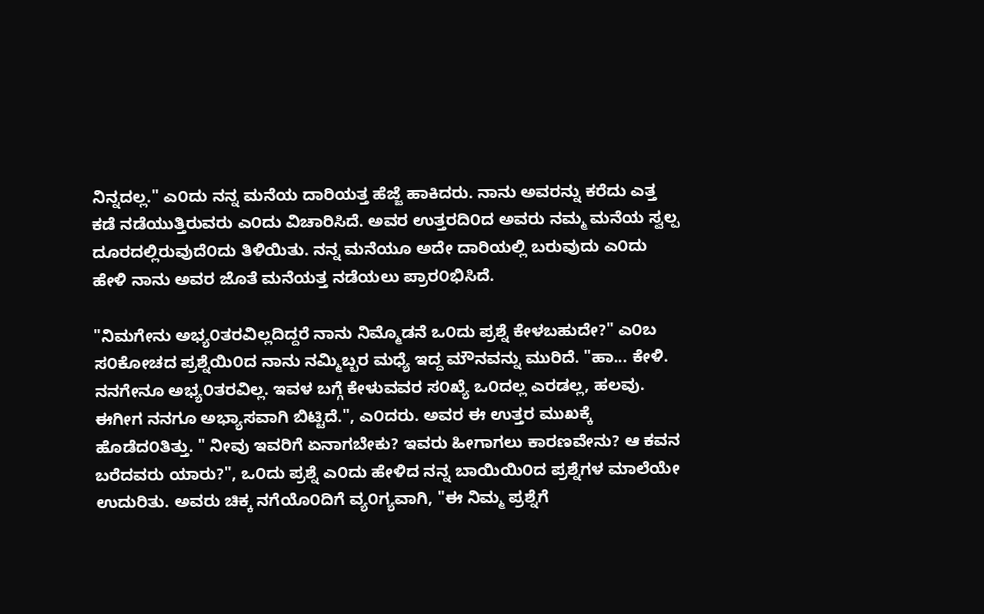ನಿನ್ನದಲ್ಲ." ಎ೦ದು ನನ್ನ ಮನೆಯ ದಾರಿಯತ್ತ ಹೆಜ್ಜೆ ಹಾಕಿದರು. ನಾನು ಅವರನ್ನು ಕರೆದು ಎತ್ತ ಕಡೆ ನಡೆಯುತ್ತಿರುವರು ಎ೦ದು ವಿಚಾರಿಸಿದೆ. ಅವರ ಉತ್ತರದಿ೦ದ ಅವರು ನಮ್ಮ ಮನೆಯ ಸ್ವಲ್ಪ ದೂರದಲ್ಲಿರುವುದೆ೦ದು ತಿಳಿಯಿತು. ನನ್ನ ಮನೆಯೂ ಅದೇ ದಾರಿಯಲ್ಲಿ ಬರುವುದು ಎ೦ದು ಹೇಳಿ ನಾನು ಅವರ ಜೊತೆ ಮನೆಯತ್ತ ನಡೆಯಲು ಪ್ರಾರ೦ಭಿಸಿದೆ.

"ನಿಮಗೇನು ಅಭ್ಯ೦ತರವಿಲ್ಲದಿದ್ದರೆ ನಾನು ನಿಮ್ಮೊಡನೆ ಒ೦ದು ಪ್ರಶ್ನೆ ಕೇಳಬಹುದೇ?" ಎ೦ಬ ಸ೦ಕೋಚದ ಪ್ರಶ್ನೆಯಿ೦ದ ನಾನು ನಮ್ಮಿಬ್ಬರ ಮಧ್ಯೆ ಇದ್ದ ಮೌನವನ್ನು ಮುರಿದೆ. "ಹಾ... ಕೇಳಿ. ನನಗೇನೂ ಅಭ್ಯ೦ತರವಿಲ್ಲ. ಇವಳ ಬಗ್ಗೆ ಕೇಳುವವರ ಸ೦ಖ್ಯೆ ಒ೦ದಲ್ಲ ಎರಡಲ್ಲ, ಹಲವು. ಈಗೀಗ ನನಗೂ ಅಭ್ಯಾಸವಾಗಿ ಬಿಟ್ಟಿದೆ.", ಎ೦ದರು. ಅವರ ಈ ಉತ್ತರ ಮುಖಕ್ಕೆ ಹೊಡೆದ೦ತಿತ್ತು. " ನೀವು ಇವರಿಗೆ ಏನಾಗಬೇಕು? ಇವರು ಹೀಗಾಗಲು ಕಾರಣವೇನು? ಆ ಕವನ ಬರೆದವರು ಯಾರು?", ಒ೦ದು ಪ್ರಶ್ನೆ ಎ೦ದು ಹೇಳಿದ ನನ್ನ ಬಾಯಿಯಿ೦ದ ಪ್ರಶ್ನೆಗಳ ಮಾಲೆಯೇ ಉದುರಿತು. ಅವರು ಚಿಕ್ಕ ನಗೆಯೊ೦ದಿಗೆ ವ್ಯ೦ಗ್ಯವಾಗಿ, "ಈ ನಿಮ್ಮ ಪ್ರಶ್ನೆಗೆ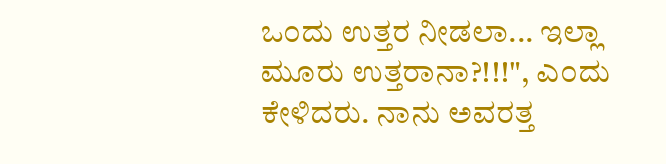ಒ೦ದು ಉತ್ತರ ನೀಡಲಾ... ಇಲ್ಲಾ ಮೂರು ಉತ್ತರಾನಾ?!!!", ಎ೦ದು ಕೇಳಿದರು. ನಾನು ಅವರತ್ತ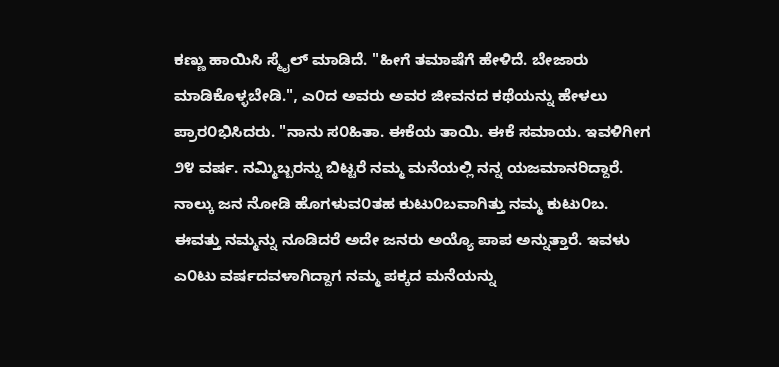ಕಣ್ಣು ಹಾಯಿಸಿ ಸ್ಮೈಲ್ ಮಾಡಿದೆ. "ಹೀಗೆ ತಮಾಷೆಗೆ ಹೇಳಿದೆ. ಬೇಜಾರು ಮಾಡಿಕೊಳ್ಳಬೇಡಿ.", ಎ೦ದ ಅವರು ಅವರ ಜೀವನದ ಕಥೆಯನ್ನು ಹೇಳಲು ಪ್ರಾರ೦ಭಿಸಿದರು. "ನಾನು ಸ೦ಹಿತಾ. ಈಕೆಯ ತಾಯಿ. ಈಕೆ ಸಮಾಯ. ಇವಳಿಗೀಗ ೨೪ ವರ್ಷ. ನಮ್ಮಿಬ್ಬರನ್ನು ಬಿಟ್ಟರೆ ನಮ್ಮ ಮನೆಯಲ್ಲಿ ನನ್ನ ಯಜಮಾನರಿದ್ದಾರೆ. ನಾಲ್ಕು ಜನ ನೋಡಿ ಹೊಗಳುವ೦ತಹ ಕುಟು೦ಬವಾಗಿತ್ತು ನಮ್ಮ ಕುಟು೦ಬ. ಈವತ್ತು ನಮ್ಮನ್ನು ನೂಡಿದರೆ ಅದೇ ಜನರು ಅಯ್ಯೊ ಪಾಪ ಅನ್ನುತ್ತಾರೆ. ಇವಳು ಎ೦ಟು ವರ್ಷದವಳಾಗಿದ್ದಾಗ ನಮ್ಮ ಪಕ್ಕದ ಮನೆಯನ್ನು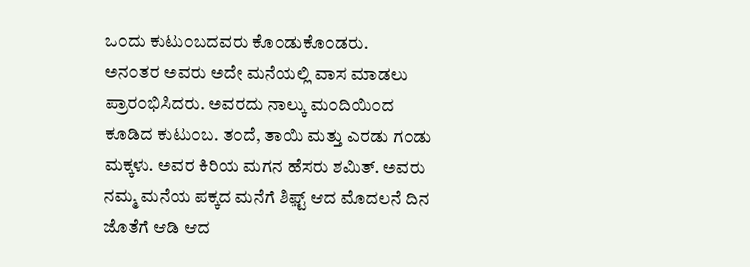ಒ೦ದು ಕುಟು೦ಬದವರು ಕೊ೦ಡುಕೊ೦ಡರು.
ಅನ೦ತರ ಅವರು ಅದೇ ಮನೆಯಲ್ಲಿ ವಾಸ ಮಾಡಲು ಪ್ರಾರ೦ಭಿಸಿದರು. ಅವರದು ನಾಲ್ಕು ಮ೦ದಿಯಿ೦ದ ಕೂಡಿದ ಕುಟು೦ಬ. ತ೦ದೆ, ತಾಯಿ ಮತ್ತು ಎರಡು ಗ೦ಡು ಮಕ್ಕಳು. ಅವರ ಕಿರಿಯ ಮಗನ ಹೆಸರು ಶಮಿತ್. ಅವರು ನಮ್ಮ ಮನೆಯ ಪಕ್ಕದ ಮನೆಗೆ ಶಿಫ಼್ಟ್ ಆದ ಮೊದಲನೆ ದಿನ ಜೊತೆಗೆ ಆಡಿ ಆದ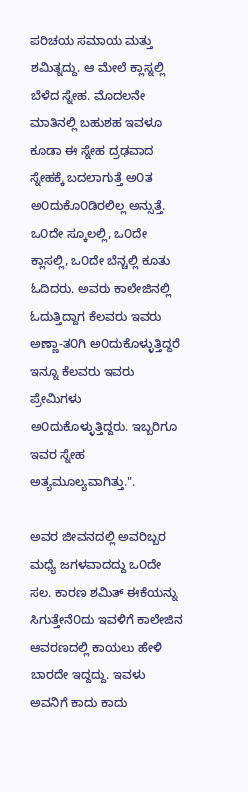ಪರಿಚಯ ಸಮಾಯ ಮತ್ತು ಶಮಿತ್ನದ್ದು. ಆ ಮೇಲೆ ಕ್ಲಾಸ್ನಲ್ಲಿ ಬೆಳೆದ ಸ್ನೇಹ. ಮೊದಲನೇ ಮಾತಿನಲ್ಲಿ ಬಹುಶಹ ಇವಳೂ ಕೂಡಾ ಈ ಸ್ನೇಹ ದ್ರಢವಾದ ಸ್ನೇಹಕ್ಕೆ ಬದಲಾಗುತ್ತೆ ಅ೦ತ ಅ೦ದುಕೊ೦ಡಿರಲಿಲ್ಲ ಅನ್ಸುತ್ತೆ. ಒ೦ದೇ ಸ್ಕೂಲಲ್ಲಿ, ಒ೦ದೇ ಕ್ಲಾಸಲ್ಲಿ, ಒ೦ದೇ ಬೆನ್ಚಲ್ಲಿ ಕೂತು ಓದಿದರು. ಅವರು ಕಾಲೇಜಿನಲ್ಲಿ ಓದುತ್ತಿದ್ದಾಗ ಕೆಲವರು ಇವರು ಅಣ್ಣಾ-ತ೦ಗಿ ಅ೦ದುಕೊಳ್ಳುತ್ತಿದ್ದರೆ ಇನ್ನೂ ಕೆಲವರು ಇವರು ಪ್ರೇಮಿಗಳು ಅ೦ದುಕೊಳ್ಳುತ್ತಿದ್ದರು. ಇಬ್ಬರಿಗೂ ಇವರ ಸ್ನೇಹ ಅತ್ಯಮೂಲ್ಯವಾಗಿತ್ತು.".

ಅವರ ಜೀವನದಲ್ಲಿ ಅವರಿಬ್ಬರ ಮಧ್ಯೆ ಜಗಳವಾದದ್ದು ಒ೦ದೇ ಸಲ. ಕಾರಣ ಶಮಿತ್ ಈಕೆಯನ್ನು ಸಿಗುತ್ತೇನೆ೦ದು ಇವಳಿಗೆ ಕಾಲೇಜಿನ ಆವರಣದಲ್ಲಿ ಕಾಯಲು ಹೇಳಿ ಬಾರದೇ ಇದ್ದದ್ದು. ಇವಳು ಅವನಿಗೆ ಕಾದು ಕಾದು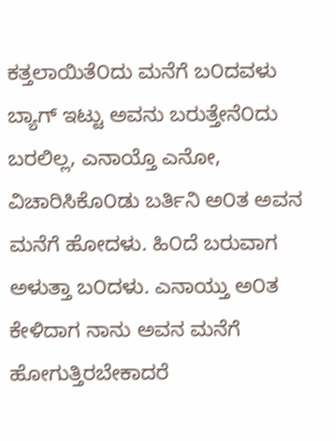ಕತ್ತಲಾಯಿತೆ೦ದು ಮನೆಗೆ ಬ೦ದವಳು ಬ್ಯಾಗ್ ಇಟ್ಟು ಅವನು ಬರುತ್ತೇನೆ೦ದು ಬರಲಿಲ್ಲ, ಎನಾಯ್ತೊ ಎನೋ, ವಿಚಾರಿಸಿಕೊ೦ಡು ಬರ್ತಿನಿ ಅ೦ತ ಅವನ ಮನೆಗೆ ಹೋದಳು. ಹಿ೦ದೆ ಬರುವಾಗ ಅಳುತ್ತಾ ಬ೦ದಳು. ಎನಾಯ್ತು ಅ೦ತ ಕೇಳಿದಾಗ ನಾನು ಅವನ ಮನೆಗೆ ಹೋಗುತ್ತಿರಬೇಕಾದರೆ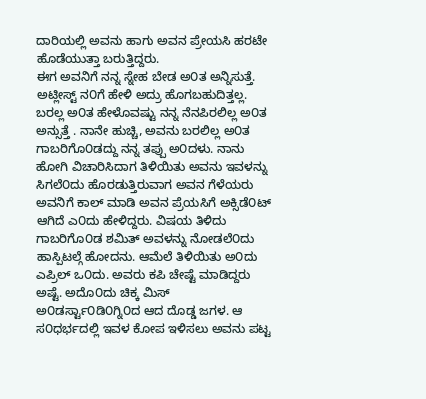ದಾರಿಯಲ್ಲಿ ಅವನು ಹಾಗು ಅವನ ಪ್ರೇಯಸಿ ಹರಟೇ ಹೊಡೆಯುತ್ತಾ ಬರುತ್ತಿದ್ದರು.
ಈಗ ಅವನಿಗೆ ನನ್ನ ಸ್ನೇಹ ಬೇಡ ಅ೦ತ ಅನ್ನಿಸುತ್ತೆ. ಅಟ್ಲೀಸ್ಟ್ ನ೦ಗೆ ಹೇಳಿ ಅದ್ರು ಹೊಗಬಹುದಿತ್ತಲ್ಲ. ಬರಲ್ಲ ಅ೦ತ ಹೇಳೊವಷ್ಟು ನನ್ನ ನೆನಪಿರಲಿಲ್ಲ ಅ೦ತ ಅನ್ಸುತ್ತೆ . ನಾನೇ ಹುಚ್ಚಿ, ಅವನು ಬರಲಿಲ್ಲ ಅ೦ತ ಗಾಬರಿಗೊ೦ಡದ್ದು ನನ್ನ ತಪ್ಪು ಅ೦ದಳು. ನಾನು ಹೋಗಿ ವಿಚಾರಿಸಿದಾಗ ತಿಳಿಯಿತು ಅವನು ಇವಳನ್ನು ಸಿಗಲೆ೦ದು ಹೊರಡುತ್ತಿರುವಾಗ ಅವನ ಗೆಳೆಯರು ಅವನಿಗೆ ಕಾಲ್ ಮಾಡಿ ಅವನ ಪ್ರೆಯಸಿಗೆ ಅಕ್ಸಿಡೆ೦ಟ್ ಆಗಿದೆ ಎ೦ದು ಹೇಳಿದ್ದರು. ವಿಷಯ ತಿಳಿದು ಗಾಬರಿಗೊ೦ಡ ಶಮಿತ್ ಅವಳನ್ನು ನೋಡಲೆ೦ದು ಹಾಸ್ಪಿಟಲ್ಗೆ ಹೋದನು. ಆಮೆಲೆ ತಿಳಿಯಿತು ಅ೦ದು ಎಪ್ರಿಲ್ ಒ೦ದು. ಅವರು ಕಪಿ ಚೇಷ್ಟೆ ಮಾಡಿದ್ದರು ಅಷ್ಟೆ. ಅದೊ೦ದು ಚಿಕ್ಕ ಮಿಸ್ ಅ೦ಡರ್ಸ್ಟಾ೦ಡಿ೦ಗ್ನಿ೦ದ ಆದ ದೊಡ್ಡ ಜಗಳ. ಆ ಸ೦ಧರ್ಭದಲ್ಲಿ ಇವಳ ಕೋಪ ಇಳಿಸಲು ಅವನು ಪಟ್ಟ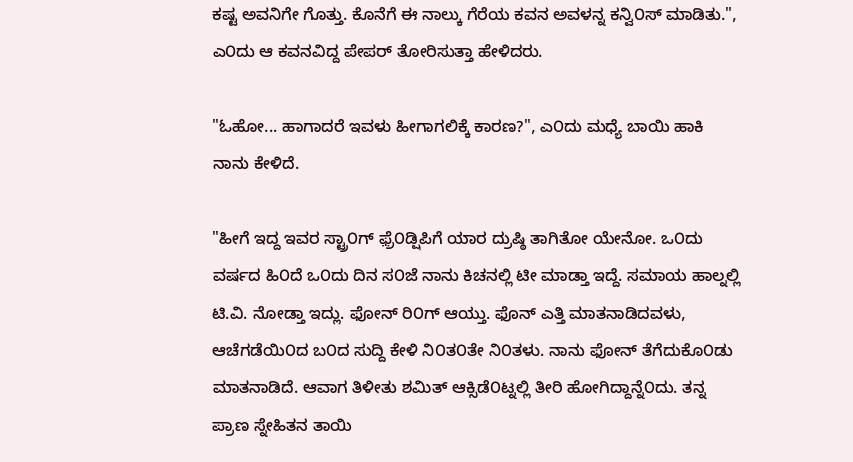ಕಷ್ಟ ಅವನಿಗೇ ಗೊತ್ತು. ಕೊನೆಗೆ ಈ ನಾಲ್ಕು ಗೆರೆಯ ಕವನ ಅವಳನ್ನ ಕನ್ವಿ೦ಸ್ ಮಾಡಿತು.", ಎ೦ದು ಆ ಕವನವಿದ್ದ ಪೇಪರ್ ತೋರಿಸುತ್ತಾ ಹೇಳಿದರು.

"ಓಹೋ... ಹಾಗಾದರೆ ಇವಳು ಹೀಗಾಗಲಿಕ್ಕೆ ಕಾರಣ?", ಎ೦ದು ಮಧ್ಯೆ ಬಾಯಿ ಹಾಕಿ ನಾನು ಕೇಳಿದೆ.

"ಹೀಗೆ ಇದ್ದ ಇವರ ಸ್ಟ್ರಾ೦ಗ್ ಫ಼್ರೆ೦ಡ್ಷಿಪಿಗೆ ಯಾರ ದ್ರುಷ್ಠಿ ತಾಗಿತೋ ಯೇನೋ. ಒ೦ದು ವರ್ಷದ ಹಿ೦ದೆ ಒ೦ದು ದಿನ ಸ೦ಜೆ ನಾನು ಕಿಚನಲ್ಲಿ ಟೀ ಮಾಡ್ತಾ ಇದ್ದೆ. ಸಮಾಯ ಹಾಲ್ನಲ್ಲಿ ಟಿ.ವಿ. ನೋಡ್ತಾ ಇದ್ಲು. ಫೋನ್ ರಿ೦ಗ್ ಆಯ್ತು. ಫೊನ್ ಎತ್ತಿ ಮಾತನಾಡಿದವಳು, ಆಚೆಗಡೆಯಿ೦ದ ಬ೦ದ ಸುದ್ದಿ ಕೇಳಿ ನಿ೦ತ೦ತೇ ನಿ೦ತಳು. ನಾನು ಫೋನ್ ತೆಗೆದುಕೊ೦ಡು ಮಾತನಾಡಿದೆ. ಆವಾಗ ತಿಳೀತು ಶಮಿತ್ ಆಕ್ಸಿಡೆ೦ಟ್ನಲ್ಲಿ ತೀರಿ ಹೋಗಿದ್ದಾನ್ನೆ೦ದು. ತನ್ನ ಪ್ರಾಣ ಸ್ನೇಹಿತನ ತಾಯಿ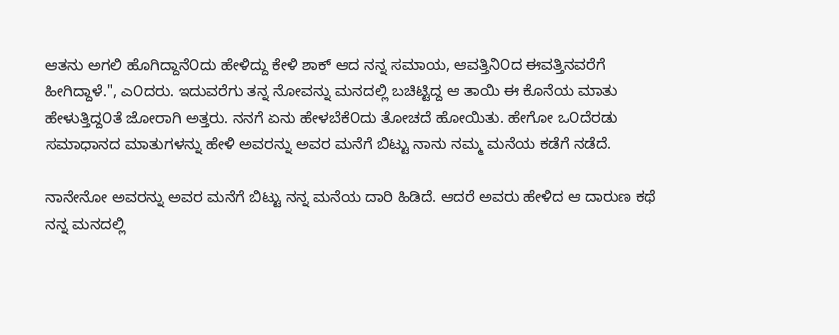ಆತನು ಅಗಲಿ ಹೊಗಿದ್ದಾನೆ೦ದು ಹೇಳಿದ್ದು ಕೇಳಿ ಶಾಕ್ ಆದ ನನ್ನ ಸಮಾಯ, ಆವತ್ತಿನಿ೦ದ ಈವತ್ತಿನವರೆಗೆ ಹೀಗಿದ್ದಾಳೆ.", ಎ೦ದರು. ಇದುವರೆಗು ತನ್ನ ನೋವನ್ನು ಮನದಲ್ಲಿ ಬಚಿಟ್ಟಿದ್ದ ಆ ತಾಯಿ ಈ ಕೊನೆಯ ಮಾತು ಹೇಳುತ್ತಿದ್ದ೦ತೆ ಜೋರಾಗಿ ಅತ್ತರು. ನನಗೆ ಏನು ಹೇಳಬೆಕೆ೦ದು ತೋಚದೆ ಹೋಯಿತು. ಹೇಗೋ ಒ೦ದೆರಡು ಸಮಾಧಾನದ ಮಾತುಗಳನ್ನು ಹೇಳಿ ಅವರನ್ನು ಅವರ ಮನೆಗೆ ಬಿಟ್ಟು ನಾನು ನಮ್ಮ ಮನೆಯ ಕಡೆಗೆ ನಡೆದೆ.

ನಾನೇನೋ ಅವರನ್ನು ಅವರ ಮನೆಗೆ ಬಿಟ್ಟು ನನ್ನ ಮನೆಯ ದಾರಿ ಹಿಡಿದೆ. ಆದರೆ ಅವರು ಹೇಳಿದ ಆ ದಾರುಣ ಕಥೆ ನನ್ನ ಮನದಲ್ಲಿ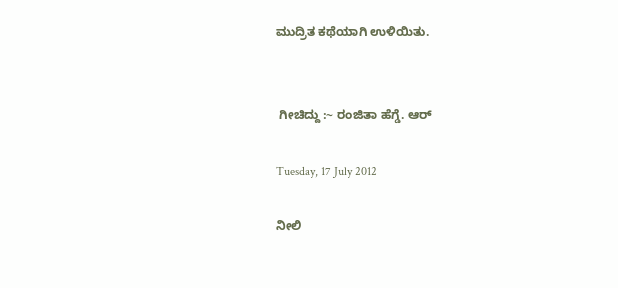ಮುದ್ರಿತ ಕಥೆಯಾಗಿ ಉಳಿಯಿತು.


 ಗೀಚಿದ್ದು :~ ರಂಜಿತಾ ಹೆಗ್ಡೆ. ಆರ್

Tuesday, 17 July 2012

ನೀಲಿ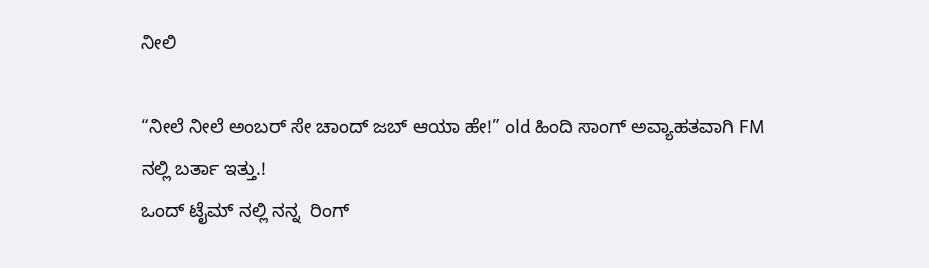ನೀಲಿ

“ನೀಲೆ ನೀಲೆ ಅಂಬರ್ ಸೇ ಚಾಂದ್ ಜಬ್ ಆಯಾ ಹೇ!” old ಹಿಂದಿ ಸಾಂಗ್ ಅವ್ಯಾಹತವಾಗಿ FM ನಲ್ಲಿ ಬರ್ತಾ ಇತ್ತು.!
ಒಂದ್ ಟೈಮ್ ನಲ್ಲಿ ನನ್ನ  ರಿಂಗ್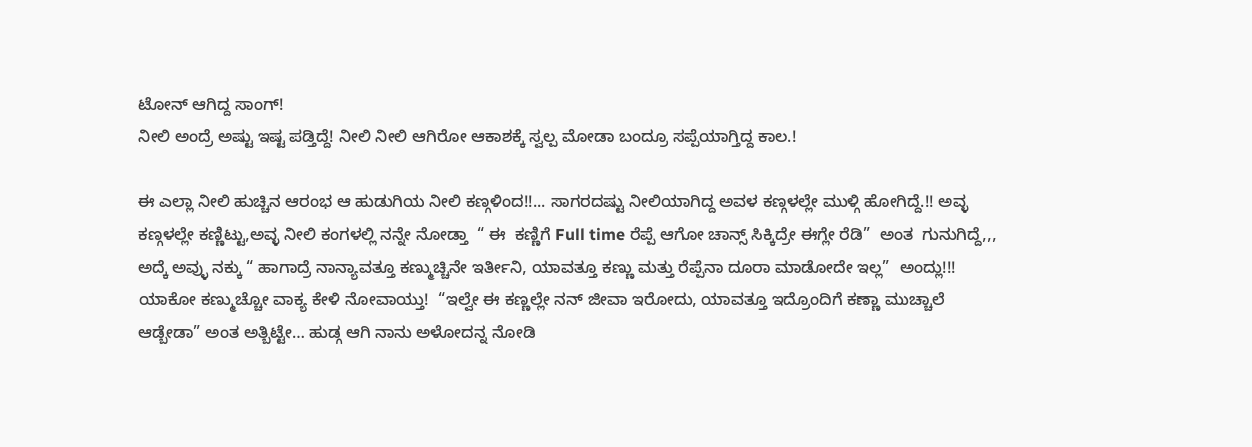ಟೋನ್ ಆಗಿದ್ದ ಸಾಂಗ್!
ನೀಲಿ ಅಂದ್ರೆ ಅಷ್ಟು ಇಷ್ಟ ಪಡ್ತಿದ್ದೆ! ನೀಲಿ ನೀಲಿ ಆಗಿರೋ ಆಕಾಶಕ್ಕೆ ಸ್ವಲ್ಪ ಮೋಡಾ ಬಂದ್ರೂ ಸಪ್ಪೆಯಾಗ್ತಿದ್ದ ಕಾಲ.!

ಈ ಎಲ್ಲಾ ನೀಲಿ ಹುಚ್ಚಿನ ಆರಂಭ ಆ ಹುಡುಗಿಯ ನೀಲಿ ಕಣ್ಗಳಿಂದ!!... ಸಾಗರದಷ್ಟು ನೀಲಿಯಾಗಿದ್ದ ಅವಳ ಕಣ್ಗಳಲ್ಲೇ ಮುಳ್ಗಿ ಹೋಗಿದ್ದೆ.!! ಅವ್ಳ ಕಣ್ಗಳಲ್ಲೇ ಕಣ್ಣಿಟ್ಟು,ಅವ್ಳ ನೀಲಿ ಕಂಗಳಲ್ಲಿ ನನ್ನೇ ನೋಡ್ತಾ  “ ಈ  ಕಣ್ಣಿಗೆ Full time ರೆಪ್ಪೆ ಆಗೋ ಚಾನ್ಸ್ ಸಿಕ್ಕಿದ್ರೇ ಈಗ್ಲೇ ರೆಡಿ”  ಅಂತ  ಗುನುಗಿದ್ದೆ,,, ಅದ್ಕೆ ಅವ್ಳು ನಕ್ಕು “ ಹಾಗಾದ್ರೆ ನಾನ್ಯಾವತ್ತೂ ಕಣ್ಮುಚ್ಚಿನೇ ಇರ್ತೀನಿ, ಯಾವತ್ತೂ ಕಣ್ಣು ಮತ್ತು ರೆಪ್ಪೆನಾ ದೂರಾ ಮಾಡೋದೇ ಇಲ್ಲ”  ಅಂದ್ಲು!!!
ಯಾಕೋ ಕಣ್ಮುಚ್ಚೋ ವಾಕ್ಯ ಕೇಳಿ ನೋವಾಯ್ತು!  “ಇಲ್ವೇ ಈ ಕಣ್ಣಲ್ಲೇ ನನ್ ಜೀವಾ ಇರೋದು, ಯಾವತ್ತೂ ಇದ್ರೊಂದಿಗೆ ಕಣ್ಣಾ ಮುಚ್ಚಾಲೆ ಆಡ್ಬೇಡಾ” ಅಂತ ಅತ್ಬಿಟ್ಟೇ… ಹುಡ್ಗ ಆಗಿ ನಾನು ಅಳೋದನ್ನ ನೋಡಿ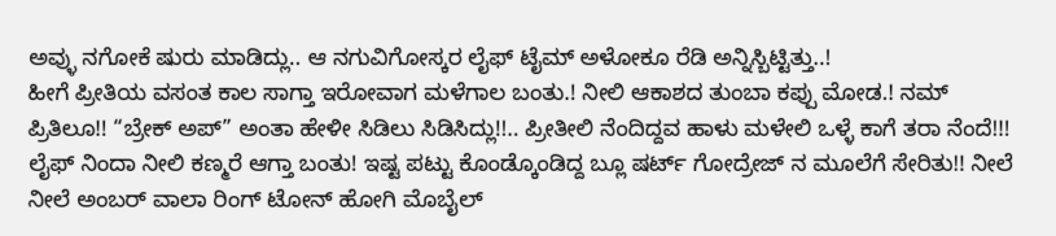ಅವ್ಳು ನಗೋಕೆ ಷುರು ಮಾಡಿದ್ಲು.. ಆ ನಗುವಿಗೋಸ್ಕರ ಲೈಫ್ ಟೈಮ್ ಅಳೋಕೂ ರೆಡಿ ಅನ್ನಿಸ್ಬಿಟ್ಟಿತ್ತು..!
ಹೀಗೆ ಪ್ರೀತಿಯ ವಸಂತ ಕಾಲ ಸಾಗ್ತಾ ಇರೋವಾಗ ಮಳೆಗಾಲ ಬಂತು.! ನೀಲಿ ಆಕಾಶದ ತುಂಬಾ ಕಪ್ಪು ಮೋಡ.! ನಮ್ ಪ್ರಿತಿಲೂ!! “ಬ್ರೇಕ್ ಅಪ್” ಅಂತಾ ಹೇಳೀ ಸಿಡಿಲು ಸಿಡಿಸಿದ್ಲು!!.. ಪ್ರೀತೀಲಿ ನೆಂದಿದ್ದವ ಹಾಳು ಮಳೇಲಿ ಒಳ್ಳೆ ಕಾಗೆ ತರಾ ನೆಂದೆ!!!
ಲೈಫ್ ನಿಂದಾ ನೀಲಿ ಕಣ್ಮರೆ ಆಗ್ತಾ ಬಂತು! ಇಷ್ಟ ಪಟ್ಟು ಕೊಂಡ್ಕೊಂಡಿದ್ದ ಬ್ಲೂ ಷರ್ಟ್ ಗೋದ್ರೇಜ್ ನ ಮೂಲೆಗೆ ಸೇರಿತು!! ನೀಲೆ ನೀಲೆ ಅಂಬರ್ ವಾಲಾ ರಿಂಗ್ ಟೋನ್ ಹೋಗಿ ಮೊಬೈಲ್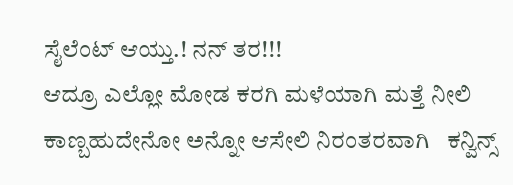ಸೈಲೆಂಟ್ ಆಯ್ತು.! ನನ್ ತರ!!!
ಆದ್ರೂ ಎಲ್ಲೋ ಮೋಡ ಕರಗಿ ಮಳೆಯಾಗಿ ಮತ್ತೆ ನೀಲಿ ಕಾಣ್ಬಹುದೇನೋ ಅನ್ನೋ ಆಸೇಲಿ ನಿರಂತರವಾಗಿ   ಕನ್ವಿನ್ಸ್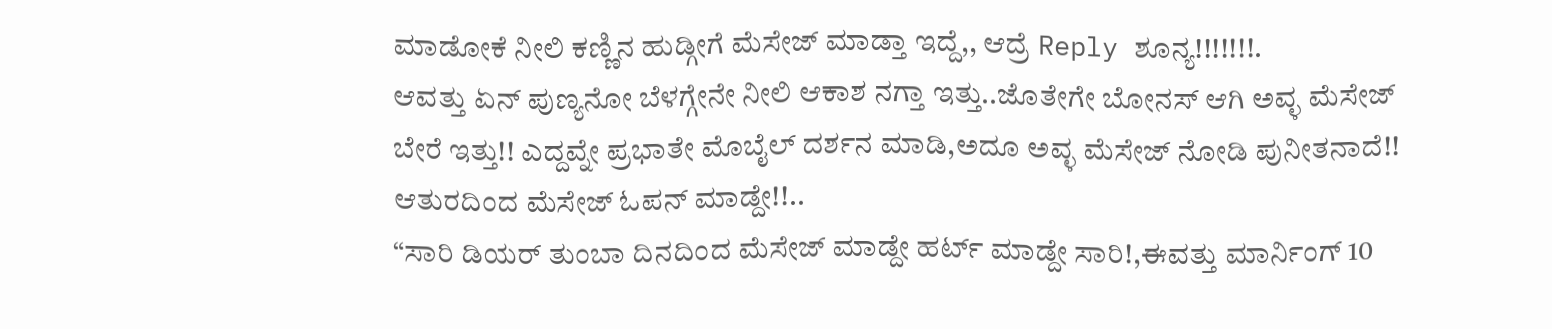ಮಾಡೋಕೆ ನೀಲಿ ಕಣ್ಣಿನ ಹುಡ್ಗೀಗೆ ಮೆಸೇಜ್ ಮಾಡ್ತಾ ಇದ್ದೆ,, ಆದ್ರೆ Reply ಶೂನ್ಯ!!!!!!!.
ಆವತ್ತು ಏನ್ ಪುಣ್ಯನೋ ಬೆಳಗ್ಗೇನೇ ನೀಲಿ ಆಕಾಶ ನಗ್ತಾ ಇತ್ತು..ಜೊತೇಗೇ ಬೋನಸ್ ಆಗಿ ಅವ್ಳ ಮೆಸೇಜ್ ಬೇರೆ ಇತ್ತು!! ಎದ್ದವ್ನೇ ಪ್ರಭಾತೇ ಮೊಬೈಲ್ ದರ್ಶನ ಮಾಡಿ,ಅದೂ ಅವ್ಳ ಮೆಸೇಜ್ ನೋಡಿ ಪುನೀತನಾದೆ!! ಆತುರದಿಂದ ಮೆಸೇಜ್ ಓಪನ್ ಮಾಡ್ದೇ!!..
“ಸಾರಿ ಡಿಯರ್ ತುಂಬಾ ದಿನದಿಂದ ಮೆಸೇಜ್ ಮಾಡ್ದೇ ಹರ್ಟ್ ಮಾಡ್ದೇ ಸಾರಿ!,ಈವತ್ತು ಮಾರ್ನಿಂಗ್ 10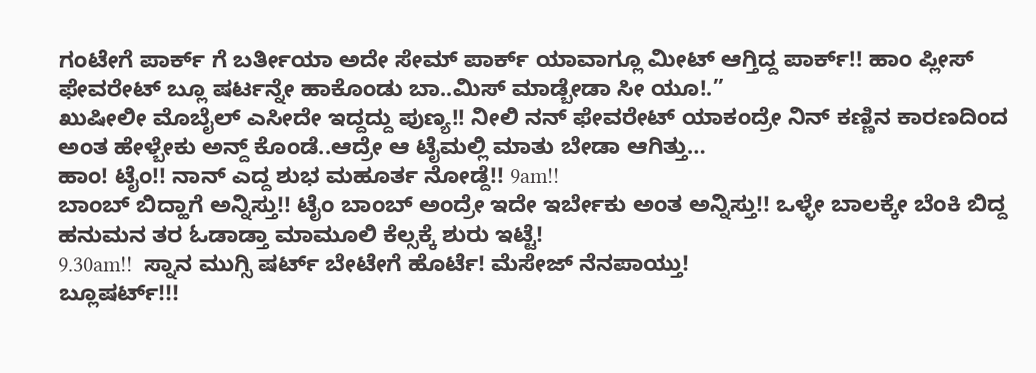ಗಂಟೇಗೆ ಪಾರ್ಕ್ ಗೆ ಬರ್ತೀಯಾ ಅದೇ ಸೇಮ್ ಪಾರ್ಕ್ ಯಾವಾಗ್ಲೂ ಮೀಟ್ ಆಗ್ತಿದ್ದ ಪಾರ್ಕ್!! ಹಾಂ ಪ್ಲೀಸ್  ಫೇವರೇಟ್ ಬ್ಲೂ ಷರ್ಟನ್ನೇ ಹಾಕೊಂಡು ಬಾ..ಮಿಸ್ ಮಾಡ್ಬೇಡಾ ಸೀ ಯೂ!.”
ಖುಷೀಲೀ ಮೊಬೈಲ್ ಎಸೀದೇ ಇದ್ದದ್ದು ಪುಣ್ಯ!! ನೀಲಿ ನನ್ ಫೇವರೇಟ್ ಯಾಕಂದ್ರೇ ನಿನ್ ಕಣ್ಣಿನ ಕಾರಣದಿಂದ ಅಂತ ಹೇಳ್ಬೇಕು ಅನ್ದ್ ಕೊಂಡೆ..ಆದ್ರೇ ಆ ಟೈಮಲ್ಲಿ ಮಾತು ಬೇಡಾ ಆಗಿತ್ತು…
ಹಾಂ! ಟೈಂ!! ನಾನ್ ಎದ್ದ ಶುಭ ಮಹೂರ್ತ ನೋಡ್ದೆ!! 9am!!
ಬಾಂಬ್ ಬಿದ್ಹಾಗೆ ಅನ್ನಿಸ್ತು!! ಟೈಂ ಬಾಂಬ್ ಅಂದ್ರೇ ಇದೇ ಇರ್ಬೇಕು ಅಂತ ಅನ್ನಿಸ್ತು!! ಒಳ್ಳೇ ಬಾಲಕ್ಕೇ ಬೆಂಕಿ ಬಿದ್ದ ಹನುಮನ ತರ ಓಡಾಡ್ತಾ ಮಾಮೂಲಿ ಕೆಲ್ಸಕ್ಕೆ ಶುರು ಇಟ್ಟೆ!
9.30am!!  ಸ್ನಾನ ಮುಗ್ಸಿ ಷರ್ಟ್ ಬೇಟೇಗೆ ಹೊರ್ಟೆ! ಮೆಸೇಜ್ ನೆನಪಾಯ್ತು!
ಬ್ಲೂಷರ್ಟ್!!!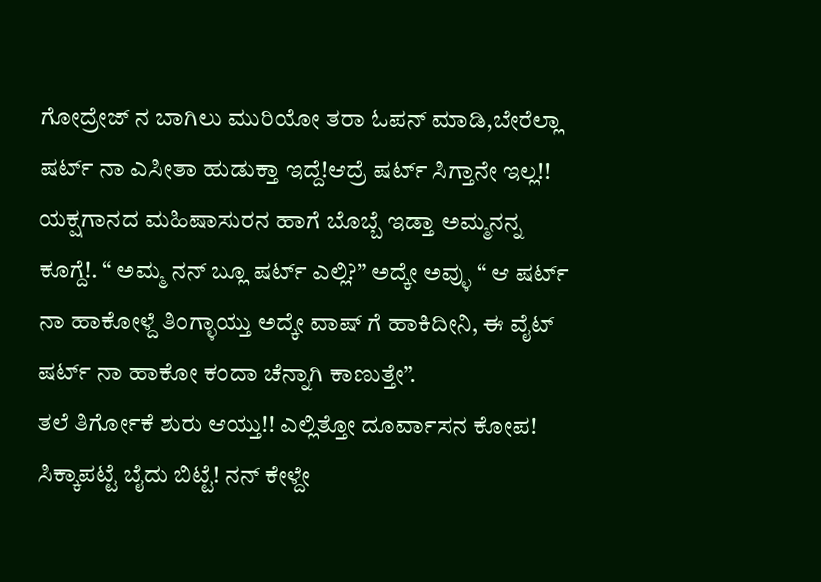ಗೋದ್ರೇಜ್ ನ ಬಾಗಿಲು ಮುರಿಯೋ ತರಾ ಓಪನ್ ಮಾಡಿ,ಬೇರೆಲ್ಲಾ ಷರ್ಟ್ ನಾ ಎಸೀತಾ ಹುಡುಕ್ತಾ ಇದ್ದೆ!ಆದ್ರೆ ಷರ್ಟ್ ಸಿಗ್ತಾನೇ ಇಲ್ಲ!!  ಯಕ್ಷಗಾನದ ಮಹಿಷಾಸುರನ ಹಾಗೆ ಬೊಬ್ಬೆ ಇಡ್ತಾ ಅಮ್ಮನನ್ನ ಕೂಗ್ದೆ!. “ ಅಮ್ಮ ನನ್ ಬ್ಲೂ ಷರ್ಟ್ ಎಲ್ಲಿ?” ಅದ್ಕೇ ಅವ್ಳು “ ಆ ಷರ್ಟ್ ನಾ ಹಾಕೋಳ್ದೆ ತಿಂಗ್ಳಾಯ್ತು ಅದ್ಕೇ ವಾಷ್ ಗೆ ಹಾಕಿದೀನಿ, ಈ ವೈಟ್ ಷರ್ಟ್ ನಾ ಹಾಕೋ ಕಂದಾ ಚೆನ್ನಾಗಿ ಕಾಣುತ್ತೇ”.
ತಲೆ ತಿರ್ಗೋಕೆ ಶುರು ಆಯ್ತು!! ಎಲ್ಲಿತ್ತೋ ದೂರ್ವಾಸನ ಕೋಪ! ಸಿಕ್ಕಾಪಟ್ಟೆ ಬೈದು ಬಿಟ್ಟೆ! ನನ್ ಕೇಳ್ದೇ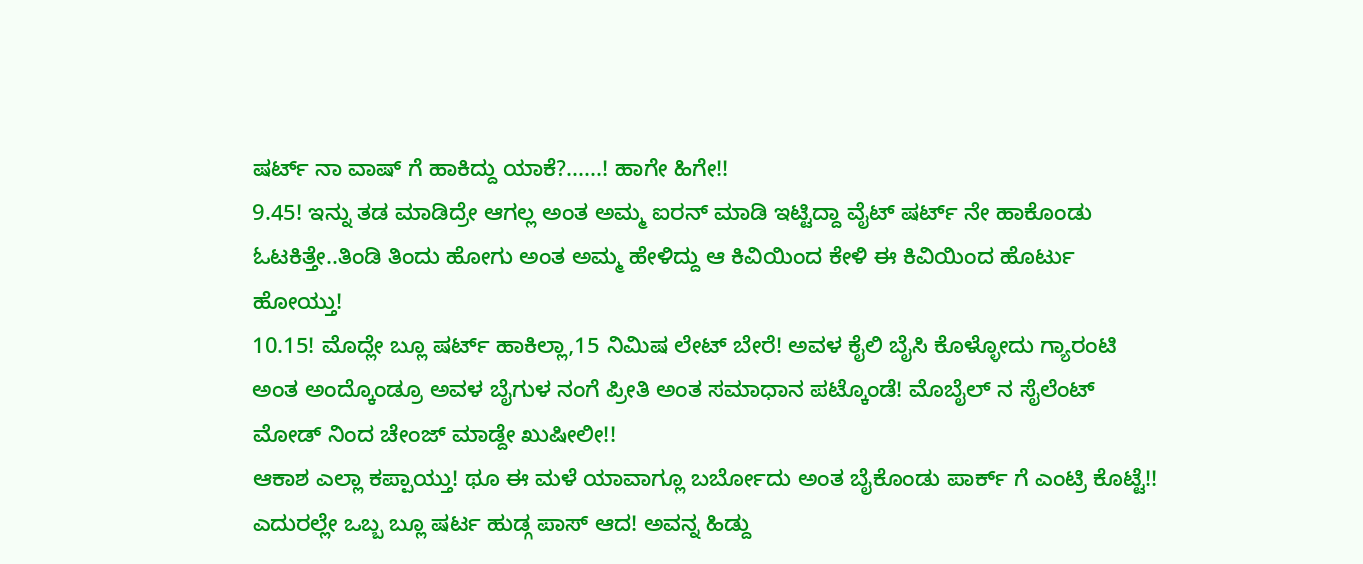ಷರ್ಟ್ ನಾ ವಾಷ್ ಗೆ ಹಾಕಿದ್ದು ಯಾಕೆ?......! ಹಾಗೇ ಹಿಗೇ!!
9.45! ಇನ್ನು ತಡ ಮಾಡಿದ್ರೇ ಆಗಲ್ಲ ಅಂತ ಅಮ್ಮ ಐರನ್ ಮಾಡಿ ಇಟ್ಟಿದ್ದಾ ವೈಟ್ ಷರ್ಟ್ ನೇ ಹಾಕೊಂಡು ಓಟಕಿತ್ತೇ..ತಿಂಡಿ ತಿಂದು ಹೋಗು ಅಂತ ಅಮ್ಮ ಹೇಳಿದ್ದು ಆ ಕಿವಿಯಿಂದ ಕೇಳಿ ಈ ಕಿವಿಯಿಂದ ಹೊರ್ಟು ಹೋಯ್ತು!
10.15! ಮೊದ್ಲೇ ಬ್ಲೂ ಷರ್ಟ್ ಹಾಕಿಲ್ಲಾ,15 ನಿಮಿಷ ಲೇಟ್ ಬೇರೆ! ಅವಳ ಕೈಲಿ ಬೈಸಿ ಕೊಳ್ಳೋದು ಗ್ಯಾರಂಟಿ ಅಂತ ಅಂದ್ಕೊಂಡ್ರೂ ಅವಳ ಬೈಗುಳ ನಂಗೆ ಪ್ರೀತಿ ಅಂತ ಸಮಾಧಾನ ಪಟ್ಕೊಂಡೆ! ಮೊಬೈಲ್ ನ ಸೈಲೆಂಟ್ ಮೋಡ್ ನಿಂದ ಚೇಂಜ್ ಮಾಡ್ದೇ ಖುಷೀಲೀ!!
ಆಕಾಶ ಎಲ್ಲಾ ಕಪ್ಪಾಯ್ತು! ಥೂ ಈ ಮಳೆ ಯಾವಾಗ್ಲೂ ಬರ್ಬೋದು ಅಂತ ಬೈಕೊಂಡು ಪಾರ್ಕ್ ಗೆ ಎಂಟ್ರಿ ಕೊಟ್ಟೆ!!
ಎದುರಲ್ಲೇ ಒಬ್ಬ ಬ್ಲೂ ಷರ್ಟ ಹುಡ್ಗ ಪಾಸ್ ಆದ! ಅವನ್ನ ಹಿಡ್ದು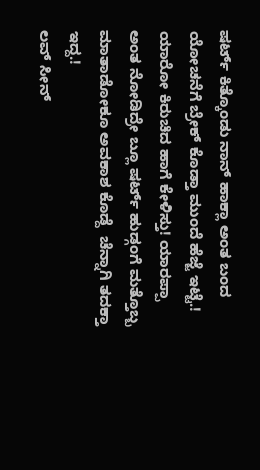ಷರ್ಟ್ ಕಿತ್ಕೊಂಡು ನಾನ್ ಹಾಕ್ಲಾ ಅಂತ ಬಂದ ಯೋಚನೆಗೆ ಬ್ರೇಕ್ ಕೊಡ್ತಾ ಮುಂದೆ ಹೆಜ್ಜೆ ಇಟ್ಟೆ.!
ಯಾರೋ ಕಿರುಚಿದ ಹಾಗೆ ಕೇಳಿಸ್ತು! ಯಾರಪ್ಪಾ ಅಂತ ನೋಡಿದ್ರೇ ಬ್ಲೂ ಷರ್ಟ್ ಹುಡ್ಗಂಗೆ ಮತ್ತೊಬ್ಬ ಮಾತಾಡೋಕೂ ಅವಕಾಶ ಕೊಡ್ದೆ  ಚೆನ್ನಾಗಿ ತದಕ್ತಾ ಇದ್ದ.!
ಲವ್ ಸೀನ್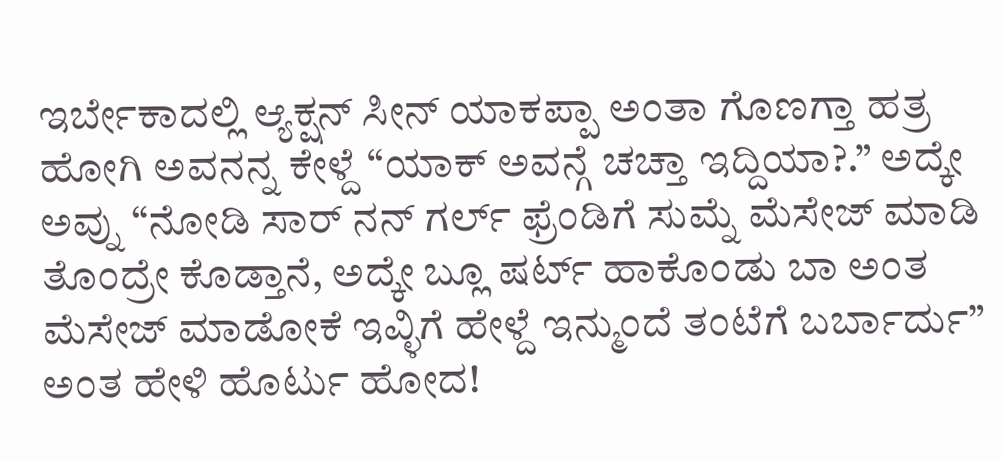ಇರ್ಬೇಕಾದಲ್ಲಿ ಆ್ಯಕ್ಷನ್ ಸೀನ್ ಯಾಕಪ್ಪಾ ಅಂತಾ ಗೊಣಗ್ತಾ ಹತ್ರ ಹೋಗಿ ಅವನನ್ನ ಕೇಳ್ದೆ “ಯಾಕ್ ಅವನ್ಗೆ ಚಚ್ತಾ ಇದ್ದಿಯಾ?.” ಅದ್ಕೇ ಅವ್ನು “ನೋಡಿ ಸಾರ್ ನನ್ ಗರ್ಲ್ ಫ್ರೆಂಡಿಗೆ ಸುಮ್ನೆ ಮೆಸೇಜ್ ಮಾಡಿ ತೊಂದ್ರೇ ಕೊಡ್ತಾನೆ, ಅದ್ಕೇ ಬ್ಲೂ ಷರ್ಟ್ ಹಾಕೊಂಡು ಬಾ ಅಂತ ಮೆಸೇಜ್ ಮಾಡೋಕೆ ಇವ್ಳಿಗೆ ಹೇಳ್ದೆ ಇನ್ಮುಂದೆ ತಂಟೆಗೆ ಬರ್ಬಾರ್ದು” ಅಂತ ಹೇಳಿ ಹೊರ್ಟು ಹೋದ!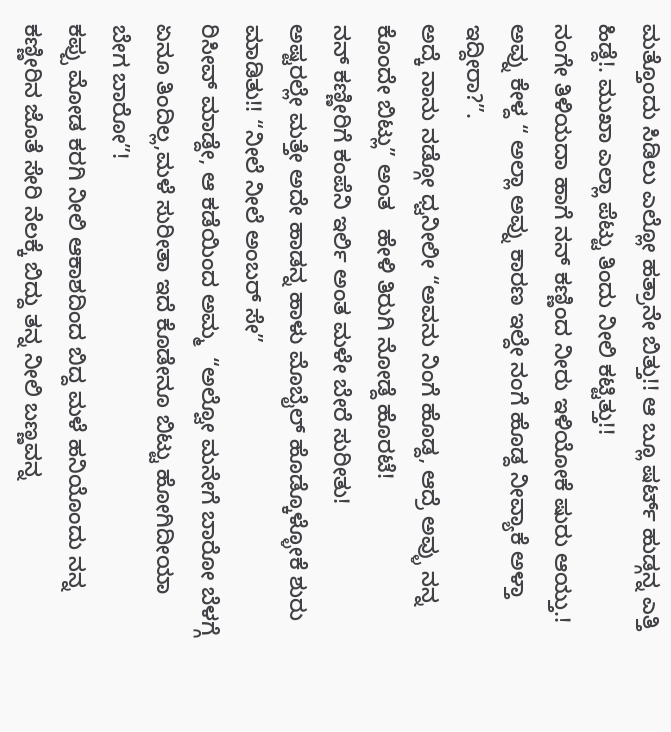ಮತ್ತೊಂದು ಸಿಡಿಲು ಎಲ್ಲೋ ಹತ್ರಾನೇ ಬಿತ್ತು!! ಆ ಬ್ಲೂ ಷರ್ಟ್ ಹುಡ್ಗನ್ನ ಎತ್ತಿ ಹಿಡ್ದೆ!. ಮುಖಾ ಎಲ್ಲಾ ಪೆಟ್ಟು ತಿಂದು ನೀಲಿ ಕಟ್ಟಿತ್ತು!!
ನಂಗೇ ತಿಳಿಯದಾ ಹಾಗೆ ನನ್ ಕಣ್ಣಿಂದ ನೀರು ಇಳಿಯೋಕೆ ಷುರು ಆಯ್ತು.! ಅವ್ನು ಕೇಳ್ದ “ ಅಲ್ಲಾ ಅವ್ನು ಕಾರಣ ಇಲ್ದೇ ನಂಗೆ ಹೊಡ್ದ ನೀವ್ಯಾಕೆ ಅಳ್ತಾ ಇದ್ದೀರಾ?”.
ಅದ್ಕೆ ನಾನು ನಡ್ಗೋ ಧ್ವನೀಲೀ “ಅವನು ನಿಂಗೆ ಹೊಡ್ದ, ಆದ್ರೆ ಅವ್ಳು ನನ್ನ ಕೊಂದೇ ಬಿಟ್ಲು” ಅಂತ   ಹೇಳಿ ತಿರುಗಿ ನೋಡ್ದೆ ಹೊರಟೆ!
ನನ್ ಕಣ್ಣೀರಿಗೆ ಕಂಪೆನಿ ಇರ್ಲಿ ಅಂತ ಮಳೇ ಬೇರೆ ಸುರೀತು!
ಅಷ್ಟರಲ್ಲೇ ಮತ್ತೇ ಅದೇ ಹಾಡನ್ನ ಹಾಳು ಮೊಬೈಲ್ ಹೊಡ್ಕೊಳ್ಳೋಕೆ ಶುರು ಮಾಡಿತು!! “ನೀಲೆ ನೀಲೆ ಅಂಬರ್ ಸೇ”
ರಿಸೀವ್ ಮಾಡ್ದೇ, ಆ ಕಡೆಯಿಂದ ಅಮ್ಮ  “ಅಲ್ವೋ ಮನೇಗೆ ಬಾರೋ ಬೆಳಗ್ಗೆ ಏನೂ ತಿಂದಿಲ್ಲ,ಮಳೆ ಸುರೀತಾ ಇದೆ ಕೊಡೇನೂ ಬಿಟ್ಟು ಹೋಗಿದೀಯಾ ಬೇಗ ಬಾರೋ”!
ಕಪ್ಪು ಮೋಡ ಕರಗಿ ನೀಲಿ ಆಕಾಶದಿಂದ ಬಿದ್ದ ಮಳೆ ಹನಿಯೊಂದು ನನ್ನ ಕಣ್ಣೀರಿನ ಜೊತೆ ಸೇರಿ ನೆಲಕ್ಕೆ ಬಿದ್ದು ತನ್ನ ನೀಲಿ ಬಣ್ಣವನ್ನ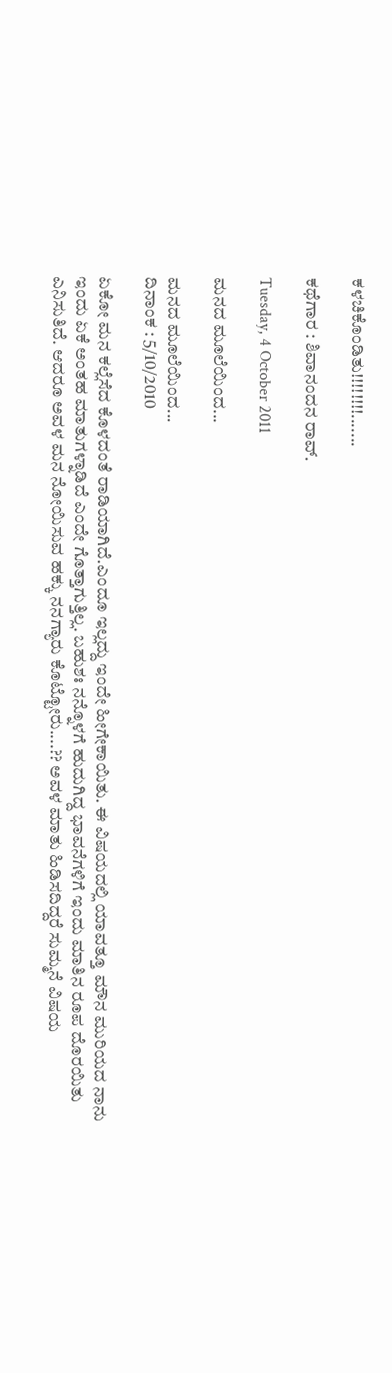ಕಳಚಿಕೊಂಡಿತು!!!!!!!!.......

ಕಥೆಗಾರ : ಶಿವಾನಂದನ ರಾವ್.

Tuesday, 4 October 2011

ಮನದ ಮೂಲೆಯಿಂದ...

ಮನದ ಮೂಲೆಯಿಂದ...
ದಿನಾಂಕ : 5/10/2010

ಏಕೋ ಮನ ಕಲ್ಲೆಸೆದ ಕೊಳದಂತೆ ರಾಡಿಯಾಗಿದೆ.ಎಂದೂ ಇಲ್ಲದ್ದು ಇಂದೇ ಹೀಗೇಕಾಯಿತು. ಈ ವಿಷಯದಲ್ಲಿ ಯಾವತ್ತೂ ಮೌನ ಮುರಿಯದ ನಾನು ಇಂದು ಏಕೆ ಅಂತಹ ಮಾತುಗಳ್ನಾಡಿದೆ ಎಂದೇ ಗೊತ್ತಾಗುತ್ತಿಲ್ಲ. ಬಹುಶಃ ನನ್ನೊಳಗೆ ಹುದುಗಿದ್ದ ಭಾವನೆಗಳಿಗೆ ಇಂದು ಮಾತಿನ ರೂಪ ದೊರಯಿತು ಎನಿಸುತಿದೆ. ಆದರೂ ಅವಳ ಮನ ನೋಯಿಸುವ ಹಕ್ಕು ನನಗ್ಯಾರು ಕೊಟ್ಟೋರು....?? ಅವಳ ಮಾತು ಹಿಡಿಸದಿದ್ದರೆ ಸುಮ್ಮನೆ ವಿಷಯ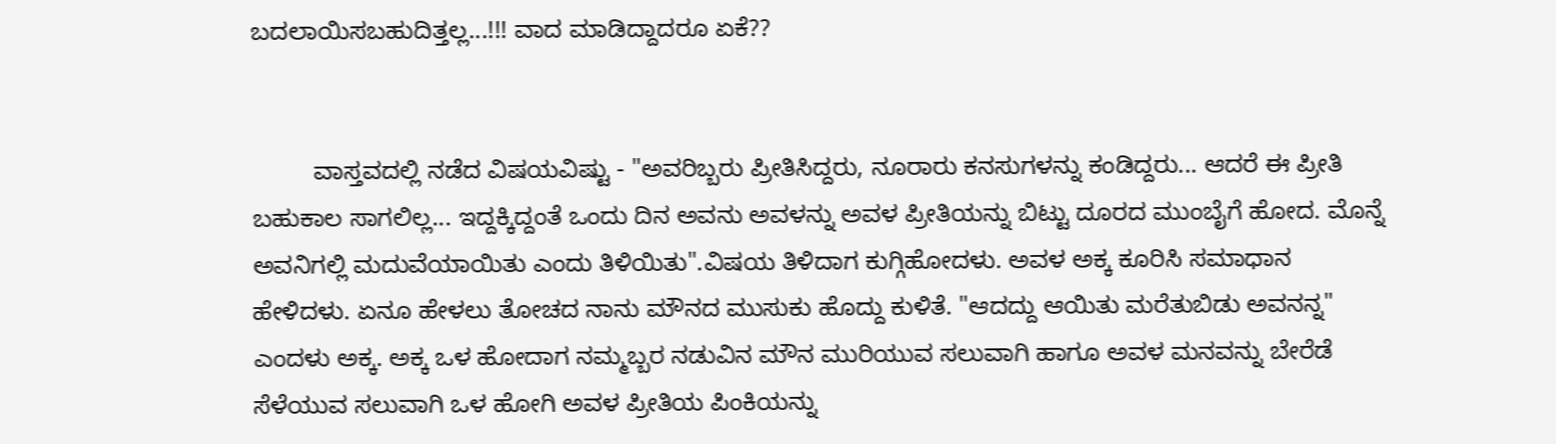ಬದಲಾಯಿಸಬಹುದಿತ್ತಲ್ಲ...!!! ವಾದ ಮಾಡಿದ್ದಾದರೂ ಏಕೆ??


         ವಾಸ್ತವದಲ್ಲಿ ನಡೆದ ವಿಷಯವಿಷ್ಟು - "ಅವರಿಬ್ಬರು ಪ್ರೀತಿಸಿದ್ದರು, ನೂರಾರು ಕನಸುಗಳನ್ನು ಕಂಡಿದ್ದರು... ಆದರೆ ಈ ಪ್ರೀತಿ ಬಹುಕಾಲ ಸಾಗಲಿಲ್ಲ... ಇದ್ದಕ್ಕಿದ್ದಂತೆ ಒಂದು ದಿನ ಅವನು ಅವಳನ್ನು ಅವಳ ಪ್ರೀತಿಯನ್ನು ಬಿಟ್ಟು ದೂರದ ಮುಂಬೈಗೆ ಹೋದ. ಮೊನ್ನೆ ಅವನಿಗಲ್ಲಿ ಮದುವೆಯಾಯಿತು ಎಂದು ತಿಳಿಯಿತು".ವಿಷಯ ತಿಳಿದಾಗ ಕುಗ್ಗಿಹೋದಳು. ಅವಳ ಅಕ್ಕ ಕೂರಿಸಿ ಸಮಾಧಾನ ಹೇಳಿದಳು. ಏನೂ ಹೇಳಲು ತೋಚದ ನಾನು ಮೌನದ ಮುಸುಕು ಹೊದ್ದು ಕುಳಿತೆ. "ಆದದ್ದು ಆಯಿತು ಮರೆತುಬಿಡು ಅವನನ್ನ" ಎಂದಳು ಅಕ್ಕ. ಅಕ್ಕ ಒಳ ಹೋದಾಗ ನಮ್ಮಬ್ಬರ ನಡುವಿನ ಮೌನ ಮುರಿಯುವ ಸಲುವಾಗಿ ಹಾಗೂ ಅವಳ ಮನವನ್ನು ಬೇರೆಡೆ ಸೆಳೆಯುವ ಸಲುವಾಗಿ ಒಳ ಹೋಗಿ ಅವಳ ಪ್ರೀತಿಯ ಪಿಂಕಿಯನ್ನು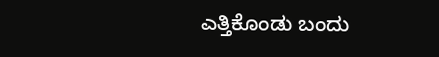ಎತ್ತಿಕೊಂಡು ಬಂದು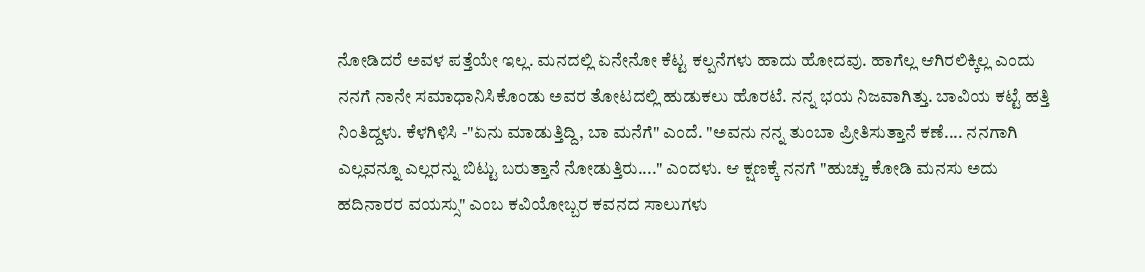ನೋಡಿದರೆ ಅವಳ ಪತ್ತೆಯೇ ಇಲ್ಲ. ಮನದಲ್ಲಿ ಏನೇನೋ ಕೆಟ್ಟ ಕಲ್ಪನೆಗಳು ಹಾದು ಹೋದವು. ಹಾಗೆಲ್ಲ ಆಗಿರಲಿಕ್ಕಿಲ್ಲ ಎಂದು ನನಗೆ ನಾನೇ ಸಮಾಧಾನಿಸಿಕೊಂಡು ಅವರ ತೋಟದಲ್ಲಿ ಹುಡುಕಲು ಹೊರಟೆ. ನನ್ನ ಭಯ ನಿಜವಾಗಿತ್ತು. ಬಾವಿಯ ಕಟ್ಟೆ ಹತ್ತಿ ನಿಂತಿದ್ದಳು. ಕೆಳಗಿಳಿಸಿ -"ಏನು ಮಾಡುತ್ತಿದ್ದಿ, ಬಾ ಮನೆಗೆ" ಎಂದೆ. "ಅವನು ನನ್ನ ತುಂಬಾ ಪ್ರೀತಿಸುತ್ತಾನೆ ಕಣೆ.... ನನಗಾಗಿ ಎಲ್ಲವನ್ನೂ ಎಲ್ಲರನ್ನು ಬಿಟ್ಟು ಬರುತ್ತಾನೆ ನೋಡುತ್ತಿರು...." ಎಂದಳು. ಆ ಕ್ಷಣಕ್ಕೆ ನನಗೆ "ಹುಚ್ಚು ಕೋಡಿ ಮನಸು ಅದು ಹದಿನಾರರ ವಯಸ್ಸು" ಎಂಬ ಕವಿಯೋಬ್ಬರ ಕವನದ ಸಾಲುಗಳು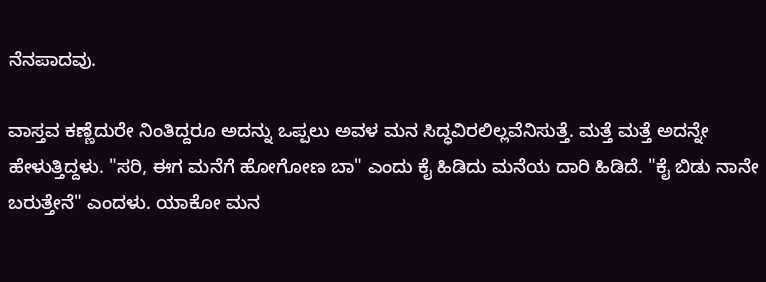ನೆನಪಾದವು.

ವಾಸ್ತವ ಕಣ್ಣೆದುರೇ ನಿಂತಿದ್ದರೂ ಅದನ್ನು ಒಪ್ಪಲು ಅವಳ ಮನ ಸಿದ್ಧವಿರಲಿಲ್ಲವೆನಿಸುತ್ತೆ. ಮತ್ತೆ ಮತ್ತೆ ಅದನ್ನೇ ಹೇಳುತ್ತಿದ್ದಳು. "ಸರಿ, ಈಗ ಮನೆಗೆ ಹೋಗೋಣ ಬಾ" ಎಂದು ಕೈ ಹಿಡಿದು ಮನೆಯ ದಾರಿ ಹಿಡಿದೆ. "ಕೈ ಬಿಡು ನಾನೇ ಬರುತ್ತೇನೆ" ಎಂದಳು. ಯಾಕೋ ಮನ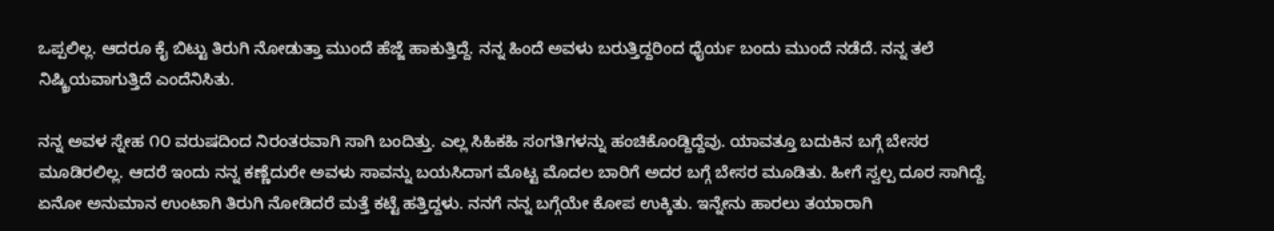ಒಪ್ಪಲಿಲ್ಲ. ಆದರೂ ಕೈ ಬಿಟ್ಟು ತಿರುಗಿ ನೋಡುತ್ತಾ ಮುಂದೆ ಹೆಜ್ಜೆ ಹಾಕುತ್ತಿದ್ದೆ. ನನ್ನ ಹಿಂದೆ ಅವಳು ಬರುತ್ತಿದ್ದರಿಂದ ಧೈರ್ಯ ಬಂದು ಮುಂದೆ ನಡೆದೆ. ನನ್ನ ತಲೆ ನಿಷ್ಕ್ರಿಯವಾಗುತ್ತಿದೆ ಎಂದೆನಿಸಿತು.

ನನ್ನ ಅವಳ ಸ್ನೇಹ ೧೦ ವರುಷದಿಂದ ನಿರಂತರವಾಗಿ ಸಾಗಿ ಬಂದಿತ್ತು. ಎಲ್ಲ ಸಿಹಿಕಹಿ ಸಂಗತಿಗಳನ್ನು ಹಂಚಿಕೊಂಡ್ದಿದ್ದೆವು. ಯಾವತ್ತೂ ಬದುಕಿನ ಬಗ್ಗೆ ಬೇಸರ ಮೂಡಿರಲಿಲ್ಲ. ಆದರೆ ಇಂದು ನನ್ನ ಕಣ್ಣೆದುರೇ ಅವಳು ಸಾವನ್ನು ಬಯಸಿದಾಗ ಮೊಟ್ಟ ಮೊದಲ ಬಾರಿಗೆ ಅದರ ಬಗ್ಗೆ ಬೇಸರ ಮೂಡಿತು. ಹೀಗೆ ಸ್ವಲ್ಪ ದೂರ ಸಾಗಿದ್ದೆ. ಏನೋ ಅನುಮಾನ ಉಂಟಾಗಿ ತಿರುಗಿ ನೋಡಿದರೆ ಮತ್ತೆ ಕಟ್ಟೆ ಹತ್ತಿದ್ದಳು. ನನಗೆ ನನ್ನ ಬಗ್ಗೆಯೇ ಕೋಪ ಉಕ್ಕಿತು. ಇನ್ನೇನು ಹಾರಲು ತಯಾರಾಗಿ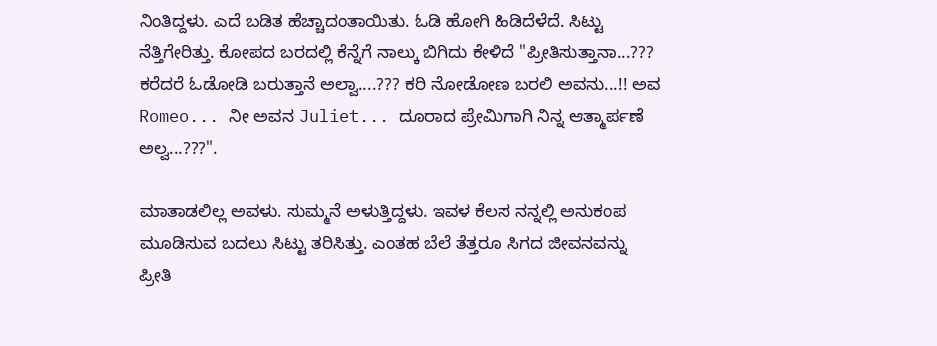ನಿಂತಿದ್ದಳು. ಎದೆ ಬಡಿತ ಹೆಚ್ಚಾದಂತಾಯಿತು. ಓಡಿ ಹೋಗಿ ಹಿಡಿದೆಳೆದೆ. ಸಿಟ್ಟು ನೆತ್ತಿಗೇರಿತ್ತು. ಕೋಪದ ಬರದಲ್ಲಿ ಕೆನ್ನೆಗೆ ನಾಲ್ಕು ಬಿಗಿದು ಕೇಳಿದೆ "ಪ್ರೀತಿಸುತ್ತಾನಾ...??? ಕರೆದರೆ ಓಡೋಡಿ ಬರುತ್ತಾನೆ ಅಲ್ವಾ....??? ಕರಿ ನೋಡೋಣ ಬರಲಿ ಅವನು...!! ಅವ Romeo... ನೀ ಅವನ Juliet... ದೂರಾದ ಪ್ರೇಮಿಗಾಗಿ ನಿನ್ನ ಆತ್ಮಾರ್ಪಣೆ ಅಲ್ವ...???".

ಮಾತಾಡಲಿಲ್ಲ ಅವಳು. ಸುಮ್ಮನೆ ಅಳುತ್ತಿದ್ದಳು. ಇವಳ ಕೆಲಸ ನನ್ನಲ್ಲಿ ಅನುಕಂಪ ಮೂಡಿಸುವ ಬದಲು ಸಿಟ್ಟು ತರಿಸಿತ್ತು. ಎಂತಹ ಬೆಲೆ ತೆತ್ತರೂ ಸಿಗದ ಜೀವನವನ್ನು ಪ್ರೀತಿ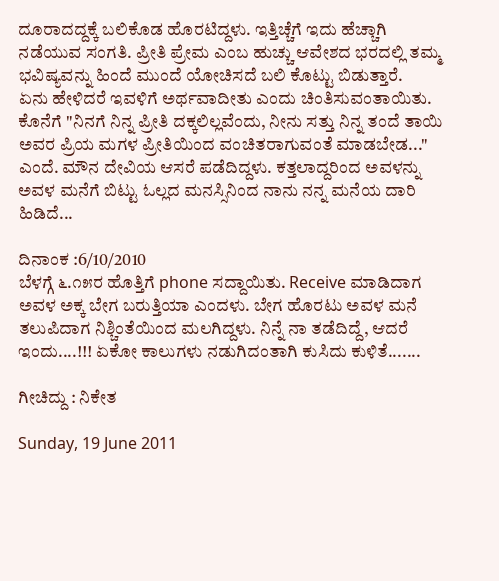ದೂರಾದದ್ದಕ್ಕೆ ಬಲಿಕೊಡ ಹೊರಟಿದ್ದಳು. ಇತ್ತಿಚ್ಚೆಗೆ ಇದು ಹೆಚ್ಚಾಗಿ ನಡೆಯುವ ಸಂಗತಿ. ಪ್ರೀತಿ ಪ್ರೇಮ ಎಂಬ ಹುಚ್ಚು ಆವೇಶದ ಭರದಲ್ಲಿ ತಮ್ಮ ಭವಿಷ್ಯವನ್ನು ಹಿಂದೆ ಮುಂದೆ ಯೋಚಿಸದೆ ಬಲಿ ಕೊಟ್ಟು ಬಿಡುತ್ತಾರೆ.
ಏನು ಹೇಳಿದರೆ ಇವಳಿಗೆ ಅರ್ಥವಾದೀತು ಎಂದು ಚಿಂತಿಸುವಂತಾಯಿತು. ಕೊನೆಗೆ "ನಿನಗೆ ನಿನ್ನ ಪ್ರೀತಿ ದಕ್ಕಲಿಲ್ಲವೆಂದು, ನೀನು ಸತ್ತು ನಿನ್ನ ತಂದೆ ತಾಯಿ ಅವರ ಪ್ರಿಯ ಮಗಳ ಪ್ರೀತಿಯಿಂದ ವಂಚಿತರಾಗುವಂತೆ ಮಾಡಬೇಡ..." ಎಂದೆ. ಮೌನ ದೇವಿಯ ಆಸರೆ ಪಡೆದಿದ್ದಳು. ಕತ್ತಲಾದ್ದರಿಂದ ಅವಳನ್ನು ಅವಳ ಮನೆಗೆ ಬಿಟ್ಟು ಓಲ್ಲದ ಮನಸ್ಸಿನಿಂದ ನಾನು ನನ್ನ ಮನೆಯ ದಾರಿ ಹಿಡಿದೆ...

ದಿನಾಂಕ :6/10/2010
ಬೆಳಗ್ಗೆ ೬.೧೫ರ ಹೊತ್ತಿಗೆ phone ಸದ್ದಾಯಿತು. Receive ಮಾಡಿದಾಗ ಅವಳ ಅಕ್ಕ ಬೇಗ ಬರುತ್ತಿಯಾ ಎಂದಳು. ಬೇಗ ಹೊರಟು ಅವಳ ಮನೆ ತಲುಪಿದಾಗ ನಿಶ್ಚಿಂತೆಯಿಂದ ಮಲಗಿದ್ದಳು. ನಿನ್ನೆ ನಾ ತಡೆದಿದ್ದೆ, ಆದರೆ ಇಂದು....!!! ಏಕೋ ಕಾಲುಗಳು ನಡುಗಿದಂತಾಗಿ ಕುಸಿದು ಕುಳಿತೆ.......

ಗೀಚಿದ್ದು : ನಿಕೇತ

Sunday, 19 June 2011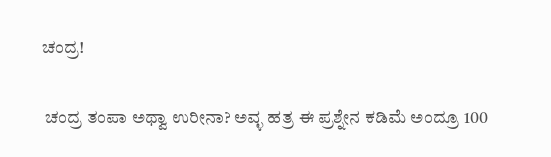ಚಂದ್ರ!

 ಚಂದ್ರ ತಂಪಾ ಅಥ್ವಾ ಉರೀನಾ? ಅವ್ಳ ಹತ್ರ ಈ ಪ್ರಶ್ನೇನ ಕಡಿಮೆ ಅಂದ್ರೂ 100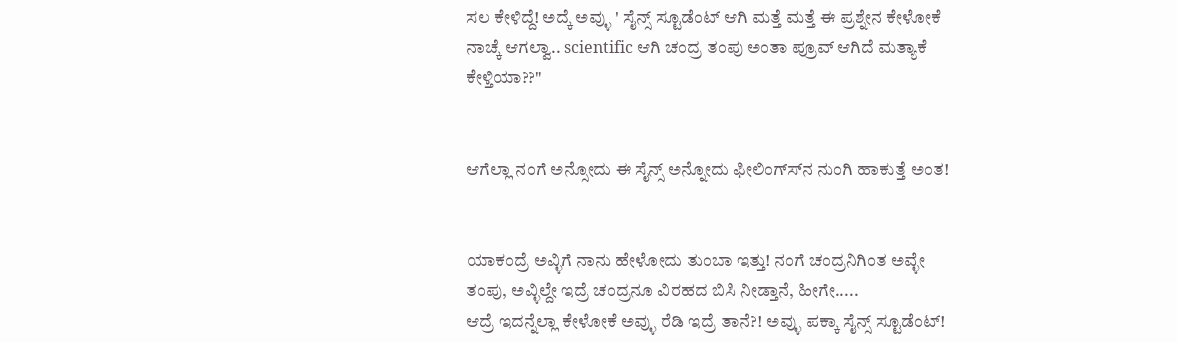ಸಲ ಕೇಳಿದ್ದೆ! ಅದ್ಕೆ ಅವ್ಳು ' ಸೈನ್ಸ್ ಸ್ಟೂಡೆಂಟ್ ಆಗಿ ಮತ್ತೆ ಮತ್ತೆ ಈ ಪ್ರಶ್ನೇನ ಕೇಳೋಕೆ ನಾಚ್ಕೆ ಆಗಲ್ವಾ.. scientific ಆಗಿ ಚಂದ್ರ ತಂಪು ಅಂತಾ ಪ್ರೂವ್ ಆಗಿದೆ ಮತ್ಯಾಕೆ ಕೇಳ್ತಿಯಾ??"


ಆಗೆಲ್ಲಾ ನಂಗೆ ಅನ್ಸೋದು ಈ ಸೈನ್ಸ್ ಅನ್ನೋದು ಫೀಲಿಂಗ್ಸ್‍ನ ನುಂಗಿ ಹಾಕುತ್ತೆ ಅಂತ!


ಯಾಕಂದ್ರೆ ಅವ್ಳಿಗೆ ನಾನು ಹೇಳೋದು ತುಂಬಾ ಇತ್ತು! ನಂಗೆ ಚಂದ್ರನಿಗಿಂತ ಅವ್ಳೇ ತಂಪು, ಅವ್ಳಿಲ್ದೇ ಇದ್ರೆ ಚಂದ್ರನೂ ವಿರಹದ ಬಿಸಿ ನೀಡ್ತಾನೆ, ಹೀಗೇ.....
ಆದ್ರೆ ಇದನ್ನೆಲ್ಲಾ ಕೇಳೋಕೆ ಅವ್ಳು ರೆಡಿ ಇದ್ರೆ ತಾನೆ?! ಅವ್ಳು ಪಕ್ಕಾ ಸೈನ್ಸ್ ಸ್ಟೂಡೆಂಟ್!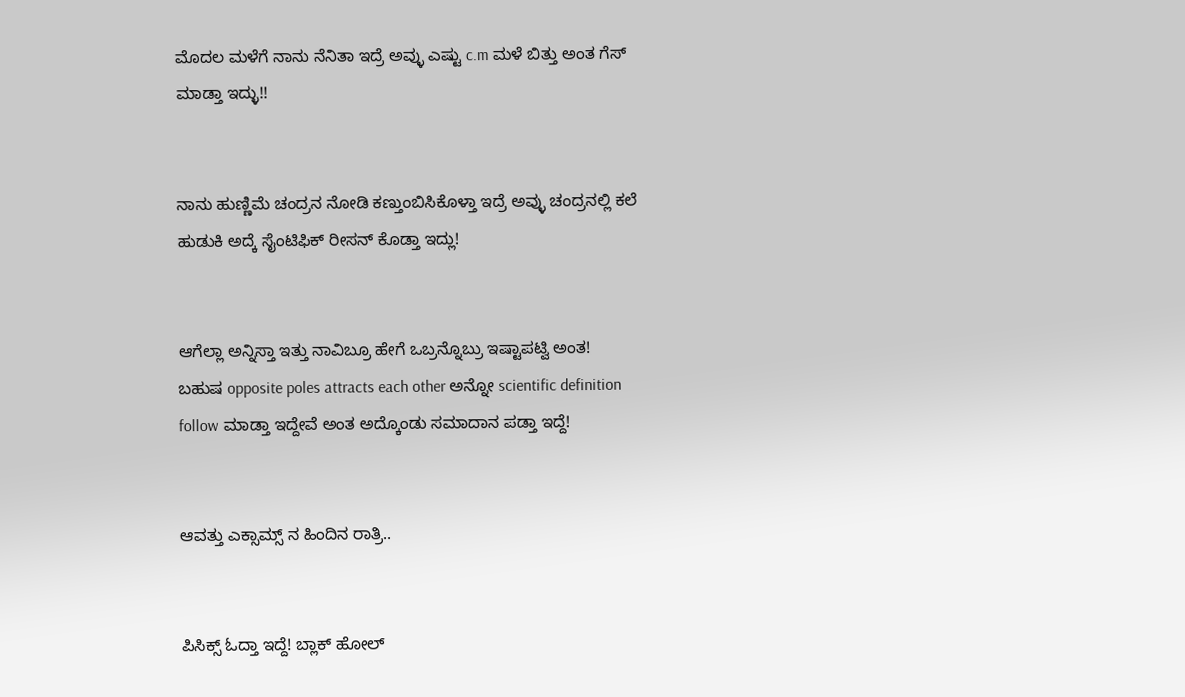ಮೊದಲ ಮಳೆಗೆ ನಾನು ನೆನಿತಾ ಇದ್ರೆ ಅವ್ಳು ಎಷ್ಟು c.m ಮಳೆ ಬಿತ್ತು ಅಂತ ಗೆಸ್ ಮಾಡ್ತಾ ಇದ್ಳು!!


ನಾನು ಹುಣ್ಣಿಮೆ ಚಂದ್ರನ ನೋಡಿ ಕಣ್ತುಂಬಿಸಿಕೊಳ್ತಾ ಇದ್ರೆ ಅವ್ಳು ಚಂದ್ರನಲ್ಲಿ ಕಲೆ ಹುಡುಕಿ ಅದ್ಕೆ ಸೈಂಟಿಫಿಕ್ ರೀಸನ್ ಕೊಡ್ತಾ ಇದ್ಲು!


ಆಗೆಲ್ಲಾ ಅನ್ನಿಸ್ತಾ ಇತ್ತು ನಾವಿಬ್ರೂ ಹೇಗೆ ಒಬ್ರನ್ನೊಬ್ರು ಇಷ್ಟಾಪಟ್ವಿ ಅಂತ!
ಬಹುಷ opposite poles attracts each other ಅನ್ನೋ scientific definition follow ಮಾಡ್ತಾ ಇದ್ದೇವೆ ಅಂತ ಅದ್ಕೊಂಡು ಸಮಾದಾನ ಪಡ್ತಾ ಇದ್ದೆ!


ಆವತ್ತು ಎಕ್ಸಾಮ್ಸ್ ನ ಹಿಂದಿನ ರಾತ್ರಿ..


ಪಿಸಿಕ್ಸ್ ಓದ್ತಾ ಇದ್ದೆ! ಬ್ಲಾಕ್ ಹೋಲ್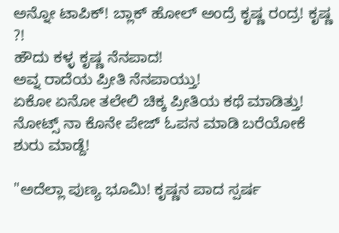ಅನ್ನೋ ಟಾಪಿಕ್! ಬ್ಲಾಕ್ ಹೋಲ್ ಅಂದ್ರೆ ಕೃಷ್ಣ ರಂದ್ರ! ಕೃಷ್ಣ ?!
ಹೌದು ಕಳ್ಳ ಕೃಷ್ಣ ನೆನಪಾದ!
ಅವ್ನ ರಾದೆಯ ಪ್ರೀತಿ ನೆನಪಾಯ್ತು!
ಏಕೋ ಏನೋ ತಲೇಲಿ ಚಿಕ್ಕ ಪ್ರೀತಿಯ ಕಥೆ ಮಾಡಿತ್ತು!
ನೋಟ್ಸ್ ನಾ ಕೊನೇ ಪೇಜ್ ಓಪನ ಮಾಡಿ ಬರೆಯೋಕೆ ಶುರು ಮಾಡ್ದೆ!

"ಅದೆಲ್ಲಾ ಪುಣ್ಯ ಭೂಮಿ! ಕೃಷ್ಣನ ಪಾದ ಸ್ಪರ್ಷ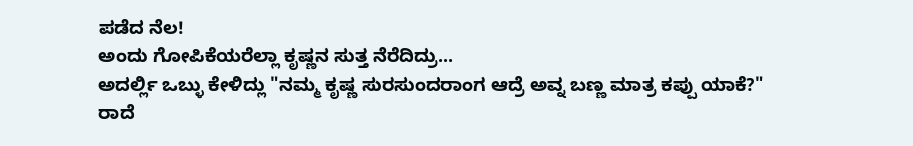ಪಡೆದ ನೆಲ!
ಅಂದು ಗೋಪಿಕೆಯರೆಲ್ಲಾ ಕೃಷ್ಣನ ಸುತ್ತ ನೆರೆದಿದ್ರು...
ಅದರ್ಲ್ಲಿ ಒಬ್ಳು ಕೇಳಿದ್ಲು "ನಮ್ಮ ಕೃಷ್ಣ ಸುರಸುಂದರಾಂಗ ಆದ್ರೆ ಅವ್ನ ಬಣ್ಣ ಮಾತ್ರ ಕಪ್ಪು ಯಾಕೆ?"
ರಾದೆ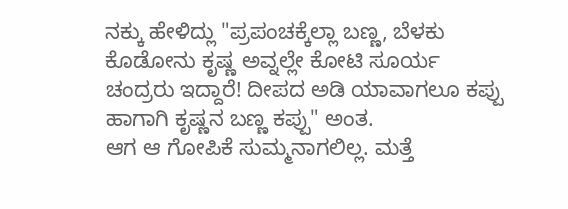ನಕ್ಕು ಹೇಳಿದ್ಲು "ಪ್ರಪಂಚಕ್ಕೆಲ್ಲಾ ಬಣ್ಣ, ಬೆಳಕು ಕೊಡೋನು ಕೃಷ್ಣ ಅವ್ನಲ್ಲೇ ಕೋಟಿ ಸೂರ್ಯ ಚಂದ್ರರು ಇದ್ದಾರೆ! ದೀಪದ ಅಡಿ ಯಾವಾಗಲೂ ಕಪ್ಪು ಹಾಗಾಗಿ ಕೃಷ್ಣನ ಬಣ್ಣ ಕಪ್ಪು" ಅಂತ.
ಆಗ ಆ ಗೋಪಿಕೆ ಸುಮ್ಮನಾಗಲಿಲ್ಲ. ಮತ್ತೆ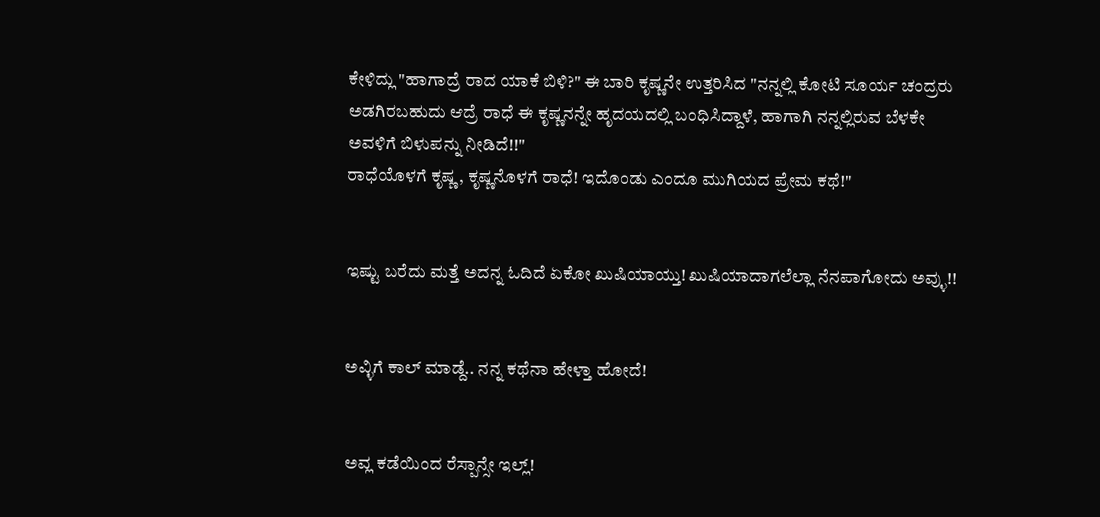ಕೇಳಿದ್ಲು "ಹಾಗಾದ್ರೆ ರಾದ ಯಾಕೆ ಬಿಳಿ?" ಈ ಬಾರಿ ಕೃಷ್ಣನೇ ಉತ್ತರಿಸಿದ "ನನ್ನಲ್ಲಿ ಕೋಟಿ ಸೂರ್ಯ ಚಂದ್ರರು ಅಡಗಿರಬಹುದು ಆದ್ರೆ ರಾಧೆ ಈ ಕೃಷ್ಣನನ್ನೇ ಹೃದಯದಲ್ಲಿ ಬಂಧಿಸಿದ್ದಾಳೆ, ಹಾಗಾಗಿ ನನ್ನಲ್ಲಿರುವ ಬೆಳಕೇ ಅವಳಿಗೆ ಬಿಳುಪನ್ನು ನೀಡಿದೆ!!"
ರಾಧೆಯೊಳಗೆ ಕೃಷ್ಣ, ಕೃಷ್ಣನೊಳಗೆ ರಾಧೆ! ಇದೊಂಡು ಎಂದೂ ಮುಗಿಯದ ಪ್ರೇಮ ಕಥೆ!"


ಇಷ್ಟು ಬರೆದು ಮತ್ತೆ ಅದನ್ನ ಓದಿದೆ ಏಕೋ ಖುಷಿಯಾಯ್ತು! ಖುಷಿಯಾದಾಗಲೆಲ್ಲಾ ನೆನಪಾಗೋದು ಅವ್ಳು!!


ಅವ್ಳಿಗೆ ಕಾಲ್ ಮಾಡ್ದೆ.. ನನ್ನ ಕಥೆನಾ ಹೇಳ್ತಾ ಹೋದೆ!


ಅವ್ಲ ಕಡೆಯಿಂದ ರೆಸ್ಪಾನ್ಸೇ ಇಲ್ಲ್!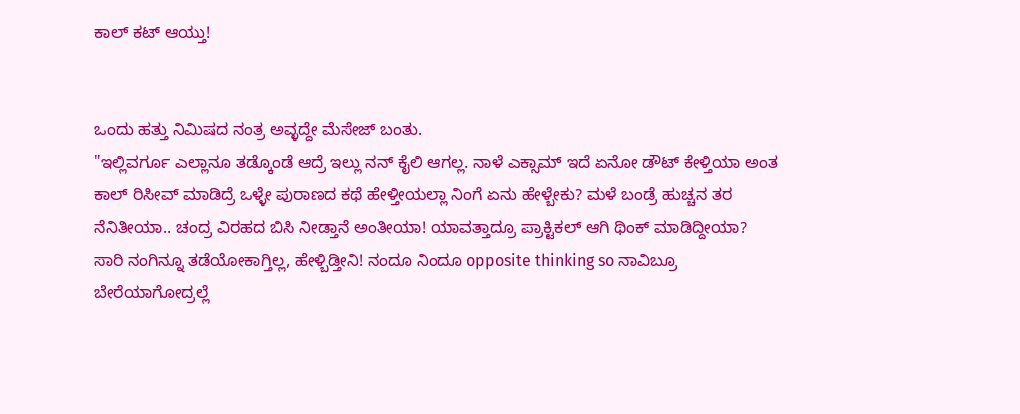ಕಾಲ್ ಕಟ್ ಆಯ್ತು!


ಒಂದು ಹತ್ತು ನಿಮಿಷದ ನಂತ್ರ ಅವ್ಳದ್ದೇ ಮೆಸೇಜ್ ಬಂತು.
"ಇಲ್ಲಿವರ್ಗೂ ಎಲ್ಲಾನೂ ತಡ್ಕೊಂಡೆ ಆದ್ರೆ ಇಲ್ಲು ನನ್ ಕೈಲಿ ಆಗಲ್ಲ. ನಾಳೆ ಎಕ್ಸಾಮ್ ಇದೆ ಏನೋ ಡೌಟ್ ಕೇಳ್ತಿಯಾ ಅಂತ ಕಾಲ್ ರಿಸೀವ್ ಮಾಡಿದ್ರೆ ಒಳ್ಳೇ ಪುರಾಣದ ಕಥೆ ಹೇಳ್ತೀಯಲ್ಲಾ ನಿಂಗೆ ಏನು ಹೇಳ್ಬೇಕು? ಮಳೆ ಬಂಡ್ರೆ ಹುಚ್ಚನ ತರ ನೆನಿತೀಯಾ.. ಚಂದ್ರ ವಿರಹದ ಬಿಸಿ ನೀಡ್ತಾನೆ ಅಂತೀಯಾ! ಯಾವತ್ತಾದ್ರೂ ಪ್ರಾಕ್ಟಿಕಲ್ ಆಗಿ ಥಿಂಕ್ ಮಾಡಿದ್ದೀಯಾ?
ಸಾರಿ ನಂಗಿನ್ನೂ ತಡೆಯೋಕಾಗ್ತಿಲ್ಲ, ಹೇಳ್ಬಿಡ್ತೀನಿ! ನಂದೂ ನಿಂದೂ opposite thinking so ನಾವಿಬ್ರೂ ಬೇರೆಯಾಗೋದ್ರಲ್ಲೆ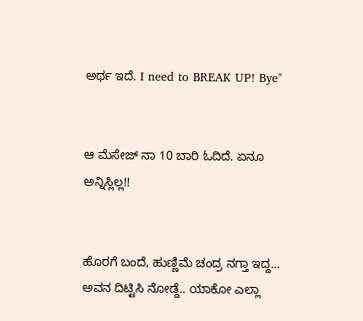ಅರ್ಥ ಇದೆ. I need to BREAK UP! Bye"


ಆ ಮೆಸೇಜ್ ನಾ 10 ಬಾರಿ ಓದಿದೆ. ಏನೂ ಅನ್ನಿಸ್ಲಿಲ್ಲ!!


ಹೊರಗೆ ಬಂದೆ, ಹುಣ್ಣಿಮೆ ಚಂದ್ರ ನಗ್ತಾ ಇದ್ದ...
ಅವನ ದಿಟ್ಟಿಸಿ ನೋಡ್ದೆ.. ಯಾಕೋ ಎಲ್ಲಾ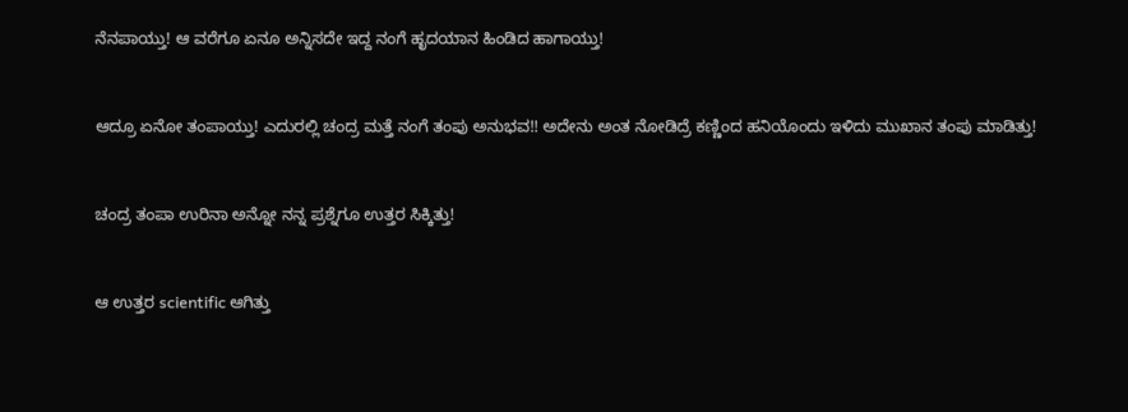ನೆನಪಾಯ್ತು! ಆ ವರೆಗೂ ಏನೂ ಅನ್ನಿಸದೇ ಇದ್ದ ನಂಗೆ ಹೃದಯಾನ ಹಿಂಡಿದ ಹಾಗಾಯ್ತು!


ಆದ್ರೂ ಏನೋ ತಂಪಾಯ್ತು! ಎದುರಲ್ಲಿ ಚಂದ್ರ ಮತ್ತೆ ನಂಗೆ ತಂಪು ಅನುಭವ!! ಅದೇನು ಅಂತ ನೋಡಿದ್ರೆ ಕಣ್ಣಿಂದ ಹನಿಯೊಂದು ಇಳಿದು ಮುಖಾನ ತಂಪು ಮಾಡಿತ್ತು!


ಚಂದ್ರ ತಂಪಾ ಉರಿನಾ ಅನ್ನೋ ನನ್ನ ಪ್ರಶ್ನೆಗೂ ಉತ್ತರ ಸಿಕ್ಕಿತ್ತು!


ಆ ಉತ್ತರ scientific ಆಗಿತ್ತು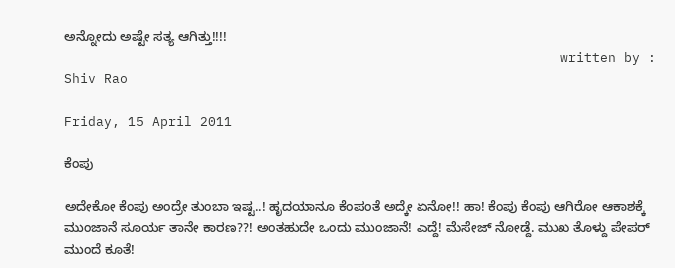ಅನ್ನೋದು ಅಷ್ಟೇ ಸತ್ಯ ಆಗಿತ್ತು!!!!
                                                              written by : Shiv Rao

Friday, 15 April 2011

ಕೆಂಪು

ಅದೇಕೋ ಕೆಂಪು ಅಂದ್ರೇ ತುಂಬಾ ಇಷ್ಟ..! ಹೃದಯಾನೂ ಕೆಂಪಂತೆ ಅದ್ಕೇ ಏನೋ!! ಹಾ! ಕೆಂಪು ಕೆಂಪು ಆಗಿರೋ ಆಕಾಶಕ್ಕೆ ಮುಂಜಾನೆ ಸೂರ್ಯ ತಾನೇ ಕಾರಣ??! ಅಂತಹುದೇ ಒಂದು ಮುಂಜಾನೆ! ಎದ್ದೆ! ಮೆಸೇಜ್ ನೋಡ್ದೆ. ಮುಖ ತೊಳ್ದು ಪೇಪರ್ ಮುಂದೆ ಕೂತೆ!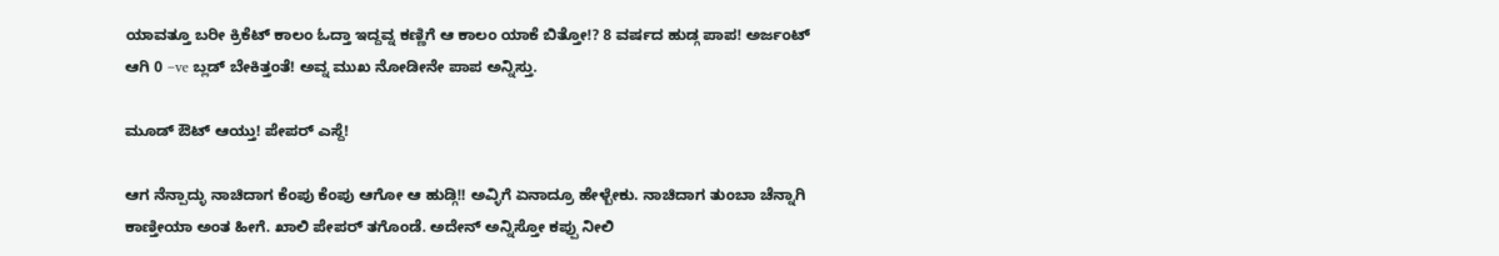ಯಾವತ್ತೂ ಬರೀ ಕ್ರಿಕೆಟ್ ಕಾಲಂ ಓದ್ತಾ ಇದ್ದವ್ನ ಕಣ್ಣಿಗೆ ಆ ಕಾಲಂ ಯಾಕೆ ಬಿತ್ತೋ!? 8 ವರ್ಷದ ಹುಡ್ಗ ಪಾಪ! ಅರ್ಜಂಟ್ ಆಗಿ 0 –ve ಬ್ಲಡ್ ಬೇಕಿತ್ತಂತೆ! ಅವ್ನ ಮುಖ ನೋಡೀನೇ ಪಾಪ ಅನ್ನಿಸ್ತು.

ಮೂಡ್ ಔಟ್ ಆಯ್ತು! ಪೇಪರ್ ಎಸ್ದೆ!

ಆಗ ನೆನ್ಪಾದ್ಳು ನಾಚಿದಾಗ ಕೆಂಪು ಕೆಂಪು ಆಗೋ ಆ ಹುಡ್ಗಿ!! ಅವ್ಳಿಗೆ ಏನಾದ್ರೂ ಹೇಳ್ಬೇಕು. ನಾಚಿದಾಗ ತುಂಬಾ ಚೆನ್ನಾಗಿ ಕಾಣ್ತೀಯಾ ಅಂತ ಹೀಗೆ. ಖಾಲಿ ಪೇಪರ್ ತಗೊಂಡೆ. ಅದೇನ್ ಅನ್ನಿಸ್ತೋ ಕಪ್ಪು ನೀಲಿ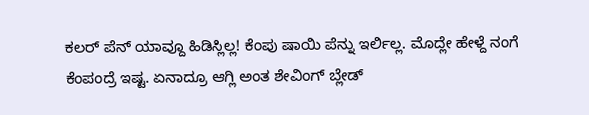ಕಲರ್ ಪೆನ್ ಯಾವ್ದೂ ಹಿಡಿಸ್ಲಿಲ್ಲ! ಕೆಂಪು ಷಾಯಿ ಪೆನ್ನು ಇರ್ಲಿಲ್ಲ. ಮೊದ್ಲೇ ಹೇಳ್ದೆ ನಂಗೆ ಕೆಂಪಂದ್ರೆ ಇಷ್ಟ. ಏನಾದ್ರೂ ಆಗ್ಲಿ ಅಂತ ಶೇವಿಂಗ್ ಬ್ಲೇಡ್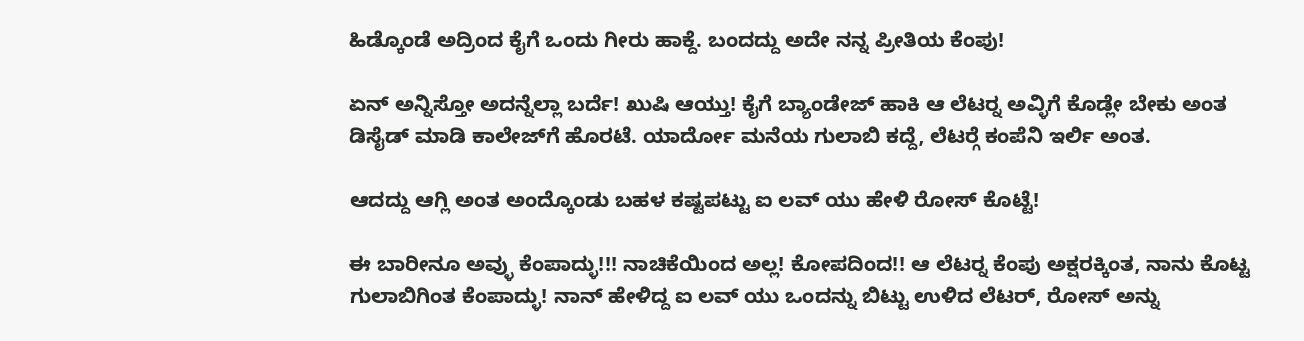ಹಿಡ್ಕೊಂಡೆ ಅದ್ರಿಂದ ಕೈಗೆ ಒಂದು ಗೀರು ಹಾಕ್ದೆ. ಬಂದದ್ದು ಅದೇ ನನ್ನ ಪ್ರೀತಿಯ ಕೆಂಪು!

ಏನ್ ಅನ್ನಿಸ್ತೋ ಅದನ್ನೆಲ್ಲಾ ಬರ್ದೆ! ಖುಷಿ ಆಯ್ತು! ಕೈಗೆ ಬ್ಯಾಂಡೇಜ್ ಹಾಕಿ ಆ ಲೆಟರ್‍ನ ಅವ್ಳಿಗೆ ಕೊಡ್ಲೇ ಬೇಕು ಅಂತ ಡಿಸೈಡ್ ಮಾಡಿ ಕಾಲೇಜ್‍ಗೆ ಹೊರಟೆ. ಯಾರ್ದೋ ಮನೆಯ ಗುಲಾಬಿ ಕದ್ದೆ, ಲೆಟರ್‍ಗೆ ಕಂಪೆನಿ ಇರ್ಲಿ ಅಂತ.

ಆದದ್ದು ಆಗ್ಲಿ ಅಂತ ಅಂದ್ಕೊಂಡು ಬಹಳ ಕಷ್ಟಪಟ್ಟು ಐ ಲವ್ ಯು ಹೇಳಿ ರೋಸ್ ಕೊಟ್ಟೆ!

ಈ ಬಾರೀನೂ ಅವ್ಳು ಕೆಂಪಾದ್ಳು!!! ನಾಚಿಕೆಯಿಂದ ಅಲ್ಲ! ಕೋಪದಿಂದ!! ಆ ಲೆಟರ್‍ನ ಕೆಂಪು ಅಕ್ಷರಕ್ಕಿಂತ, ನಾನು ಕೊಟ್ಟ ಗುಲಾಬಿಗಿಂತ ಕೆಂಪಾದ್ಳು! ನಾನ್ ಹೇಳಿದ್ದ ಐ ಲವ್ ಯು ಒಂದನ್ನು ಬಿಟ್ಟು ಉಳಿದ ಲೆಟರ್, ರೋಸ್ ಅನ್ನು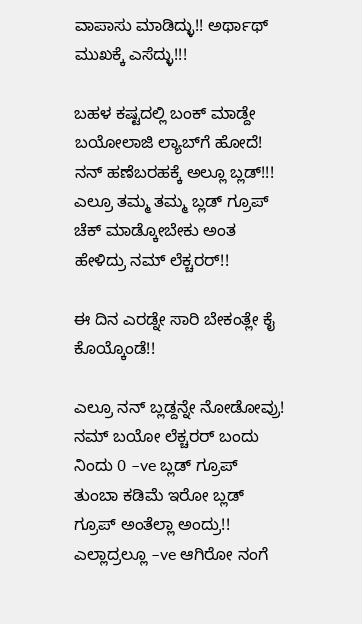ವಾಪಾಸು ಮಾಡಿದ್ಳು!! ಅರ್ಥಾಥ್ ಮುಖಕ್ಕೆ ಎಸೆದ್ಳು!!!

ಬಹಳ ಕಷ್ಟದಲ್ಲಿ ಬಂಕ್ ಮಾಡ್ದೇ ಬಯೋಲಾಜಿ ಲ್ಯಾಬ್‍ಗೆ ಹೋದೆ! ನನ್ ಹಣೆಬರಹಕ್ಕೆ ಅಲ್ಲೂ ಬ್ಲಡ್!!! ಎಲ್ರೂ ತಮ್ಮ ತಮ್ಮ ಬ್ಲಡ್ ಗ್ರೂಪ್ ಚೆಕ್ ಮಾಡ್ಕೋಬೇಕು ಅಂತ ಹೇಳಿದ್ರು ನಮ್ ಲೆಕ್ಚರರ್!!

ಈ ದಿನ ಎರಡ್ನೇ ಸಾರಿ ಬೇಕಂತ್ಲೇ ಕೈ ಕೊಯ್ಕೊಂಡೆ!!

ಎಲ್ರೂ ನನ್ ಬ್ಲಡ್ದನ್ನೇ ನೋಡೋವ್ರು! ನಮ್ ಬಯೋ ಲೆಕ್ಚರರ್ ಬಂದು ನಿಂದು 0 –ve ಬ್ಲಡ್ ಗ್ರೂಪ್ ತುಂಬಾ ಕಡಿಮೆ ಇರೋ ಬ್ಲಡ್ ಗ್ರೂಪ್ ಅಂತೆಲ್ಲಾ ಅಂದ್ರು!!
ಎಲ್ಲಾದ್ರಲ್ಲೂ –ve ಆಗಿರೋ ನಂಗೆ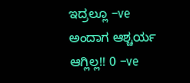ಇದ್ರಲ್ಲೂ –ve ಅಂದಾಗ ಆಶ್ಚರ್ಯ ಆಗ್ಲಿಲ್ಲ!! 0 –ve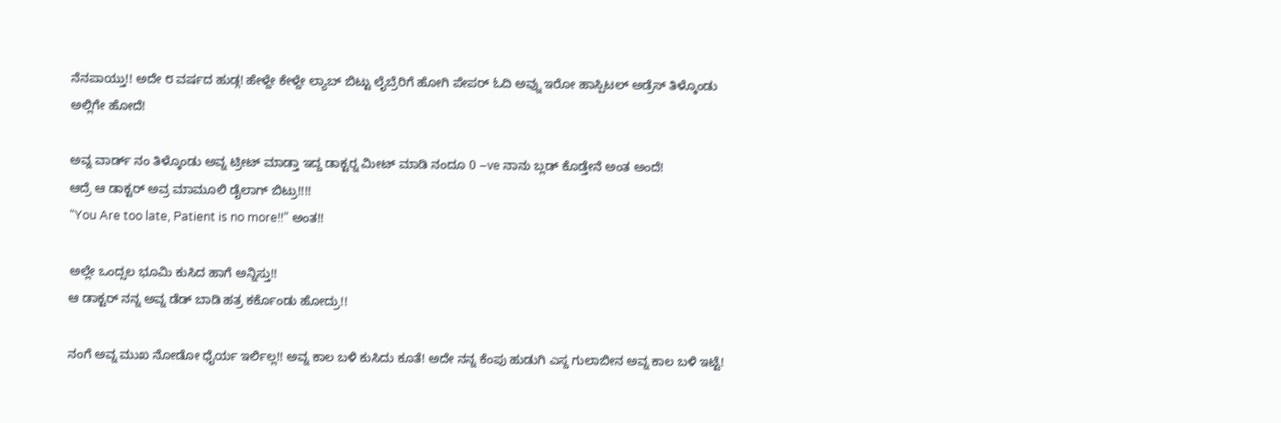ನೆನಪಾಯ್ತು!! ಅದೇ ೮ ವರ್ಷದ ಹುಡ್ಗ! ಹೇಳ್ದೇ ಕೇಳ್ದೇ ಲ್ಯಾಬ್ ಬಿಟ್ಟು ಲೈಬ್ರೆರಿಗೆ ಹೋಗಿ ಪೇಪರ್ ಓದಿ ಅವ್ನು ಇರೋ ಹಾಸ್ಪಿಟಲ್ ಅಡ್ರೆಸ್ ತಿಳ್ಕೊಂಡು ಅಲ್ಲಿಗೇ ಹೋದೆ!

ಅವ್ನ ವಾರ್ಡ್ ನಂ ತಿಳ್ಕೊಂಡು ಅವ್ನ ಟ್ರೀಟ್ ಮಾಡ್ತಾ ಇದ್ದ ಡಾಕ್ಟರ್‍ನ ಮೀಟ್ ಮಾಡಿ ನಂದೂ 0 –ve ನಾನು ಬ್ಲಡ್ ಕೊಡ್ತೇನೆ ಅಂತ ಅಂದೆ!
ಆದ್ರೆ ಆ ಡಾಕ್ಟರ್ ಅವ್ರ ಮಾಮೂಲಿ ಡೈಲಾಗ್ ಬಿಟ್ರು!!!!
“You Are too late, Patient is no more!!” ಅಂತ!!

ಅಲ್ಲೇ ಒಂದ್ಸಲ ಭೂಮಿ ಕುಸಿದ ಹಾಗೆ ಅನ್ನಿಸ್ತು!!
ಆ ಡಾಕ್ಟರ್ ನನ್ನ ಅವ್ನ ಡೆಡ್ ಬಾಡಿ ಹತ್ರ ಕರ್ಕೊಂಡು ಹೋದ್ರು!!

ನಂಗೆ ಅವ್ನ ಮುಖ ನೋಡೋ ಧೈರ್ಯ ಇರ್ಲಿಲ್ಲ!! ಅವ್ನ ಕಾಲ ಬಳಿ ಕುಸಿದು ಕೂತೆ! ಅದೇ ನನ್ನ ಕೆಂಪು ಹುಡುಗಿ ಎಸ್ದ ಗುಲಾಬೀನ ಅವ್ನ ಕಾಲ ಬಳಿ ಇಟ್ಟೆ!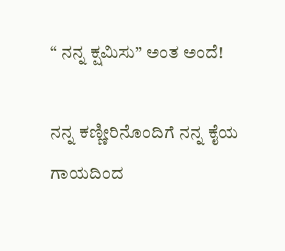“ ನನ್ನ ಕ್ಷಮಿಸು” ಅಂತ ಅಂದೆ!

ನನ್ನ ಕಣ್ಣೀರಿನೊಂದಿಗೆ ನನ್ನ ಕೈಯ ಗಾಯದಿಂದ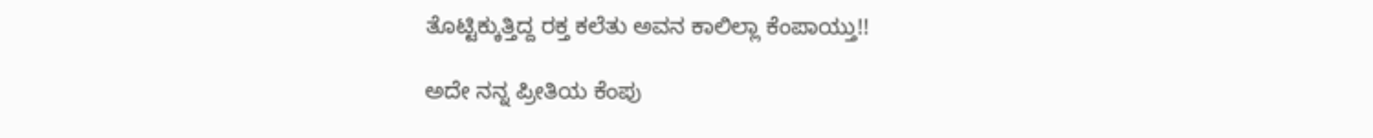ತೊಟ್ಟಿಕ್ಕುತ್ತಿದ್ದ ರಕ್ತ ಕಲೆತು ಅವನ ಕಾಲಿಲ್ಲಾ ಕೆಂಪಾಯ್ತು!!

ಅದೇ ನನ್ನ ಪ್ರೀತಿಯ ಕೆಂಪು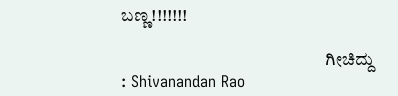ಬಣ್ಣ!!!!!!!

                                                          ಗೀಚಿದ್ದು : Shivanandan Rao